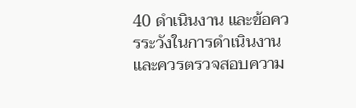40 ดำเนินงาน และข้อควรระวังในการดำเนินงาน และควรตรวจสอบความ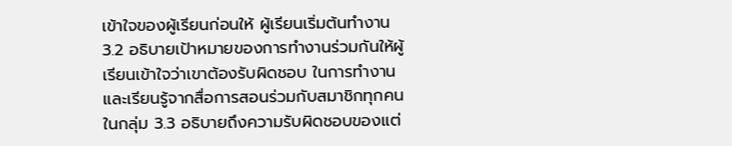เข้าใจของผู้เรียนก่อนให้ ผู้เรียนเริ่มต้นทำงาน 3.2 อธิบายเป้าหมายของการทำงานร่วมกันให้ผู้เรียนเข้าใจว่าเขาต้องรับผิดชอบ ในการทำงาน และเรียนรู้จากสื่อการสอนร่วมกับสมาชิกทุกคนในกลุ่ม 3.3 อธิบายถึงความรับผิดชอบของแต่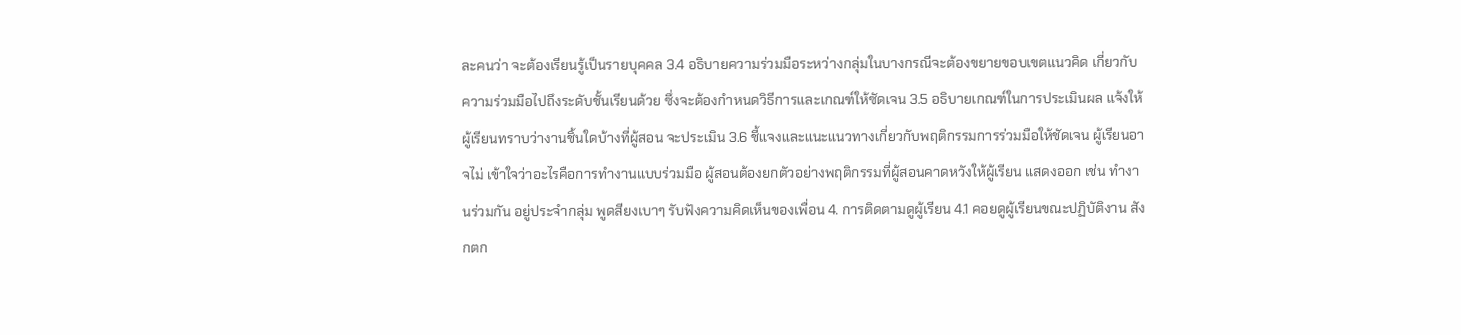ละคนว่า จะต้องเรียนรู้เป็นรายบุคคล 3.4 อธิบายความร่วมมือระหว่างกลุ่มในบางกรณีจะต้องขยายขอบเขตแนวคิด เกี่ยวกับความร่วมมือไปถึงระดับชั้นเรียนด้วย ซึ่งจะต้องกำหนดวิธีการและเกณฑ์ให้ซัดเจน 3.5 อธิบายเกณฑ์ในการประเมินผล แจ้งให้ผู้เรียนทราบว่างานชิ้นใดบ้างที่ผู้สอน จะประเมิน 3.6 ชี้แจงและแนะแนวทางเกี่ยวกับพฤติกรรมการร่วมมือให้ชัดเจน ผู้เรียนอาจไม่ เข้าใจว่าอะไรคือการทำงานแบบร่วมมือ ผู้สอนต้องยกตัวอย่างพฤติกรรมที่ผู้สอนคาดหวังให้ผู้เรียน แสดงออก เช่น ทำงานร่วมกัน อยู่ประจำกลุ่ม พูดสียงเบาๆ รับฟังความคิดเห็นของเพื่อน 4. การติดตามดูผู้เรียน 4.1 คอยดูผู้เรียนขณะปฏิบัติงาน สังกตก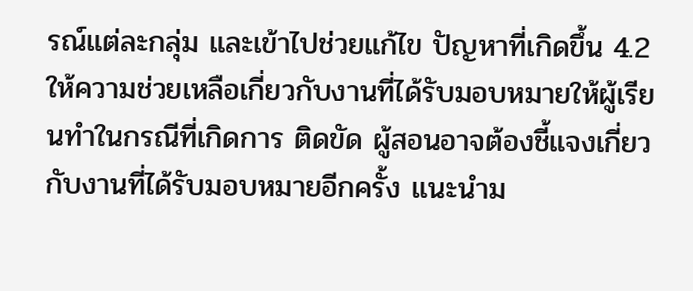รณ์แต่ละกลุ่ม และเข้าไปช่วยแก้ไข ปัญหาที่เกิดขึ้น 4.2 ให้ความช่วยเหลือเกี่ยวกับงานที่ได้รับมอบหมายให้ผู้เรียนทำในกรณีที่เกิดการ ติดขัด ผู้สอนอาจต้องชี้แจงเกี่ยวกับงานที่ได้รับมอบหมายอีกครั้ง แนะนำม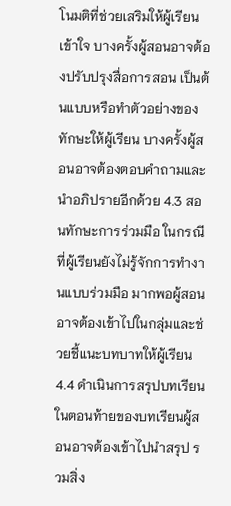โนมติที่ช่วยเสริมให้ผู้เรียน เข้าใจ บางครั้งผู้สอนอาจต้องปรับปรุงสื่อการสอน เป็นต้นแบบหรือทำตัวอย่างของทักษะให้ผู้เรียน บางครั้งผู้สอนอาจต้องตอบคำถามและนำอภิปรายอีกด้วย 4.3 สอนทักษะการร่วมมือ ในกรณีที่ผู้เรียนยังไม่รู้จักการทำงานแบบร่วมมือ มากพอผู้สอนอาจต้องเข้าไปในกลุ่มและช่วยชี้แนะบทบาทให้ผู้เรียน 4.4 ดำเนินการสรุปบทเรียน ในตอนท้ายของบทเรียนผู้สอนอาจต้องเข้าไปนำสรุป รวมสิ่ง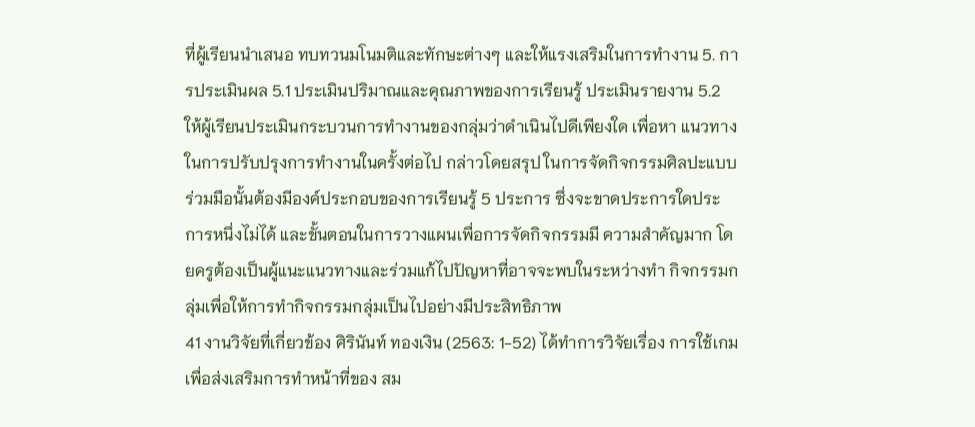ที่ผู้เรียนนำเสนอ ทบทวนมโนมติและทักษะต่างๆ และให้แรงเสริมในการทำงาน 5. การประเมินผล 5.1 ประเมินปริมาณและคุณภาพของการเรียนรู้ ประเมินรายงาน 5.2 ให้ผู้เรียนประเมินกระบวนการทำงานของกลุ่มว่าดำเนินไปดีเพียงใด เพื่อหา แนวทางในการปรับปรุงการทำงานในครั้งต่อไป กล่าวโดยสรุป ในการจัดกิจกรรมศิลปะแบบร่วมมือนั้นต้องมีองค์ประกอบของการเรียนรู้ 5 ประการ ซึ่งจะขาดประการใดประการหนึ่งไม่ได้ และขั้นตอนในการวางแผนเพื่อการจัดกิจกรรมมี ความสำคัญมาก โดยครูต้องเป็นผู้แนะแนวทางและร่วมแก้ไปปัญหาที่อาจจะพบในระหว่างทำ กิจกรรมกลุ่มเพื่อให้การทำกิจกรรมกลุ่มเป็นไปอย่างมีประสิทธิภาพ
41 งานวิจัยที่เกี่ยวข้อง ศิรินันท์ ทองเงิน (2563: 1-52) ได้ทำการวิจัยเรื่อง การใช้เกมเพื่อส่งเสริมการทำหน้าที่ของ สม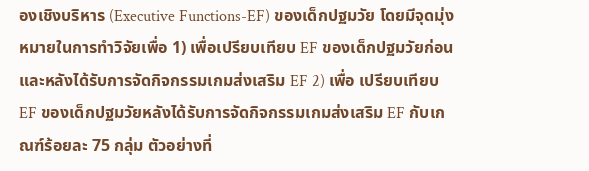องเชิงบริหาร (Executive Functions-EF) ของเด็กปฐมวัย โดยมีจุดมุ่งหมายในการทำวิจัยเพื่อ 1) เพื่อเปรียบเทียบ EF ของเด็กปฐมวัยก่อนและหลังได้รับการจัดกิจกรรมเกมส่งเสริม EF 2) เพื่อ เปรียบเทียบ EF ของเด็กปฐมวัยหลังได้รับการจัดกิจกรรมเกมส่งเสริม EF กับเกณฑ์ร้อยละ 75 กลุ่ม ตัวอย่างที่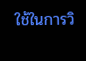ใช้ในการวิ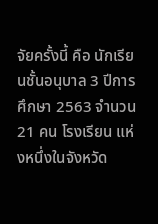จัยครั้งนี้ คือ นักเรียนชั้นอนุบาล 3 ปีการศึกษา 2563 จำนวน 21 คน โรงเรียน แห่งหนึ่งในจังหวัด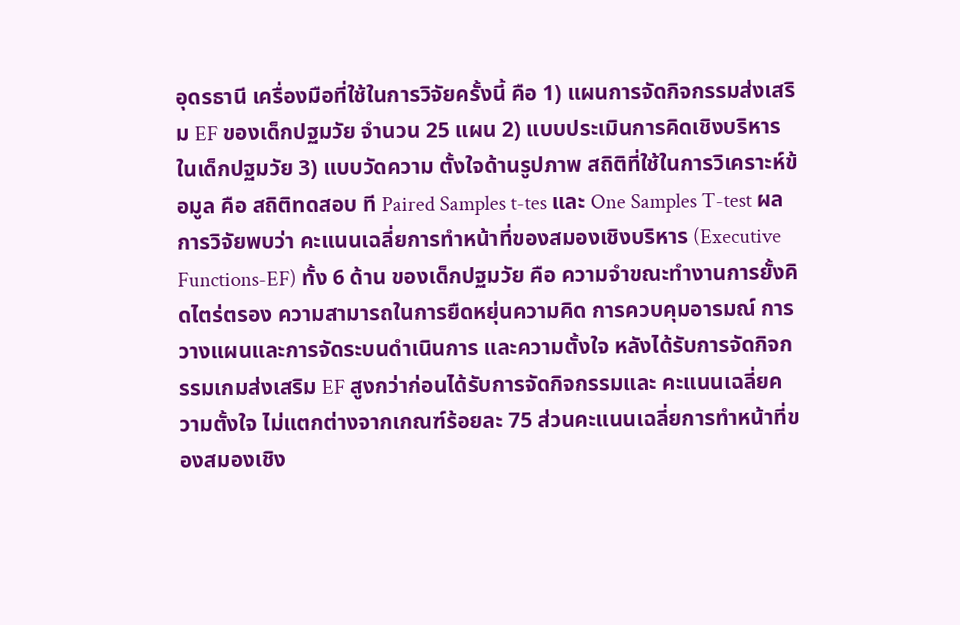อุดรธานี เครื่องมือที่ใช้ในการวิจัยครั้งนี้ คือ 1) แผนการจัดกิจกรรมส่งเสริม EF ของเด็กปฐมวัย จำนวน 25 แผน 2) แบบประเมินการคิดเชิงบริหารในเด็กปฐมวัย 3) แบบวัดความ ตั้งใจด้านรูปภาพ สถิติที่ใช้ในการวิเคราะห์ข้อมูล คือ สถิติทดสอบ ที Paired Samples t-tes และ One Samples T-test ผลการวิจัยพบว่า คะแนนเฉลี่ยการทำหน้าที่ของสมองเชิงบริหาร (Executive Functions-EF) ทั้ง 6 ด้าน ของเด็กปฐมวัย คือ ความจำขณะทำงานการยั้งคิดไตร่ตรอง ความสามารถในการยืดหยุ่นความคิด การควบคุมอารมณ์ การวางแผนและการจัดระบนดำเนินการ และความตั้งใจ หลังได้รับการจัดกิจกรรมเกมส่งเสริม EF สูงกว่าก่อนได้รับการจัดกิจกรรมและ คะแนนเฉลี่ยความตั้งใจ ไม่แตกต่างจากเกณฑ์ร้อยละ 75 ส่วนคะแนนเฉลี่ยการทำหน้าที่ของสมองเชิง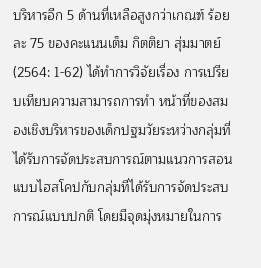บริหารอีก 5 ด้านที่เหลือสูงกว่าเกณฑ์ ร้อยละ 75 ของคะแนนเต็ม กิตติยา สุ่มมาตย์ (2564: 1-62) ได้ทำการวิจัยเรื่อง การเปรียบเทียบความสามารถการทำ หน้าที่ของสมองเชิงบริหารของเด็กปฐมวัยระหว่างกลุ่มที่ได้รับการจัดประสบการณ์ตามแนวการสอน แบบไฮสโคปกับกลุ่มที่ได้รับการจัดประสบการณ์แบบปกติ โดยมีจุดมุ่งหมายในการ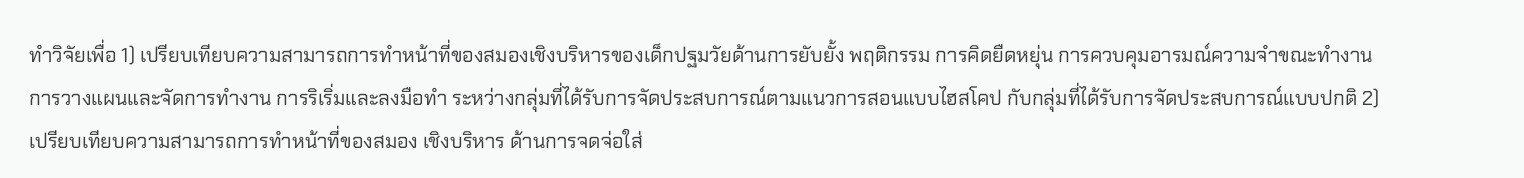ทำวิจัยเพื่อ 1) เปรียบเทียบความสามารถการทำหน้าที่ของสมองเชิงบริหารของเด็กปฐมวัยด้านการยับยั้ง พฤติกรรม การคิดยืดหยุ่น การควบคุมอารมณ์ความจำขณะทำงาน การวางแผนและจัดการทำงาน การริเริ่มและลงมือทำ ระหว่างกลุ่มที่ได้รับการจัดประสบการณ์ตามแนวการสอนแบบไฮสโคป กับกลุ่มที่ได้รับการจัดประสบการณ์แบบปกติ 2) เปรียบเทียบความสามารถการทำหน้าที่ของสมอง เชิงบริหาร ด้านการจดจ่อใส่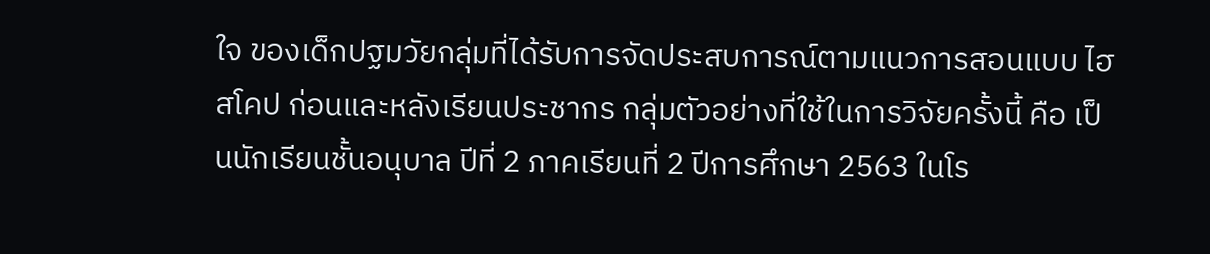ใจ ของเด็กปฐมวัยกลุ่มที่ได้รับการจัดประสบการณ์ตามแนวการสอนแบบ ไฮสโคป ก่อนและหลังเรียนประชากร กลุ่มตัวอย่างที่ใช้ในการวิจัยครั้งนี้ คือ เป็นนักเรียนชั้นอนุบาล ปีที่ 2 ภาคเรียนที่ 2 ปีการศึกษา 2563 ในโร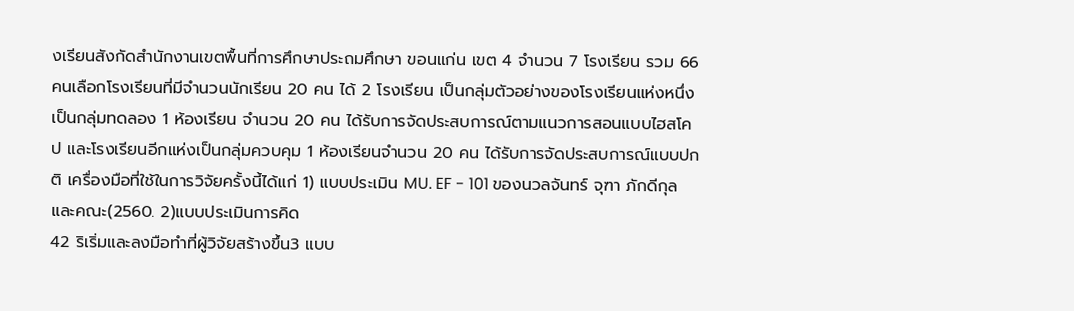งเรียนสังกัดสำนักงานเขตพื้นที่การศึกษาประถมศึกษา ขอนแก่น เขต 4 จำนวน 7 โรงเรียน รวม 66 คนเลือกโรงเรียนที่มีจำนวนนักเรียน 20 คน ได้ 2 โรงเรียน เป็นกลุ่มตัวอย่างของโรงเรียนแห่งหนึ่ง เป็นกลุ่มทดลอง 1 ห้องเรียน จำนวน 20 คน ได้รับการจัดประสบการณ์ตามแนวการสอนแบบไฮสโคป และโรงเรียนอีกแห่งเป็นกลุ่มควบคุม 1 ห้องเรียนจำนวน 20 คน ได้รับการจัดประสบการณ์แบบปกติ เครื่องมือที่ใช้ในการวิจัยครั้งนี้ได้แก่ 1) แบบประเมิน MU. EF - 101 ของนวลจันทร์ จุฑา ภักดีกุลและคณะ(2560. 2)แบบประเมินการคิด
42 ริเริ่มและลงมือทำที่ผู้วิจัยสร้างขึ้น3 แบบ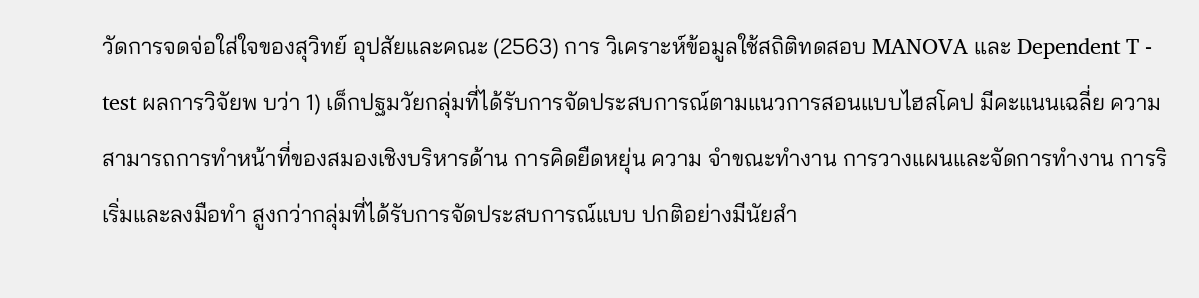วัดการจดจ่อใส่ใจของสุวิทย์ อุปสัยและคณะ (2563) การ วิเคราะห์ข้อมูลใช้สถิติทดสอบ MANOVA และ Dependent T - test ผลการวิจัยพ บว่า 1) เด็กปฐมวัยกลุ่มที่ได้รับการจัดประสบการณ์ตามแนวการสอนแบบไฮสโคป มีคะแนนเฉลี่ย ความสามารถการทำหน้าที่ของสมองเชิงบริหารด้าน การคิดยืดหยุ่น ความ จำขณะทำงาน การวางแผนและจัดการทำงาน การริเริ่มและลงมือทำ สูงกว่ากลุ่มที่ได้รับการจัดประสบการณ์แบบ ปกติอย่างมีนัยสำ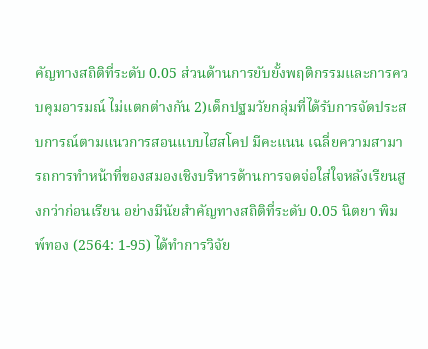คัญทางสถิติที่ระดับ 0.05 ส่วนด้านการยับยั้งพฤติกรรมและการควบคุมอารมณ์ ไม่แตกต่างกัน 2)เด็กปฐมวัยกลุ่มที่ได้รับการจัดประสบการณ์ตามแนวการสอนแบบไฮสโคป มีคะแนน เฉลี่ยความสามารถการทำหน้าที่ของสมองเชิงบริหารด้านการจดจ่อใส่ใจหลังเรียนสูงกว่าก่อนเรียน อย่างมีนัยสำคัญทางสถิติที่ระดับ 0.05 นิตยา พิมพ์ทอง (2564: 1-95) ได้ทำการวิจัย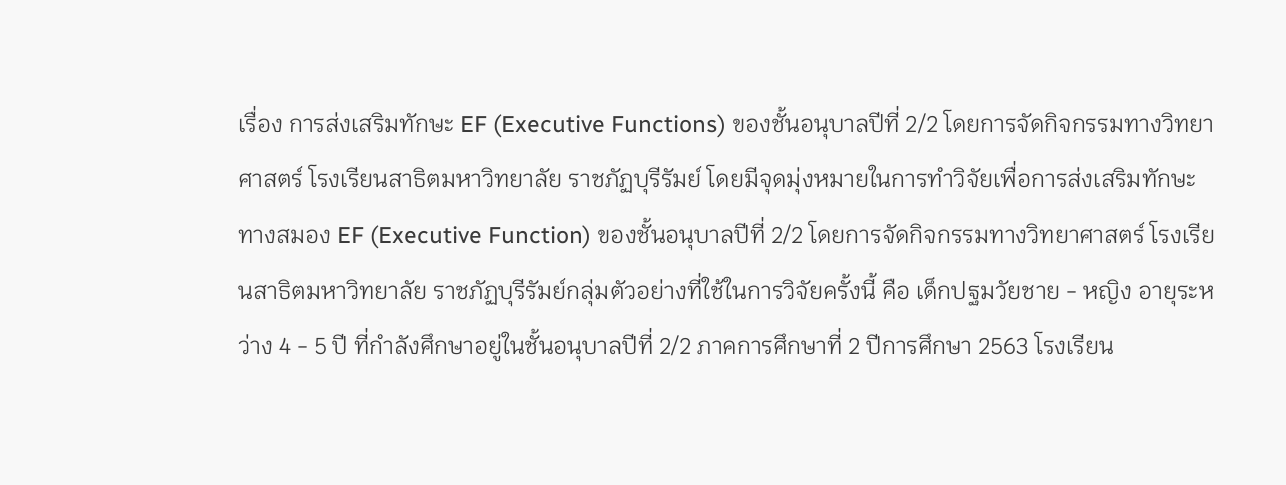เรื่อง การส่งเสริมทักษะ EF (Executive Functions) ของชั้นอนุบาลปีที่ 2/2 โดยการจัดกิจกรรมทางวิทยาศาสตร์ โรงเรียนสาธิตมหาวิทยาลัย ราชภัฏบุรีรัมย์ โดยมีจุดมุ่งหมายในการทำวิจัยเพื่อการส่งเสริมทักษะทางสมอง EF (Executive Function) ของชั้นอนุบาลปีที่ 2/2 โดยการจัดกิจกรรมทางวิทยาศาสตร์ โรงเรียนสาธิตมหาวิทยาลัย ราชภัฏบุรีรัมย์กลุ่มตัวอย่างที่ใช้ในการวิจัยครั้งนี้ คือ เด็กปฐมวัยชาย - หญิง อายุระหว่าง 4 - 5 ปี ที่กำลังศึกษาอยู่ในชั้นอนุบาลปีที่ 2/2 ภาคการศึกษาที่ 2 ปีการศึกษา 2563 โรงเรียน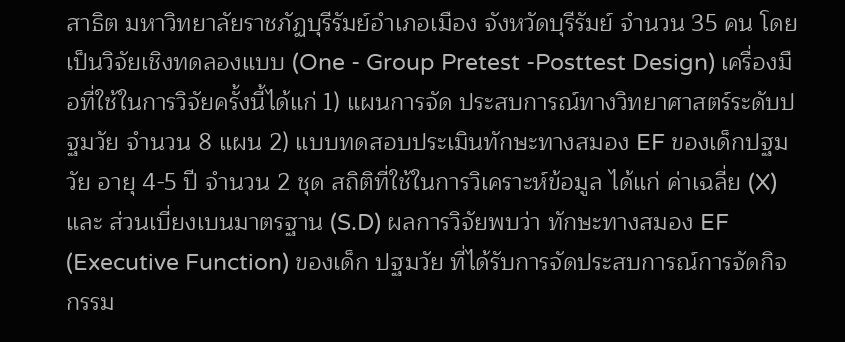สาธิต มหาวิทยาลัยราชภัฏบุรีรัมย์อำเภอเมือง จังหวัดบุรีรัมย์ จำนวน 35 คน โดยเป็นวิจัยเชิงทดลองแบบ (One - Group Pretest -Posttest Design) เครื่องมือที่ใช้ในการวิจัยครั้งนี้ได้แก่ 1) แผนการจัด ประสบการณ์ทางวิทยาศาสตร์ระดับปฐมวัย จำนวน 8 แผน 2) แบบทดสอบประเมินทักษะทางสมอง EF ของเด็กปฐมวัย อายุ 4-5 ปี จำนวน 2 ชุด สถิติที่ใช้ในการวิเคราะห์ข้อมูล ได้แก่ ค่าเฉลี่ย (X) และ ส่วนเบี่ยงเบนมาตรฐาน (S.D) ผลการวิจัยพบว่า ทักษะทางสมอง EF (Executive Function) ของเด็ก ปฐมวัย ที่ได้รับการจัดประสบการณ์การจัดกิจกรรม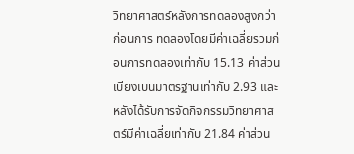วิทยาศาสตร์หลังการทดลองสูงกว่าก่อนการ ทดลองโดยมีค่าเฉลี่ยรวมก่อนการทดลองเท่ากับ 15.13 ค่าส่วนเบียงเบนมาตรฐานเท่ากับ 2.93 และ หลังได้รับการจัดกิจกรรมวิทยาศาสตร์มีค่าเฉลี่ยเท่ากับ 21.84 ค่าส่วน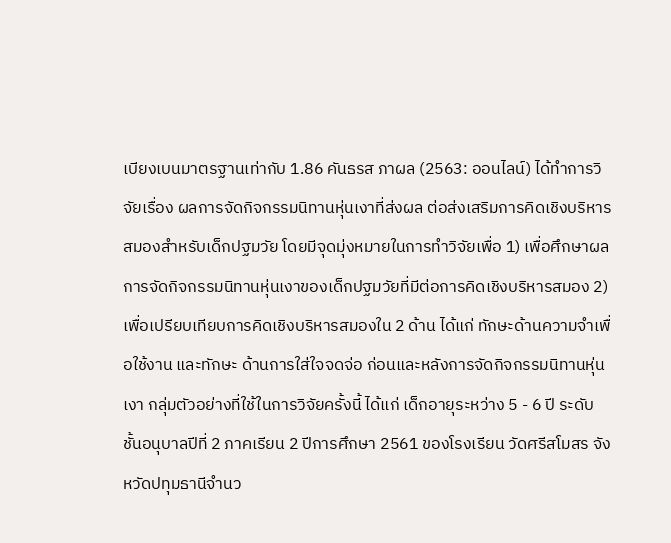เบียงเบนมาตรฐานเท่ากับ 1.86 คันธรส ภาผล (2563: ออนไลน์) ได้ทำการวิจัยเรื่อง ผลการจัดกิจกรรมนิทานหุ่นเงาที่ส่งผล ต่อส่งเสริมการคิดเชิงบริหารสมองสำหรับเด็กปฐมวัย โดยมีจุดมุ่งหมายในการทำวิจัยเพื่อ 1) เพื่อศึกษาผลการจัดกิจกรรมนิทานหุ่นเงาของเด็กปฐมวัยที่มีต่อการคิดเชิงบริหารสมอง 2) เพื่อเปรียบเทียบการคิดเชิงบริหารสมองใน 2 ด้าน ได้แก่ ทักษะด้านความจำเพื่อใช้งาน และทักษะ ด้านการใส่ใจจดจ่อ ก่อนและหลังการจัดกิจกรรมนิทานหุ่นเงา กลุ่มตัวอย่างที่ใช้ในการวิจัยครั้งนี้ ได้แก่ เด็กอายุระหว่าง 5 - 6 ปี ระดับชั้นอนุบาลปีที่ 2 ภาคเรียน 2 ปีการศึกษา 2561 ของโรงเรียน วัดศรีสโมสร จังหวัดปทุมธานีจำนว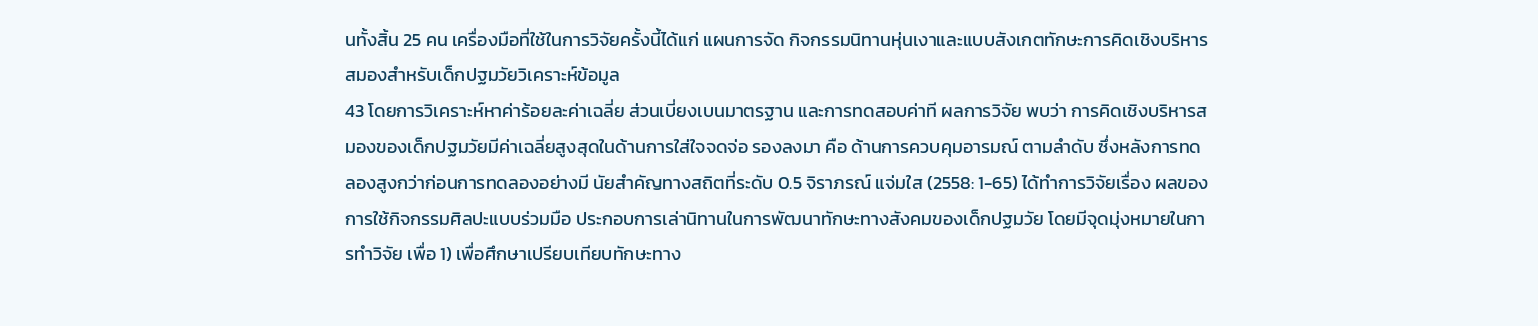นทั้งสิ้น 25 คน เครื่องมือที่ใช้ในการวิจัยครั้งนี้ได้แก่ แผนการจัด กิจกรรมนิทานหุ่นเงาและแบบสังเกตทักษะการคิดเชิงบริหารสมองสำหรับเด็กปฐมวัยวิเคราะห์ข้อมูล
43 โดยการวิเคราะห์หาค่าร้อยละค่าเฉลี่ย ส่วนเบี่ยงเบนมาตรฐาน และการทดสอบค่าที ผลการวิจัย พบว่า การคิดเชิงบริหารสมองของเด็กปฐมวัยมีค่าเฉลี่ยสูงสุดในด้านการใส่ใจจดจ่อ รองลงมา คือ ด้านการควบคุมอารมณ์ ตามลำดับ ซึ่งหลังการทดลองสูงกว่าก่อนการทดลองอย่างมี นัยสำคัญทางสถิตที่ระดับ 0.5 จิราภรณ์ แจ่มใส (2558: 1-65) ได้ทำการวิจัยเรื่อง ผลของการใช้กิจกรรมศิลปะแบบร่วมมือ ประกอบการเล่านิทานในการพัฒนาทักษะทางสังคมของเด็กปฐมวัย โดยมีจุดมุ่งหมายในการทำวิจัย เพื่อ 1) เพื่อศึกษาเปรียบเทียบทักษะทาง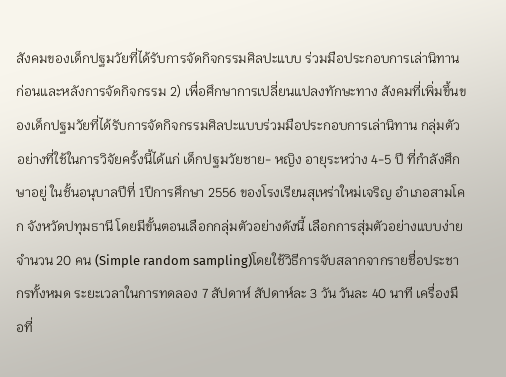สังคมของเด็กปฐมวัยที่ได้รับการจัดกิจกรรมศิลปะแบบ ร่วมมือประกอบการเล่านิทาน ก่อนและหลังการจัดกิจกรรม 2) เพื่อศึกษาการเปลี่ยนแปลงทักษะทาง สังคมที่เพิ่มขึ้นของเด็กปฐมวัยที่ได้รับการจัดกิจกรรมศิลปะแบบร่วมมือประกอบการเล่านิทาน กลุ่มตัวอย่างที่ใช้ในการวิจัยครั้งนี้ได้แก่ เด็กปฐมวัยชาย- หญิง อายุระหว่าง 4-5 ปี ที่กำลังศึกษาอยู่ ในชั้นอนุบาลปีที่ 1ปีการศึกษา 2556 ของโรงเรียนสุเหร่าใหม่เจริญ อำเภอสามโคก จังหวัดปทุมธานี โดยมีขั้นตอนเลือกกลุ่มตัวอย่างดังนี้ เลือกการสุ่มตัวอย่างแบบง่ายจำนวน 20 คน (Simple random sampling)โดยใช้วิธีการจับสลากจากรายชื่อประชากรทั้งหมด ระยะเวลาในการทดลอง 7 สัปดาห์ สัปดาห์ละ 3 วัน วันละ 40 นาที เครื่องมือที่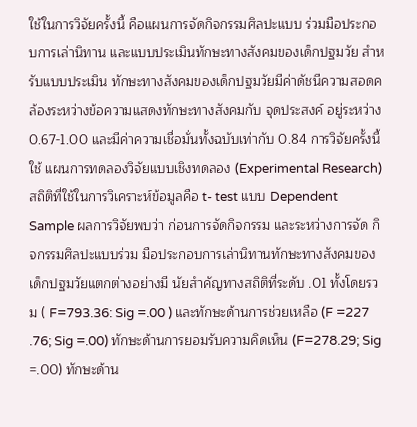ใช้ในการวิจัยครั้งนี้ คือแผนการจัดกิจกรรมศิลปะแบบ ร่วมมือประกอบการเล่านิทาน และแบบประเมินทักษะทางสังคมของเด็กปฐมวัย สำหรับแบบประเมิน ทักษะทางสังคมของเด็กปฐมวัยมีค่าดัชนีความสอดคล้องระหว่างข้อความแสดงทักษะทางสังคมกับ จุดประสงค์ อยู่ระหว่าง 0.67-1.00 และมีค่าความเชื่อมั่นทั้งฉบับเท่ากับ 0.84 การวิจัยครั้งนี้ใช้ แผนการทดลองวิจัยแบบเชิงทดลอง (Experimental Research) สถิติที่ใช้ในการวิเคราะห์ข้อมูลคือ t- test แบบ Dependent Sample ผลการวิจัยพบว่า ก่อนการจัดกิจกรรม และระหว่างการจัด กิจกรรมศิลปะแบบร่วม มือประกอบการเล่านิทานทักษะทางสังคมของเด็กปฐมวัยแตกต่างอย่างมี นัยสำคัญทางสถิติที่ระดับ .01 ทั้งโดยรวม ( F=793.36: Sig =.00 ) และทักษะด้านการช่วยเหลือ (F =227 .76; Sig =.00) ทักษะด้านการยอมรับความคิดเห็น (F=278.29; Sig =.00) ทักษะด้าน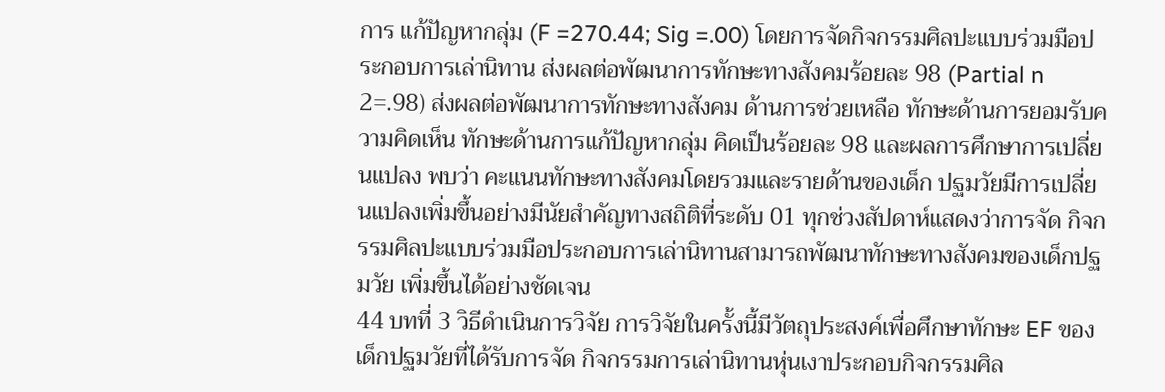การ แก้ปัญหากลุ่ม (F =270.44; Sig =.00) โดยการจัดกิจกรรมศิลปะแบบร่วมมือประกอบการเล่านิทาน ส่งผลต่อพัฒนาการทักษะทางสังคมร้อยละ 98 (Partial n 2=.98) ส่งผลต่อพัฒนาการทักษะทางสังคม ด้านการช่วยเหลือ ทักษะด้านการยอมรับความคิดเห็น ทักษะด้านการแก้ปัญหากลุ่ม คิดเป็นร้อยละ 98 และผลการศึกษาการเปลี่ยนแปลง พบว่า คะแนนทักษะทางสังคมโดยรวมและรายด้านของเด็ก ปฐมวัยมีการเปลี่ยนแปลงเพิ่มขึ้นอย่างมีนัยสำคัญทางสถิติที่ระดับ 01 ทุกช่วงสัปดาห์แสดงว่าการจัด กิจกรรมศิลปะแบบร่วมมือประกอบการเล่านิทานสามารถพัฒนาทักษะทางสังคมของเด็กปฐมวัย เพิ่มขึ้นได้อย่างชัดเจน
44 บทที่ 3 วิธีดำเนินการวิจัย การวิจัยในครั้งนี้มีวัตถุประสงค์เพื่อศึกษาทักษะ EF ของเด็กปฐมวัยที่ได้รับการจัด กิจกรรมการเล่านิทานหุ่นเงาประกอบกิจกรรมศิล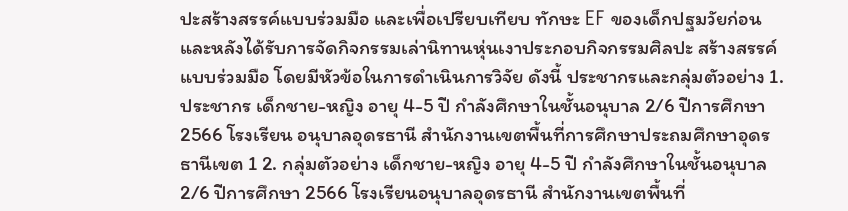ปะสร้างสรรค์แบบร่วมมือ และเพื่อเปรียบเทียบ ทักษะ EF ของเด็กปฐมวัยก่อนและหลังได้รับการจัดกิจกรรมเล่านิทานหุ่นเงาประกอบกิจกรรมศิลปะ สร้างสรรค์แบบร่วมมือ โดยมีหัวข้อในการดำเนินการวิจัย ดังนี้ ประชากรและกลุ่มตัวอย่าง 1. ประชากร เด็กชาย-หญิง อายุ 4-5 ปี กำลังศึกษาในชั้นอนุบาล 2/6 ปีการศึกษา 2566 โรงเรียน อนุบาลอุดรธานี สำนักงานเขตพื้นที่การศึกษาประถมศึกษาอุดรธานีเขต 1 2. กลุ่มตัวอย่าง เด็กชาย-หญิง อายุ 4-5 ปี กำลังศึกษาในชั้นอนุบาล 2/6 ปีการศึกษา 2566 โรงเรียนอนุบาลอุดรธานี สำนักงานเขตพื้นที่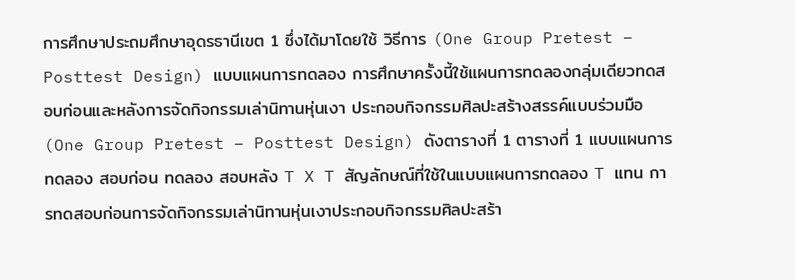การศึกษาประถมศึกษาอุดรธานีเขต 1 ซึ่งได้มาโดยใช้ วิธีการ (One Group Pretest – Posttest Design) แบบแผนการทดลอง การศึกษาครั้งนี้ใช้แผนการทดลองกลุ่มเดียวทดสอบก่อนและหลังการจัดกิจกรรมเล่านิทานหุ่นเงา ประกอบกิจกรรมศิลปะสร้างสรรค์แบบร่วมมือ (One Group Pretest – Posttest Design) ดังตารางที่ 1 ตารางที่ 1 แบบแผนการทดลอง สอบก่อน ทดลอง สอบหลัง T X T สัญลักษณ์ที่ใช้ในแบบแผนการทดลอง T แทน การทดสอบก่อนการจัดกิจกรรมเล่านิทานหุ่นเงาประกอบกิจกรรมศิลปะสร้า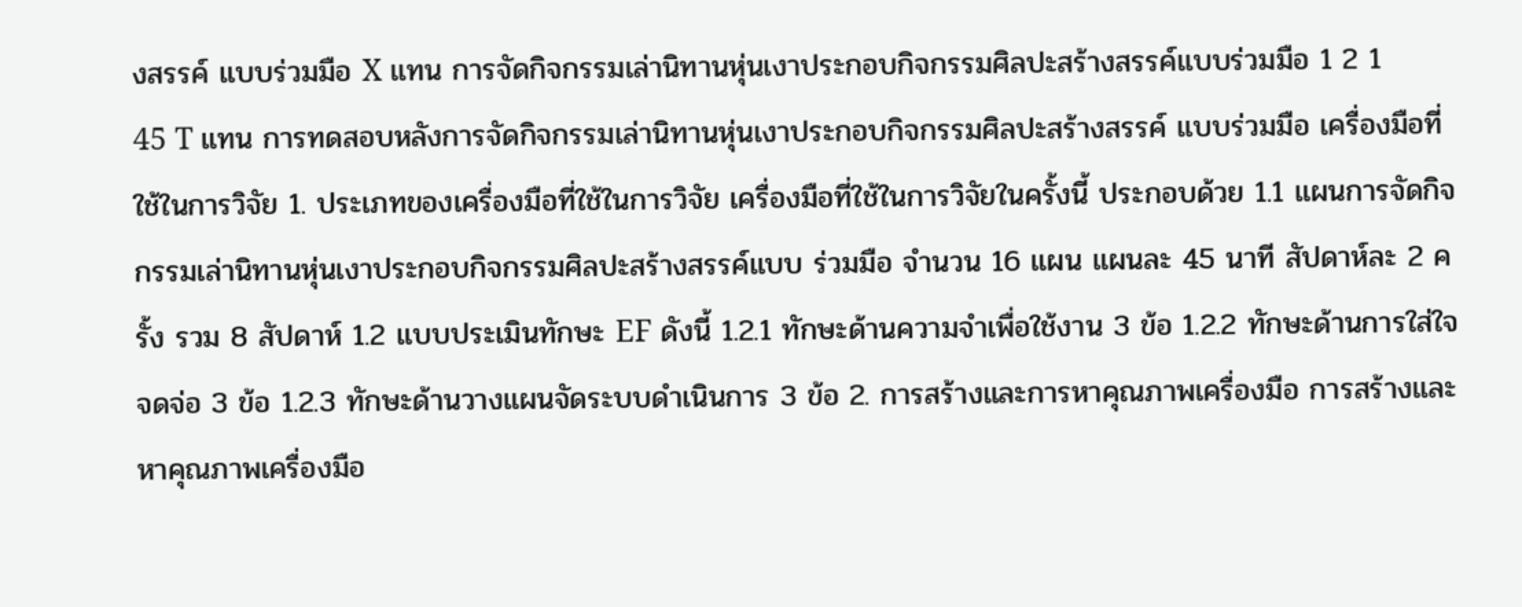งสรรค์ แบบร่วมมือ X แทน การจัดกิจกรรมเล่านิทานหุ่นเงาประกอบกิจกรรมศิลปะสร้างสรรค์แบบร่วมมือ 1 2 1
45 T แทน การทดสอบหลังการจัดกิจกรรมเล่านิทานหุ่นเงาประกอบกิจกรรมศิลปะสร้างสรรค์ แบบร่วมมือ เครื่องมือที่ใช้ในการวิจัย 1. ประเภทของเครื่องมือที่ใช้ในการวิจัย เครื่องมือที่ใช้ในการวิจัยในครั้งนี้ ประกอบด้วย 1.1 แผนการจัดกิจกรรมเล่านิทานหุ่นเงาประกอบกิจกรรมศิลปะสร้างสรรค์แบบ ร่วมมือ จำนวน 16 แผน แผนละ 45 นาที สัปดาห์ละ 2 ครั้ง รวม 8 สัปดาห์ 1.2 แบบประเมินทักษะ EF ดังนี้ 1.2.1 ทักษะด้านความจำเพื่อใช้งาน 3 ข้อ 1.2.2 ทักษะด้านการใส่ใจจดจ่อ 3 ข้อ 1.2.3 ทักษะด้านวางแผนจัดระบบดำเนินการ 3 ข้อ 2. การสร้างและการหาคุณภาพเครื่องมือ การสร้างและหาคุณภาพเครื่องมือ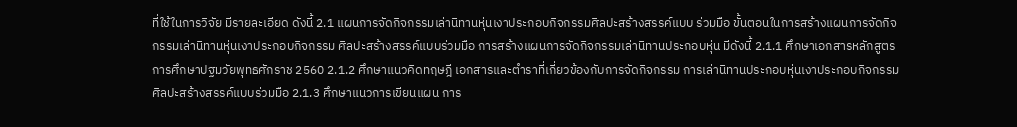ที่ใช้ในการวิจัย มีรายละเอียด ดังนี้ 2.1 แผนการจัดกิจกรรมเล่านิทานหุ่นเงาประกอบกิจกรรมศิลปะสร้างสรรค์แบบ ร่วมมือ ขั้นตอนในการสร้างแผนการจัดกิจกรรมเล่านิทานหุ่นเงาประกอบกิจกรรม ศิลปะสร้างสรรค์แบบร่วมมือ การสร้างแผนการจัดกิจกรรมเล่านิทานประกอบหุ่น มีดังนี้ 2.1.1 ศึกษาเอกสารหลักสูตรการศึกษาปฐมวัยพุทธศักราช 2560 2.1.2 ศึกษาแนวคิดทฤษฎี เอกสารและตำราที่เกี่ยวข้องกับการจัดกิจกรรม การเล่านิทานประกอบหุ่นเงาประกอบกิจกรรมศิลปะสร้างสรรค์แบบร่วมมือ 2.1.3 ศึกษาแนวการเขียนแผน การ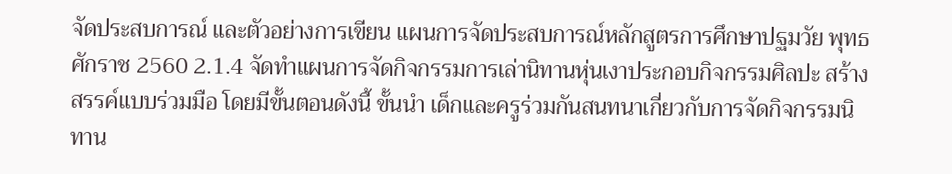จัดประสบการณ์ และตัวอย่างการเขียน แผนการจัดประสบการณ์หลักสูตรการศึกษาปฐมวัย พุทธศักราช 2560 2.1.4 จัดทำแผนการจัดกิจกรรมการเล่านิทานหุ่นเงาประกอบกิจกรรมศิลปะ สร้างสรรค์แบบร่วมมือ โดยมีขั้นตอนดังนี้ ขั้นนำ เด็กและครูร่วมกันสนทนาเกี่ยวกับการจัดกิจกรรมนิทาน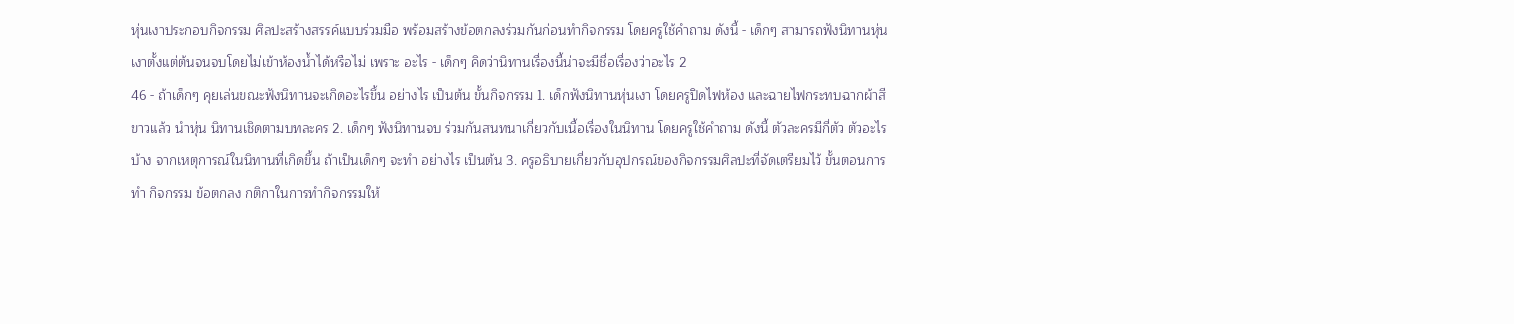หุ่นเงาประกอบกิจกรรม ศิลปะสร้างสรรค์แบบร่วมมือ พร้อมสร้างข้อตกลงร่วมกันก่อนทำกิจกรรม โดยครูใช้คำถาม ดังนี้ - เด็กๆ สามารถฟังนิทานหุ่นเงาตั้งแต่ต้นจนจบโดยไม่เข้าห้องน้ำได้หรือไม่ เพราะ อะไร - เด็กๆ คิดว่านิทานเรื่องนี้น่าจะมีชื่อเรื่องว่าอะไร 2
46 - ถ้าเด็กๆ คุยเล่นขณะฟังนิทานจะเกิดอะไรขึ้น อย่างไร เป็นต้น ขั้นกิจกรรม 1. เด็กฟังนิทานหุ่นเงา โดยครูปิดไฟห้อง และฉายไฟกระทบฉากผ้าสีขาวแล้ว นำหุ่น นิทานเชิดตามบทละคร 2. เด็กๆ ฟังนิทานจบ ร่วมกันสนทนาเกี่ยวกับเนื้อเรื่องในนิทาน โดยครูใช้คำถาม ดังนี้ ตัวละครมีกี่ตัว ตัวอะไรบ้าง จากเหตุการณ์ในนิทานที่เกิดขึ้น ถ้าเป็นเด็กๆ จะทำ อย่างไร เป็นต้น 3. ครูอธิบายเกี่ยวกับอุปกรณ์ของกิจกรรมศิลปะที่จัดเตรียมไว้ ขั้นตอนการทํา กิจกรรม ข้อตกลง กติกาในการทํากิจกรรมให้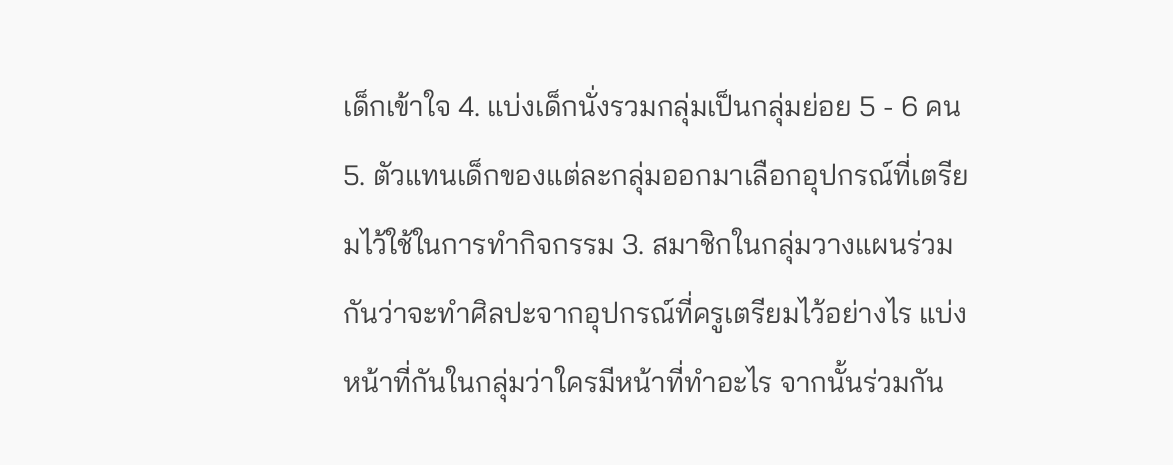เด็กเข้าใจ 4. แบ่งเด็กนั่งรวมกลุ่มเป็นกลุ่มย่อย 5 - 6 คน 5. ตัวแทนเด็กของแต่ละกลุ่มออกมาเลือกอุปกรณ์ที่เตรียมไว้ใช้ในการทํากิจกรรม 3. สมาชิกในกลุ่มวางแผนร่วมกันว่าจะทําศิลปะจากอุปกรณ์ที่ครูเตรียมไว้อย่างไร แบ่งหน้าที่กันในกลุ่มว่าใครมีหน้าที่ทําอะไร จากนั้นร่วมกัน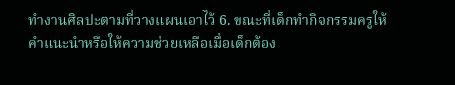ทํางานศิลปะตามที่วางแผนเอาไว้ 6. ขณะที่เด็กทำกิจกรรมครูให้คำแนะนำหรือให้ความช่วยเหลือเมื่อเด็กต้อง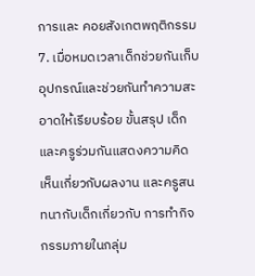การและ คอยสังเกตพฤติกรรม 7. เมื่อหมดเวลาเด็กช่วยกันเก็บอุปกรณ์และช่วยกันทำความสะอาดให้เรียบร้อย ขั้นสรุป เด็กและครูร่วมกันแสดงความคิดเห็นเกี่ยวกับผลงาน และครูสนทนากับเด็กเกี่ยวกับ การทํากิจกรรมภายในกลุ่ม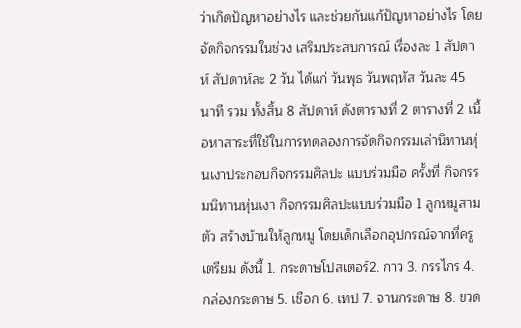ว่าเกิดปัญหาอย่างไร และช่วยกันแก้ปัญหาอย่างไร โดยจัดกิจกรรมในช่วง เสริมประสบการณ์ เรื่องละ 1 สัปดาห์ สัปดาห์ละ 2 วัน ได้แก่ วันพุธ วันพฤหัส วันละ 45 นาที รวม ทั้งสิ้น 8 สัปดาห์ ดังตารางที่ 2 ตารางที่ 2 เนื้อหาสาระที่ใช้ในการทดลองการจัดกิจกรรมเล่านิทานหุ่นเงาประกอบกิจกรรมศิลปะ แบบร่วมมือ ครั้งที่ กิจกรรมนิทานหุ่นเงา กิจกรรมศิลปะแบบร่วมมือ 1 ลูกหมูสามตัว สร้างบ้านให้ลูกหมู โดยเด็กเลือกอุปกรณ์จากที่ครูเตรียม ดังนี้ 1. กระดาษโปสเตอร์2. กาว 3. กรรไกร 4. กล่องกระดาษ 5. เชือก 6. เทป 7. จานกระดาษ 8. ขวด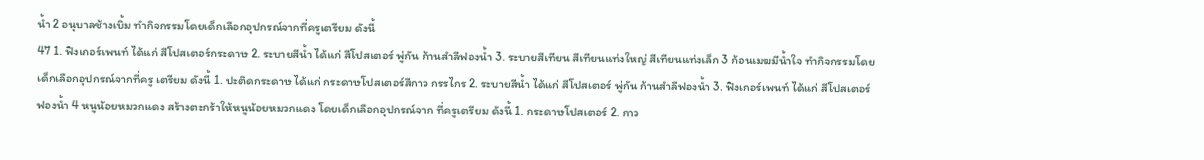น้ำ 2 อนุบาลช้างเบิ้ม ทํากิจกรรมโดยเด็กเลือกอุปกรณ์จากที่ครูเตรียม ดังนี้
47 1. ฟิงเกอร์เพนท์ ได้แก่ สีโปสเตอร์กระดาษ 2. ระบายสีน้ำ ได้แก่ สีโปสเตอร์ พู่กัน ก้านสําลีฟองน้ำ 3. ระบายสีเทียน สีเทียนแท่งใหญ่ สีเทียนแท่งเล็ก 3 ก้อนเมฆมีน้ำใจ ทํากิจกรรมโดยเด็กเลือกอุปกรณ์จากที่ครู เตรียม ดังนี้ 1. ปะติดกระดาษ ได้แก่ กระดาษโปสเตอร์สีกาว กรรไกร 2. ระบายสีน้ำ ได้แก่ สีโปสเตอร์ พู่กัน ก้านสําลีฟองน้ำ 3. ฟิงเกอร์เพนท์ ได้แก่ สีโปสเตอร์ ฟองน้ำ 4 หนูน้อยหมวกแดง สร้างตะกร้าให้หนูน้อยหมวกแดง โดยเด็กเลือกอุปกรณ์จาก ที่ครูเตรียม ดังนี้ 1. กระดาษโปสเตอร์ 2. กาว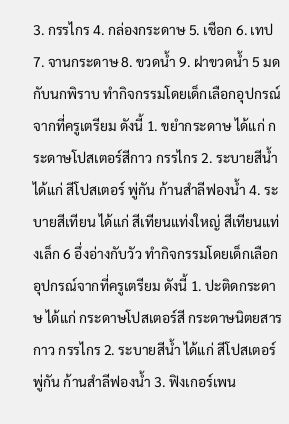3. กรรไกร 4. กล่องกระดาษ 5. เชือก 6. เทป 7. จานกระดาษ 8. ขวดน้ำ 9. ฝาขวดน้ำ 5 มดกับนกพิราบ ทํากิจกรรมโดยเด็กเลือกอุปกรณ์จากที่ครูเตรียม ดังนี้ 1. ขยํากระดาษ ได้แก่ กระดาษโปสเตอร์สีกาว กรรไกร 2. ระบายสีน้ำ ได้แก่ สีโปสเตอร์ พู่กัน ก้านสําลีฟองน้ำ 4. ระบายสีเทียน ได้แก่ สีเทียนแท่งใหญ่ สีเทียนแท่งเล็ก 6 อึ่งอ่างกับวัว ทํากิจกรรมโดยเด็กเลือกอุปกรณ์จากที่ครูเตรียม ดังนี้ 1. ปะติดกระดาษ ได้แก่ กระดาษโปสเตอร์สี กระดาษนิตยสาร กาว กรรไกร 2. ระบายสีน้ำ ได้แก่ สีโปสเตอร์ พู่กัน ก้านสําลีฟองน้ำ 3. ฟิงเกอร์เพน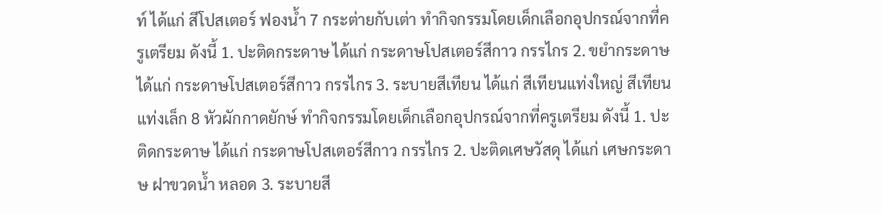ท์ ได้แก่ สีโปสเตอร์ ฟองน้ำ 7 กระต่ายกับเต่า ทํากิจกรรมโดยเด็กเลือกอุปกรณ์จากที่ครูเตรียม ดังนี้ 1. ปะติดกระดาษ ได้แก่ กระดาษโปสเตอร์สีกาว กรรไกร 2. ขยํากระดาษ ได้แก่ กระดาษโปสเตอร์สีกาว กรรไกร 3. ระบายสีเทียน ได้แก่ สีเทียนแท่งใหญ่ สีเทียนแท่งเล็ก 8 หัวผักกาดยักษ์ ทํากิจกรรมโดยเด็กเลือกอุปกรณ์จากที่ครูเตรียม ดังนี้ 1. ปะติดกระดาษ ได้แก่ กระดาษโปสเตอร์สีกาว กรรไกร 2. ปะติดเศษวัสดุ ได้แก่ เศษกระดาษ ฝาขวดน้ำ หลอด 3. ระบายสี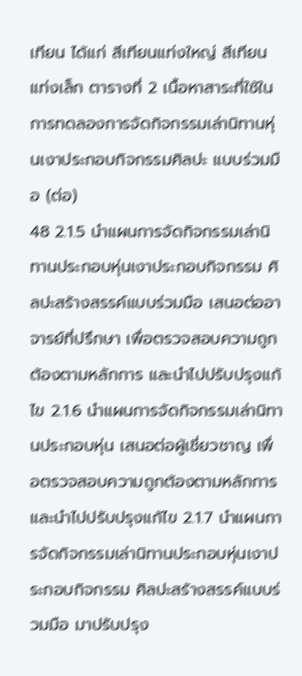เทียน ได้แก่ สีเทียนแท่งใหญ่ สีเทียนแท่งเล็ก ตารางที่ 2 เนื้อหาสาระที่ใช้ในการทดลองการจัดกิจกรรมเล่านิทานหุ่นเงาประกอบกิจกรรมศิลปะ แบบร่วมมือ (ต่อ)
48 2.1.5 นำแผนการจัดกิจกรรมเล่านิทานประกอบหุ่นเงาประกอบกิจกรรม ศิลปะสร้างสรรค์แบบร่วมมือ เสนอต่ออาจารย์ที่ปรึกษา เพื่อตรวจสอบความถูกต้องตามหลักการ และนำไปปรับปรุงแก้ไข 2.1.6 นำแผนการจัดกิจกรรมเล่านิทานประกอบหุ่น เสนอต่อผู้เชี่ยวชาญ เพื่อตรวจสอบความถูกต้องตามหลักการ และนำไปปรับปรุงแก้ไข 2.1.7 นำแผนการจัดกิจกรรมเล่านิทานประกอบหุ่นเงาประกอบกิจกรรม ศิลปะสร้างสรรค์แบบร่วมมือ มาปรับปรุง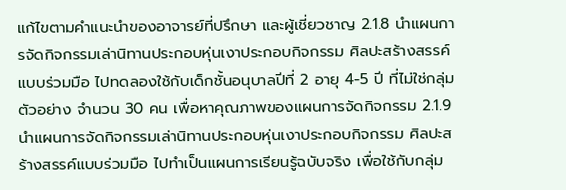แก้ไขตามคำแนะนำของอาจารย์ที่ปรึกษา และผู้เชี่ยวชาญ 2.1.8 นำแผนการจัดกิจกรรมเล่านิทานประกอบหุ่นเงาประกอบกิจกรรม ศิลปะสร้างสรรค์แบบร่วมมือ ไปทดลองใช้กับเด็กชั้นอนุบาลปีที่ 2 อายุ 4-5 ปี ที่ไม่ใช่กลุ่มตัวอย่าง จำนวน 30 คน เพื่อหาคุณภาพของแผนการจัดกิจกรรม 2.1.9 นำแผนการจัดกิจกรรมเล่านิทานประกอบหุ่นเงาประกอบกิจกรรม ศิลปะสร้างสรรค์แบบร่วมมือ ไปทำเป็นแผนการเรียนรู้ฉบับจริง เพื่อใช้กับกลุ่ม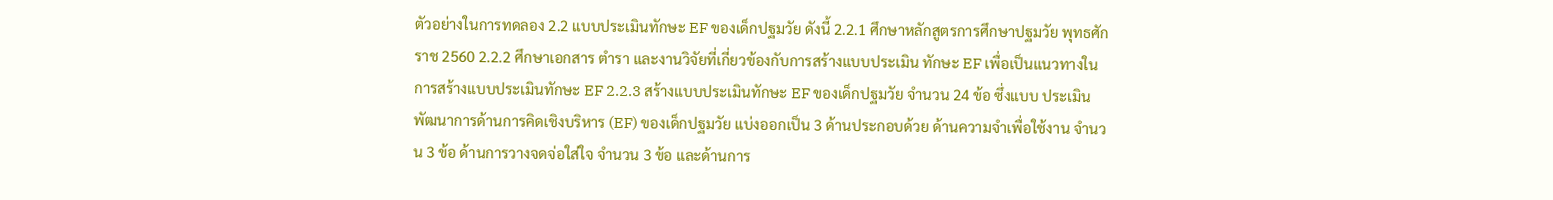ตัวอย่างในการทดลอง 2.2 แบบประเมินทักษะ EF ของเด็กปฐมวัย ดังนี้ 2.2.1 ศึกษาหลักสูตรการศึกษาปฐมวัย พุทธศักราช 2560 2.2.2 ศึกษาเอกสาร ตำรา และงานวิจัยที่เกี่ยวข้องกับการสร้างแบบประเมิน ทักษะ EF เพื่อเป็นแนวทางในการสร้างแบบประเมินทักษะ EF 2.2.3 สร้างแบบประเมินทักษะ EF ของเด็กปฐมวัย จำนวน 24 ข้อ ซึ่งแบบ ประเมินพัฒนาการด้านการคิดเชิงบริหาร (EF) ของเด็กปฐมวัย แบ่งออกเป็น 3 ด้านประกอบด้วย ด้านความจำเพื่อใช้งาน จำนวน 3 ข้อ ด้านการวางจดจ่อใส่ใจ จำนวน 3 ข้อ และด้านการ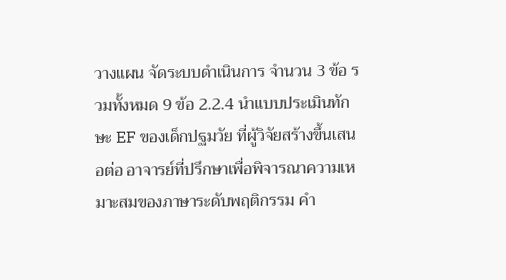วางแผน จัดระบบดำเนินการ จำนวน 3 ข้อ รวมทั้งหมด 9 ข้อ 2.2.4 นำแบบประเมินทักษะ EF ของเด็กปฐมวัย ที่ผู้วิจัยสร้างขึ้นเสนอต่อ อาจารย์ที่ปรึกษาเพื่อพิจารณาความเหมาะสมของภาษาระดับพฤติกรรม คำ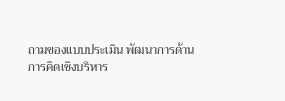ถามของแบบประเมิน พัฒนาการด้านการคิดเชิงบริหาร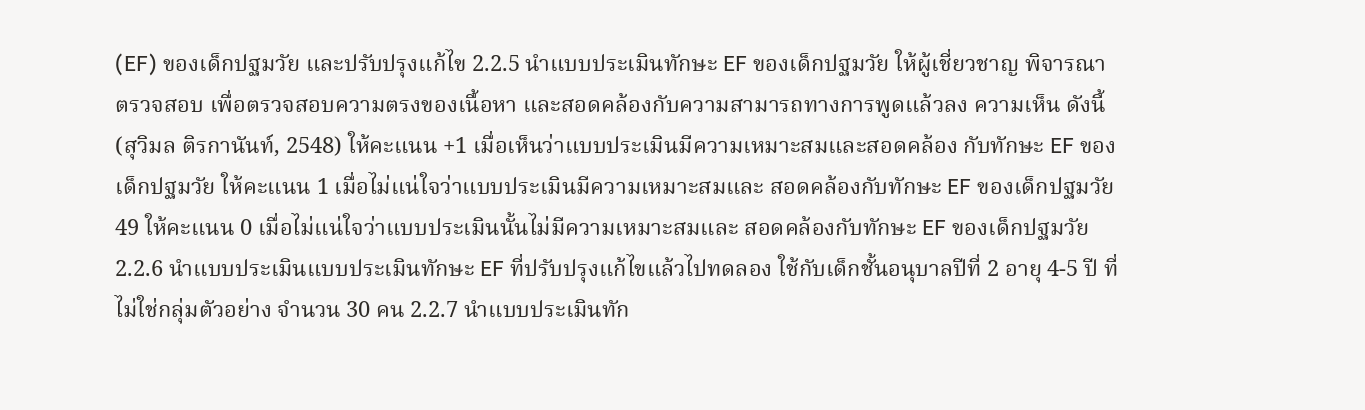(EF) ของเด็กปฐมวัย และปรับปรุงแก้ไข 2.2.5 นำแบบประเมินทักษะ EF ของเด็กปฐมวัย ให้ผู้เชี่ยวชาญ พิจารณา ตรวจสอบ เพื่อตรวจสอบความตรงของเนื้อหา และสอดคล้องกับความสามารถทางการพูดแล้วลง ความเห็น ดังนี้ (สุวิมล ติรกานันท์, 2548) ให้คะแนน +1 เมื่อเห็นว่าแบบประเมินมีความเหมาะสมและสอดคล้อง กับทักษะ EF ของเด็กปฐมวัย ให้คะแนน 1 เมื่อไม่แน่ใจว่าแบบประเมินมีความเหมาะสมและ สอดคล้องกับทักษะ EF ของเด็กปฐมวัย
49 ให้คะแนน 0 เมื่อไม่แน่ใจว่าแบบประเมินนั้นไม่มีความเหมาะสมและ สอดคล้องกับทักษะ EF ของเด็กปฐมวัย 2.2.6 นำแบบประเมินแบบประเมินทักษะ EF ที่ปรับปรุงแก้ไขแล้วไปทดลอง ใช้กับเด็กชั้นอนุบาลปีที่ 2 อายุ 4-5 ปี ที่ไม่ใช่กลุ่มตัวอย่าง จำนวน 30 คน 2.2.7 นำแบบประเมินทัก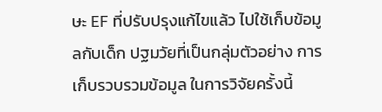ษะ EF ที่ปรับปรุงแก้ไขแล้ว ไปใช้เก็บข้อมูลกับเด็ก ปฐมวัยที่เป็นกลุ่มตัวอย่าง การเก็บรวบรวมข้อมูล ในการวิจัยครั้งนี้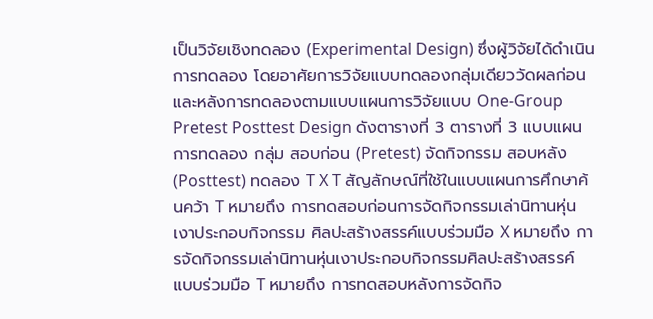เป็นวิจัยเชิงทดลอง (Experimental Design) ซึ่งผู้วิจัยได้ดำเนินการทดลอง โดยอาศัยการวิจัยแบบทดลองกลุ่มเดียววัดผลก่อนและหลังการทดลองตามแบบแผนการวิจัยแบบ One-Group Pretest Posttest Design ดังตารางที่ 3 ตารางที่ 3 แบบแผนการทดลอง กลุ่ม สอบก่อน (Pretest) จัดกิจกรรม สอบหลัง (Posttest) ทดลอง T X T สัญลักษณ์ที่ใช้ในแบบแผนการศึกษาค้นคว้า T หมายถึง การทดสอบก่อนการจัดกิจกรรมเล่านิทานหุ่นเงาประกอบกิจกรรม ศิลปะสร้างสรรค์แบบร่วมมือ X หมายถึง การจัดกิจกรรมเล่านิทานหุ่นเงาประกอบกิจกรรมศิลปะสร้างสรรค์ แบบร่วมมือ T หมายถึง การทดสอบหลังการจัดกิจ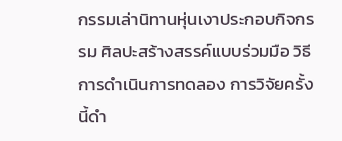กรรมเล่านิทานหุ่นเงาประกอบกิจกรรม ศิลปะสร้างสรรค์แบบร่วมมือ วิธีการดำเนินการทดลอง การวิจัยครั้งนี้ดำ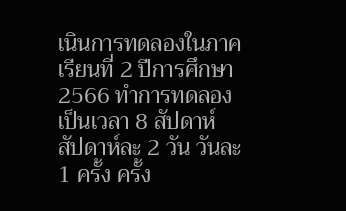เนินการทดลองในภาคเรียนที่ 2 ปีการศึกษา 2566 ทำการทดลองเป็นเวลา 8 สัปดาห์ สัปดาห์ละ 2 วัน วันละ 1 ครั้ง ครั้ง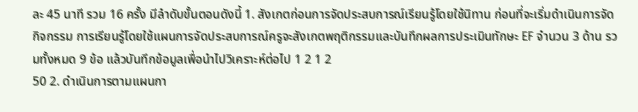ละ 45 นาที รวม 16 ครั้ง มีลำดับขั้นตอนดังนี้ 1. สังเกตก่อนการจัดประสบการณ์เรียนรู้โดยใช้นิทาน ก่อนที่จะเริ่มดำเนินการจัดกิจกรรม การเรียนรู้โดยใช้แผนการจัดประสบการณ์ครูจะสังเกตพฤติกรรมและบันทึกผลการประเมินทักษะ EF จำนวน 3 ด้าน รวมทั้งหมด 9 ข้อ แล้วบันทึกข้อมูลเพื่อนำไปวิเคราะห์ต่อไป 1 2 1 2
50 2. ดำเนินการตามแผนกา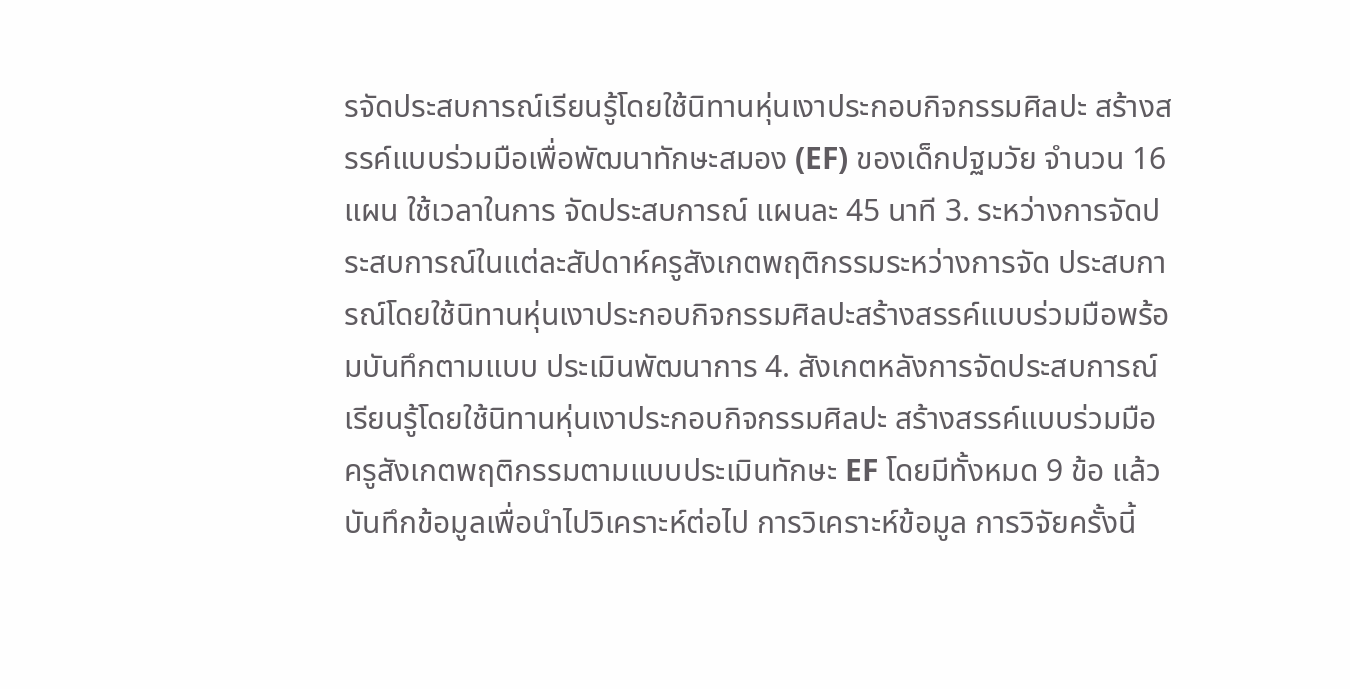รจัดประสบการณ์เรียนรู้โดยใช้นิทานหุ่นเงาประกอบกิจกรรมศิลปะ สร้างสรรค์แบบร่วมมือเพื่อพัฒนาทักษะสมอง (EF) ของเด็กปฐมวัย จำนวน 16 แผน ใช้เวลาในการ จัดประสบการณ์ แผนละ 45 นาที 3. ระหว่างการจัดประสบการณ์ในแต่ละสัปดาห์ครูสังเกตพฤติกรรมระหว่างการจัด ประสบการณ์โดยใช้นิทานหุ่นเงาประกอบกิจกรรมศิลปะสร้างสรรค์แบบร่วมมือพร้อมบันทึกตามแบบ ประเมินพัฒนาการ 4. สังเกตหลังการจัดประสบการณ์เรียนรู้โดยใช้นิทานหุ่นเงาประกอบกิจกรรมศิลปะ สร้างสรรค์แบบร่วมมือ ครูสังเกตพฤติกรรมตามแบบประเมินทักษะ EF โดยมีทั้งหมด 9 ข้อ แล้วบันทึกข้อมูลเพื่อนำไปวิเคราะห์ต่อไป การวิเคราะห์ข้อมูล การวิจัยครั้งนี้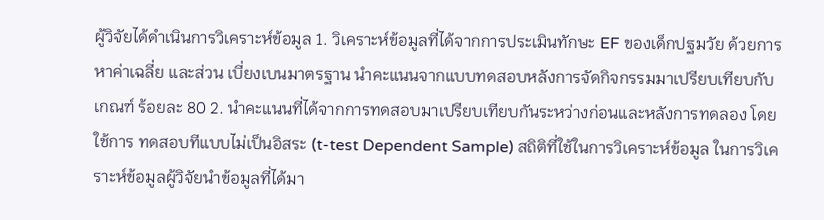ผู้วิจัยได้ดำเนินการวิเคราะห์ข้อมูล 1. วิเคราะห์ข้อมูลที่ได้จากการประเมินทักษะ EF ของเด็กปฐมวัย ด้วยการหาค่าเฉลี่ย และส่วน เบี่ยงเบนมาตรฐาน นำคะแนนจากแบบทดสอบหลังการจัดกิจกรรมมาเปรียบเทียบกับเกณฑ์ ร้อยละ 80 2. นำคะแนนที่ได้จากการทดสอบมาเปรียบเทียบกันระหว่างก่อนและหลังการทดลอง โดยใช้การ ทดสอบทีแบบไม่เป็นอิสระ (t-test Dependent Sample) สถิติที่ใช้ในการวิเคราะห์ข้อมูล ในการวิเคราะห์ข้อมูลผู้วิจัยนำข้อมูลที่ได้มา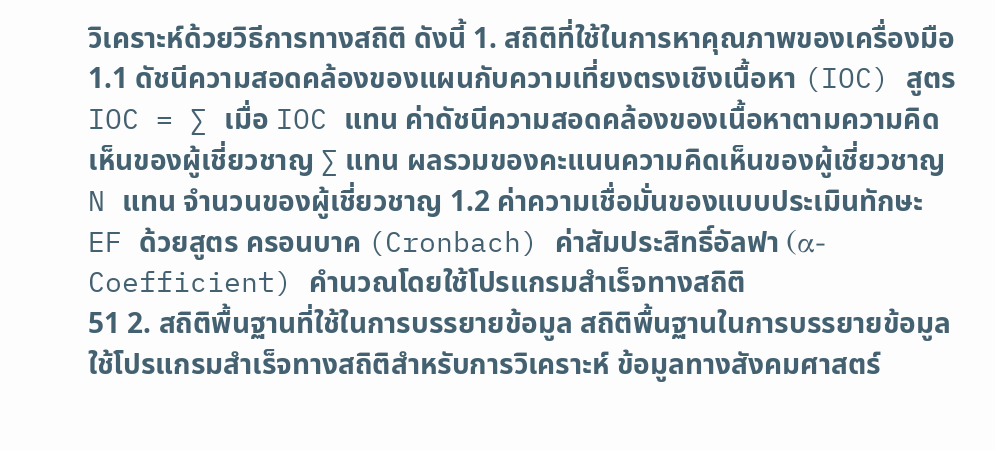วิเคราะห์ด้วยวิธีการทางสถิติ ดังนี้ 1. สถิติที่ใช้ในการหาคุณภาพของเครื่องมือ 1.1 ดัชนีความสอดคล้องของแผนกับความเที่ยงตรงเชิงเนื้อหา (IOC) สูตร IOC = ∑ เมื่อ IOC แทน ค่าดัชนีความสอดคล้องของเนื้อหาตามความคิดเห็นของผู้เชี่ยวชาญ ∑ แทน ผลรวมของคะแนนความคิดเห็นของผู้เชี่ยวชาญ N แทน จำนวนของผู้เชี่ยวชาญ 1.2 ค่าความเชื่อมั่นของแบบประเมินทักษะ EF ด้วยสูตร ครอนบาค (Cronbach) ค่าสัมประสิทธิ์อัลฟา (α- Coefficient) คำนวณโดยใช้โปรแกรมสำเร็จทางสถิติ
51 2. สถิติพื้นฐานที่ใช้ในการบรรยายข้อมูล สถิติพื้นฐานในการบรรยายข้อมูลใช้โปรแกรมสำเร็จทางสถิติสำหรับการวิเคราะห์ ข้อมูลทางสังคมศาสตร์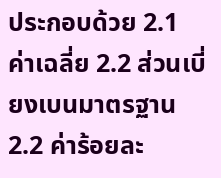ประกอบด้วย 2.1 ค่าเฉลี่ย 2.2 ส่วนเบี่ยงเบนมาตรฐาน 2.2 ค่าร้อยละ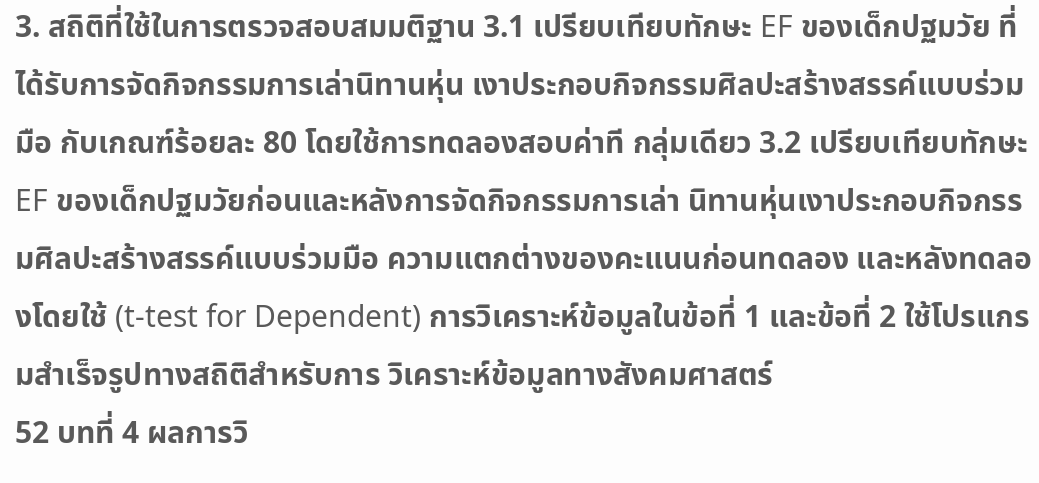3. สถิติที่ใช้ในการตรวจสอบสมมติฐาน 3.1 เปรียบเทียบทักษะ EF ของเด็กปฐมวัย ที่ได้รับการจัดกิจกรรมการเล่านิทานหุ่น เงาประกอบกิจกรรมศิลปะสร้างสรรค์แบบร่วมมือ กับเกณฑ์ร้อยละ 80 โดยใช้การทดลองสอบค่าที กลุ่มเดียว 3.2 เปรียบเทียบทักษะ EF ของเด็กปฐมวัยก่อนและหลังการจัดกิจกรรมการเล่า นิทานหุ่นเงาประกอบกิจกรรมศิลปะสร้างสรรค์แบบร่วมมือ ความแตกต่างของคะแนนก่อนทดลอง และหลังทดลองโดยใช้ (t-test for Dependent) การวิเคราะห์ข้อมูลในข้อที่ 1 และข้อที่ 2 ใช้โปรแกรมสำเร็จรูปทางสถิติสำหรับการ วิเคราะห์ข้อมูลทางสังคมศาสตร์
52 บทที่ 4 ผลการวิ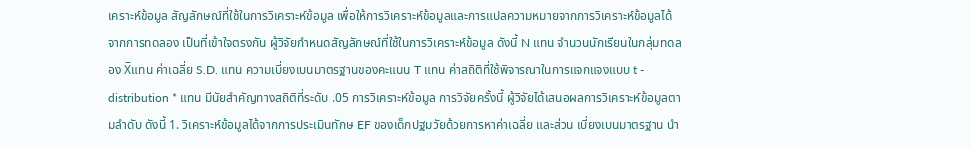เคราะห์ข้อมูล สัญลักษณ์ที่ใช้ในการวิเคราะห์ข้อมูล เพื่อให้การวิเคราะห์ข้อมูลและการแปลความหมายจากการวิเคราะห์ข้อมูลได้จากการทดลอง เป็นที่เข้าใจตรงกัน ผู้วิจัยกำหนดสัญลักษณ์ที่ใช้ในการวิเคราะห์ข้อมูล ดังนี้ N แทน จำนวนนักเรียนในกลุ่มทดลอง X̅แทน ค่าเฉลี่ย S.D. แทน ความเบี่ยงเบนมาตรฐานของคะแนน T แทน ค่าสถิติที่ใช้พิจารณาในการแจกแจงแบบ t - distribution * แทน มีนัยสำคัญทางสถิติที่ระดับ .05 การวิเคราะห์ข้อมูล การวิจัยครั้งนี้ ผู้วิจัยได้เสนอผลการวิเคราะห์ข้อมูลตามลำดับ ดังนี้ 1. วิเคราะห์ข้อมูลได้จากการประเมินทักษ EF ของเด็กปฐมวัยด้วยการหาค่าเฉลี่ย และส่วน เบี่ยงเบนมาตรฐาน นำ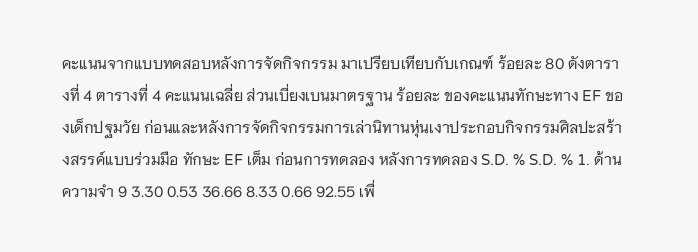คะแนนจากแบบทดสอบหลังการจัดกิจกรรม มาเปรียบเทียบกับเกณฑ์ ร้อยละ 80 ดังตารางที่ 4 ตารางที่ 4 คะแนนเฉลี่ย ส่วนเบี่ยงเบนมาตรฐาน ร้อยละ ของคะแนนทักษะทาง EF ของเด็กปฐมวัย ก่อนและหลังการจัดกิจกรรมการเล่านิทานหุ่นเงาประกอบกิจกรรมศิลปะสร้างสรรค์แบบร่วมมือ ทักษะ EF เต็ม ก่อนการทดลอง หลังการทดลอง S.D. % S.D. % 1. ด้านความจำ 9 3.30 0.53 36.66 8.33 0.66 92.55 เพื่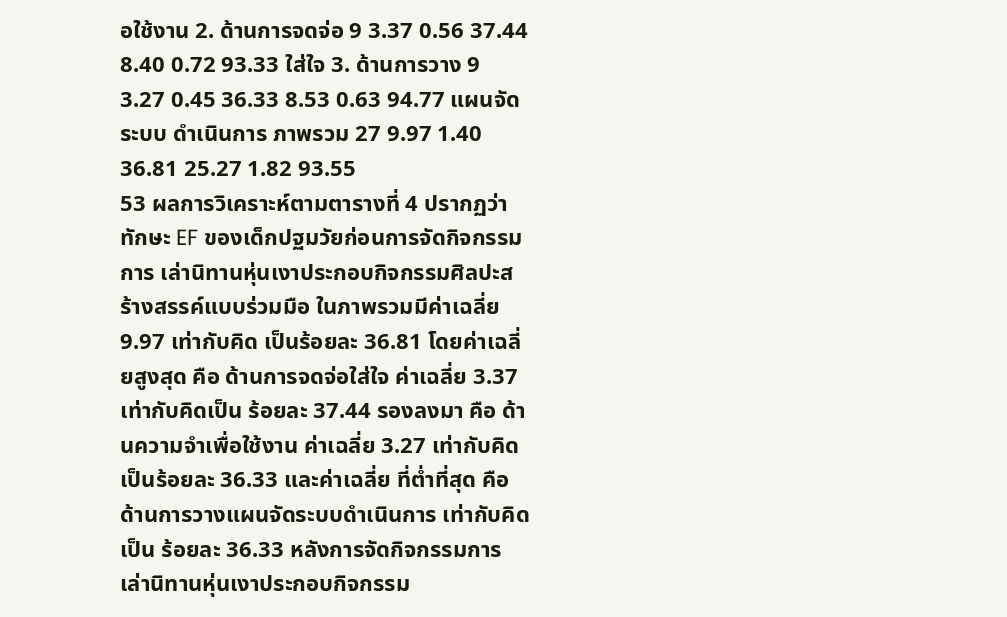อใช้งาน 2. ด้านการจดจ่อ 9 3.37 0.56 37.44 8.40 0.72 93.33 ใส่ใจ 3. ด้านการวาง 9 3.27 0.45 36.33 8.53 0.63 94.77 แผนจัดระบบ ดำเนินการ ภาพรวม 27 9.97 1.40 36.81 25.27 1.82 93.55
53 ผลการวิเคราะห์ตามตารางที่ 4 ปรากฏว่า ทักษะ EF ของเด็กปฐมวัยก่อนการจัดกิจกรรมการ เล่านิทานหุ่นเงาประกอบกิจกรรมศิลปะสร้างสรรค์แบบร่วมมือ ในภาพรวมมีค่าเฉลี่ย 9.97 เท่ากับคิด เป็นร้อยละ 36.81 โดยค่าเฉลี่ยสูงสุด คือ ด้านการจดจ่อใส่ใจ ค่าเฉลี่ย 3.37 เท่ากับคิดเป็น ร้อยละ 37.44 รองลงมา คือ ด้านความจำเพื่อใช้งาน ค่าเฉลี่ย 3.27 เท่ากับคิดเป็นร้อยละ 36.33 และค่าเฉลี่ย ที่ต่ำที่สุด คือ ด้านการวางแผนจัดระบบดำเนินการ เท่ากับคิดเป็น ร้อยละ 36.33 หลังการจัดกิจกรรมการเล่านิทานหุ่นเงาประกอบกิจกรรม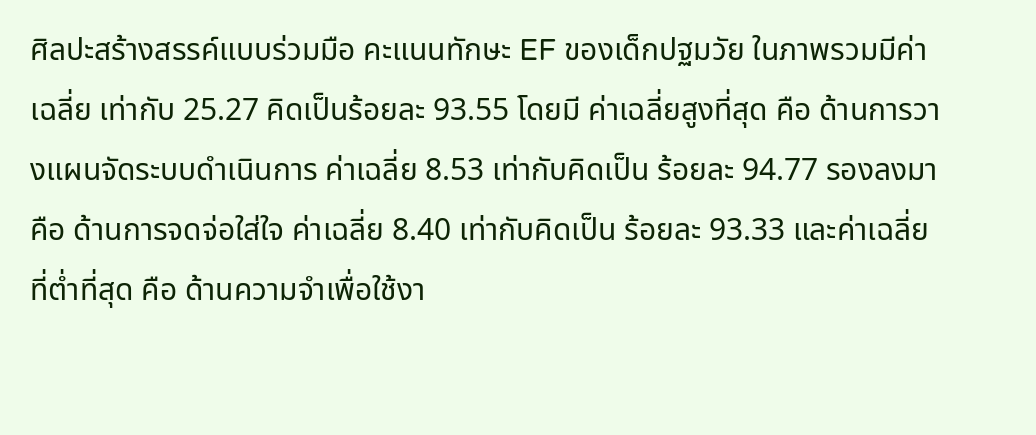ศิลปะสร้างสรรค์แบบร่วมมือ คะแนนทักษะ EF ของเด็กปฐมวัย ในภาพรวมมีค่าเฉลี่ย เท่ากับ 25.27 คิดเป็นร้อยละ 93.55 โดยมี ค่าเฉลี่ยสูงที่สุด คือ ด้านการวางแผนจัดระบบดำเนินการ ค่าเฉลี่ย 8.53 เท่ากับคิดเป็น ร้อยละ 94.77 รองลงมา คือ ด้านการจดจ่อใส่ใจ ค่าเฉลี่ย 8.40 เท่ากับคิดเป็น ร้อยละ 93.33 และค่าเฉลี่ยที่ต่ำที่สุด คือ ด้านความจำเพื่อใช้งา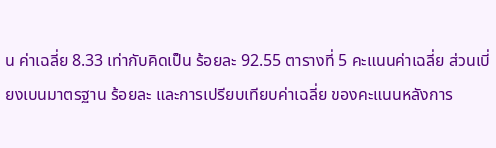น ค่าเฉลี่ย 8.33 เท่ากับคิดเป็น ร้อยละ 92.55 ตารางที่ 5 คะแนนค่าเฉลี่ย ส่วนเบี่ยงเบนมาตรฐาน ร้อยละ และการเปรียบเทียบค่าเฉลี่ย ของคะแนนหลังการ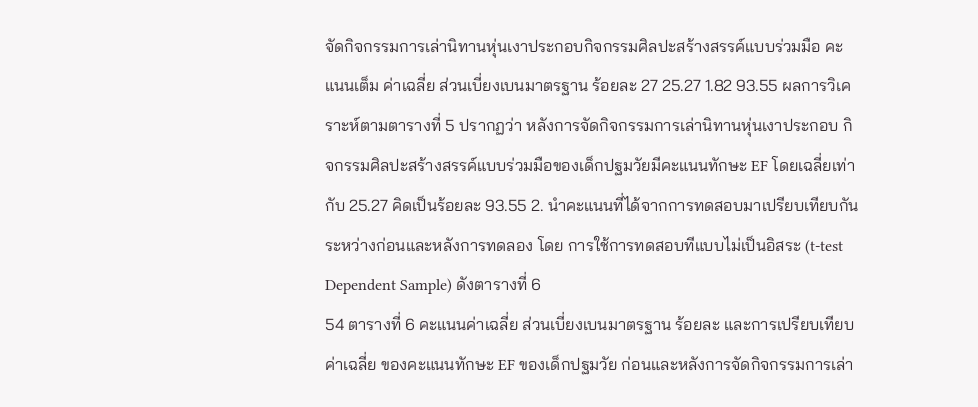จัดกิจกรรมการเล่านิทานหุ่นเงาประกอบกิจกรรมศิลปะสร้างสรรค์แบบร่วมมือ คะแนนเต็ม ค่าเฉลี่ย ส่วนเบี่ยงเบนมาตรฐาน ร้อยละ 27 25.27 1.82 93.55 ผลการวิเคราะห์ตามตารางที่ 5 ปรากฏว่า หลังการจัดกิจกรรมการเล่านิทานหุ่นเงาประกอบ กิจกรรมศิลปะสร้างสรรค์แบบร่วมมือของเด็กปฐมวัยมีคะแนนทักษะ EF โดยเฉลี่ยเท่ากับ 25.27 คิดเป็นร้อยละ 93.55 2. นำคะแนนที่ได้จากการทดสอบมาเปรียบเทียบกันระหว่างก่อนและหลังการทดลอง โดย การใช้การทดสอบทีแบบไม่เป็นอิสระ (t-test Dependent Sample) ดังตารางที่ 6
54 ตารางที่ 6 คะแนนค่าเฉลี่ย ส่วนเบี่ยงเบนมาตรฐาน ร้อยละ และการเปรียบเทียบค่าเฉลี่ย ของคะแนนทักษะ EF ของเด็กปฐมวัย ก่อนและหลังการจัดกิจกรรมการเล่า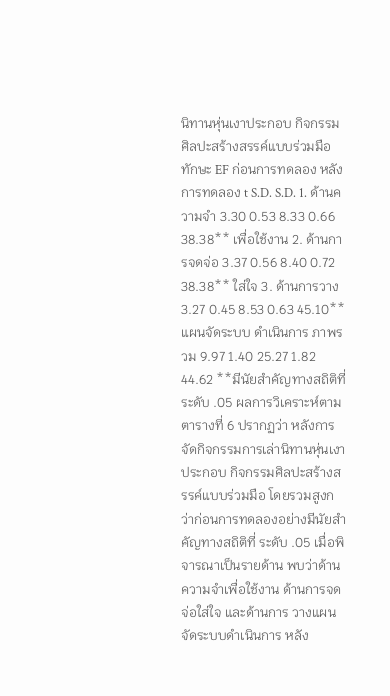นิทานหุ่นเงาประกอบ กิจกรรมศิลปะสร้างสรรค์แบบร่วมมือ ทักษะ EF ก่อนการทดลอง หลังการทดลอง t S.D. S.D. 1. ด้านความจำ 3.30 0.53 8.33 0.66 38.38** เพื่อใช้งาน 2. ด้านการจดจ่อ 3.37 0.56 8.40 0.72 38.38** ใส่ใจ 3. ด้านการวาง 3.27 0.45 8.53 0.63 45.10** แผนจัดระบบ ดำเนินการ ภาพรวม 9.97 1.40 25.27 1.82 44.62 **มีนัยสำคัญทางสถิติที่ระดับ .05 ผลการวิเคราะห์ตามตารางที่ 6 ปรากฏว่า หลังการจัดกิจกรรมการเล่านิทานหุ่นเงาประกอบ กิจกรรมศิลปะสร้างสรรค์แบบร่วมมือ โดยรวมสูงกว่าก่อนการทดลองอย่างมีนัยสำคัญทางสถิติที่ ระดับ .05 เมื่อพิจารณาเป็นรายด้าน พบว่าด้านความจำเพื่อใช้งาน ด้านการจดจ่อใส่ใจ และด้านการ วางแผนจัดระบบดำเนินการ หลัง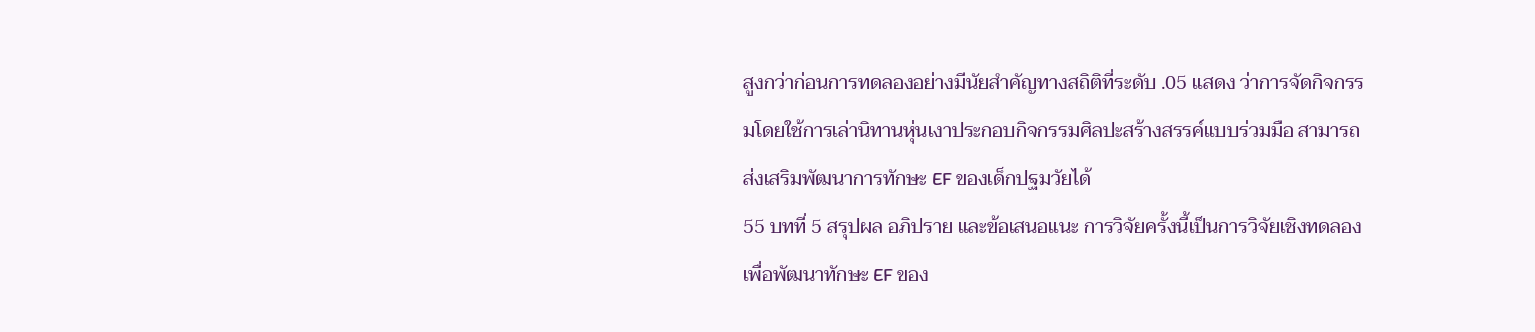สูงกว่าก่อนการทดลองอย่างมีนัยสำคัญทางสถิติที่ระดับ .05 แสดง ว่าการจัดกิจกรรมโดยใช้การเล่านิทานหุ่นเงาประกอบกิจกรรมศิลปะสร้างสรรค์แบบร่วมมือ สามารถ ส่งเสริมพัฒนาการทักษะ EF ของเด็กปฐมวัยได้
55 บทที่ 5 สรุปผล อภิปราย และข้อเสนอแนะ การวิจัยครั้งนี้เป็นการวิจัยเชิงทดลอง เพื่อพัฒนาทักษะ EF ของ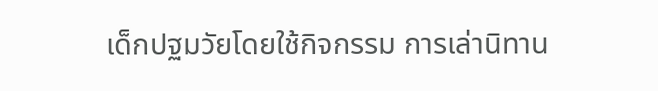เด็กปฐมวัยโดยใช้กิจกรรม การเล่านิทาน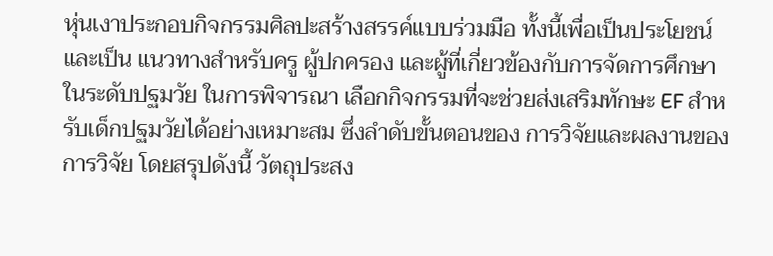หุ่นเงาประกอบกิจกรรมศิลปะสร้างสรรค์แบบร่วมมือ ทั้งนี้เพื่อเป็นประโยชน์และเป็น แนวทางสำหรับครู ผู้ปกครอง และผู้ที่เกี่ยวข้องกับการจัดการศึกษาในระดับปฐมวัย ในการพิจารณา เลือกกิจกรรมที่จะช่วยส่งเสริมทักษะ EF สำหรับเด็กปฐมวัยได้อย่างเหมาะสม ซึ่งลำดับขั้นตอนของ การวิจัยและผลงานของการวิจัย โดยสรุปดังนี้ วัตถุประสง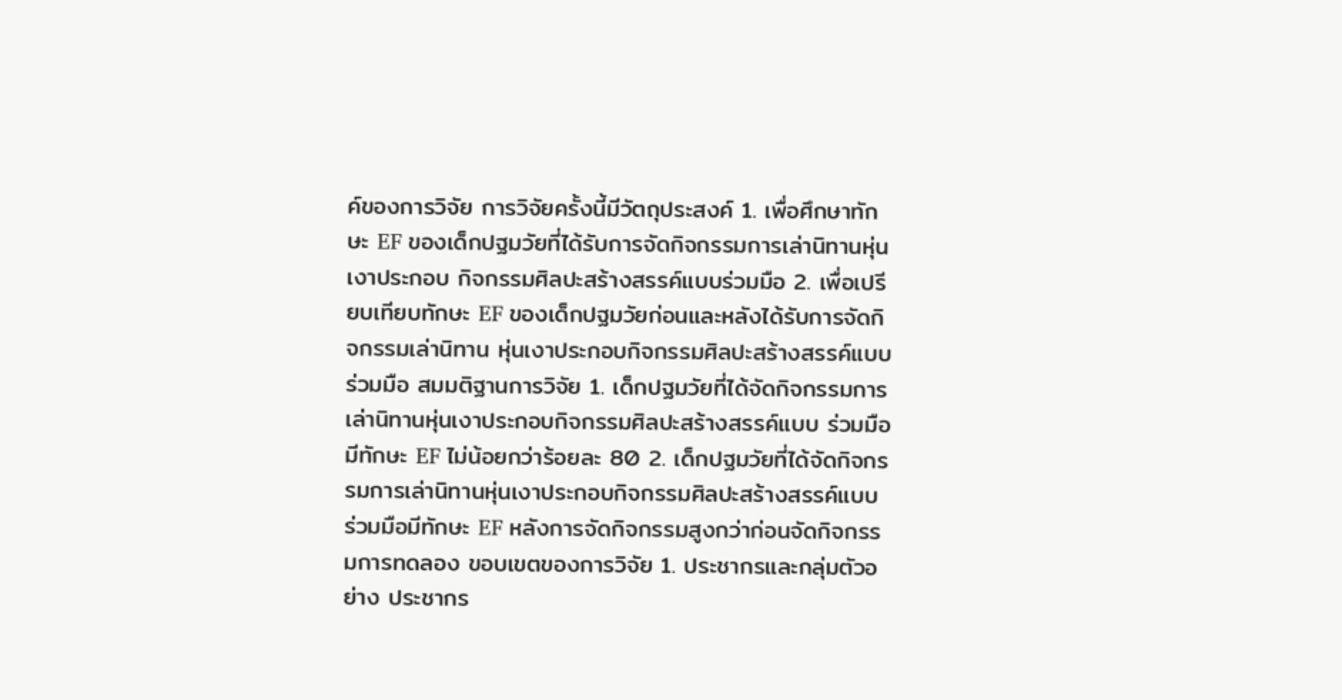ค์ของการวิจัย การวิจัยครั้งนี้มีวัตถุประสงค์ 1. เพื่อศึกษาทักษะ EF ของเด็กปฐมวัยที่ได้รับการจัดกิจกรรมการเล่านิทานหุ่นเงาประกอบ กิจกรรมศิลปะสร้างสรรค์แบบร่วมมือ 2. เพื่อเปรียบเทียบทักษะ EF ของเด็กปฐมวัยก่อนและหลังได้รับการจัดกิจกรรมเล่านิทาน หุ่นเงาประกอบกิจกรรมศิลปะสร้างสรรค์แบบร่วมมือ สมมติฐานการวิจัย 1. เด็กปฐมวัยที่ได้จัดกิจกรรมการเล่านิทานหุ่นเงาประกอบกิจกรรมศิลปะสร้างสรรค์แบบ ร่วมมือมีทักษะ EF ไม่น้อยกว่าร้อยละ 80 2. เด็กปฐมวัยที่ได้จัดกิจกรรมการเล่านิทานหุ่นเงาประกอบกิจกรรมศิลปะสร้างสรรค์แบบ ร่วมมือมีทักษะ EF หลังการจัดกิจกรรมสูงกว่าก่อนจัดกิจกรรมการทดลอง ขอบเขตของการวิจัย 1. ประชากรและกลุ่มตัวอย่าง ประชากร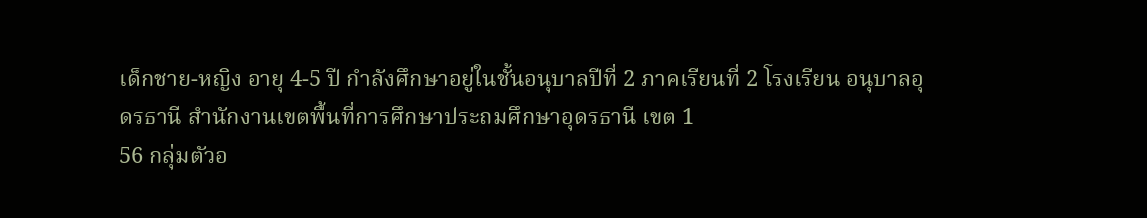เด็กชาย-หญิง อายุ 4-5 ปี กำลังศึกษาอยู่ในชั้นอนุบาลปีที่ 2 ภาคเรียนที่ 2 โรงเรียน อนุบาลอุดรธานี สำนักงานเขตพื้นที่การศึกษาประถมศึกษาอุดรธานี เขต 1
56 กลุ่มตัวอ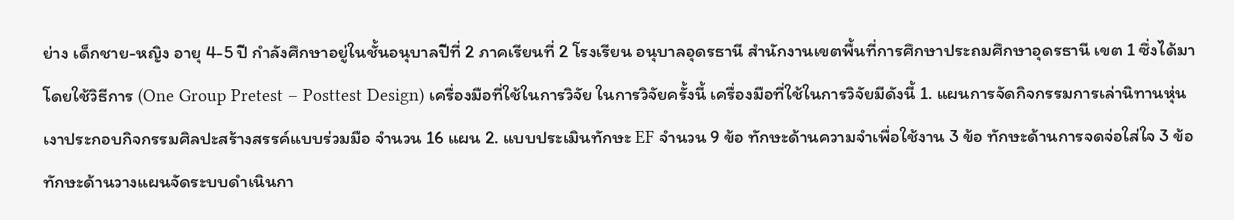ย่าง เด็กชาย-หญิง อายุ 4-5 ปี กำลังศึกษาอยู่ในชั้นอนุบาลปีที่ 2 ภาคเรียนที่ 2 โรงเรียน อนุบาลอุดรธานี สำนักงานเขตพื้นที่การศึกษาประถมศึกษาอุดรธานี เขต 1 ซึ่งได้มาโดยใช้วิธีการ (One Group Pretest – Posttest Design) เครื่องมือที่ใช้ในการวิจัย ในการวิจัยครั้งนี้ เครื่องมือที่ใช้ในการวิจัยมีดังนี้ 1. แผนการจัดกิจกรรมการเล่านิทานหุ่นเงาประกอบกิจกรรมศิลปะสร้างสรรค์แบบร่วมมือ จำนวน 16 แผน 2. แบบประเมินทักษะ EF จำนวน 9 ข้อ ทักษะด้านความจำเพื่อใช้งาน 3 ข้อ ทักษะด้านการจดจ่อใส่ใจ 3 ข้อ ทักษะด้านวางแผนจัดระบบดำเนินกา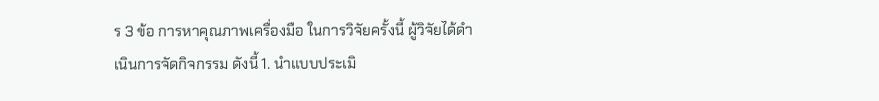ร 3 ข้อ การหาคุณภาพเครื่องมือ ในการวิจัยครั้งนี้ ผู้วิจัยได้ดำเนินการจัดกิจกรรม ดังนี้ 1. นำแบบประเมิ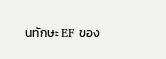นทักษะ EF ของ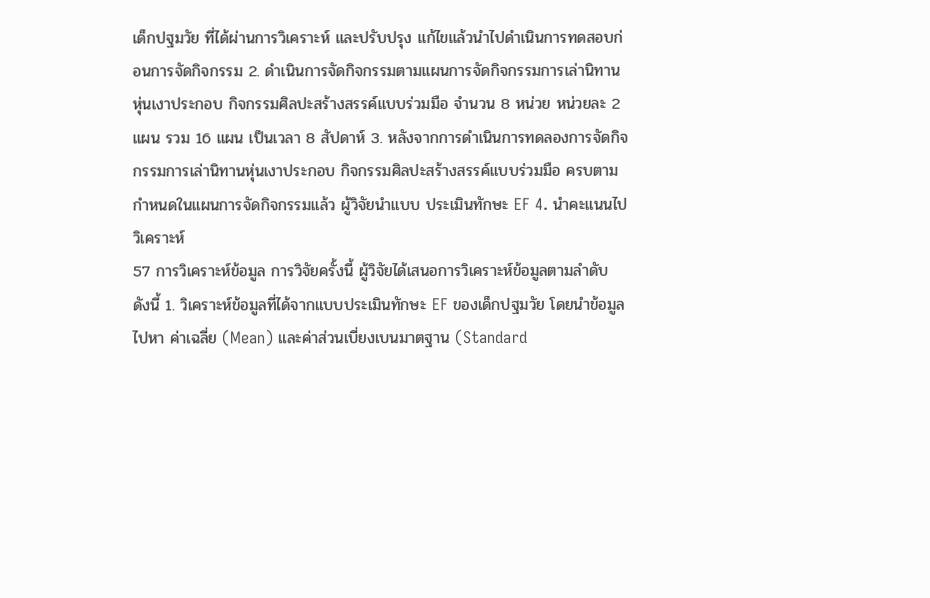เด็กปฐมวัย ที่ได้ผ่านการวิเคราะห์ และปรับปรุง แก้ไขแล้วนำไปดำเนินการทดสอบก่อนการจัดกิจกรรม 2. ดำเนินการจัดกิจกรรมตามแผนการจัดกิจกรรมการเล่านิทานหุ่นเงาประกอบ กิจกรรมศิลปะสร้างสรรค์แบบร่วมมือ จำนวน 8 หน่วย หน่วยละ 2 แผน รวม 16 แผน เป็นเวลา 8 สัปดาห์ 3. หลังจากการดำเนินการทดลองการจัดกิจกรรมการเล่านิทานหุ่นเงาประกอบ กิจกรรมศิลปะสร้างสรรค์แบบร่วมมือ ครบตามกำหนดในแผนการจัดกิจกรรมแล้ว ผู้วิจัยนำแบบ ประเมินทักษะ EF 4. นำคะแนนไปวิเคราะห์
57 การวิเคราะห์ข้อมูล การวิจัยครั้งนี้ ผู้วิจัยได้เสนอการวิเคราะห์ข้อมูลตามลำดับ ดังนี้ 1. วิเคราะห์ข้อมูลที่ได้จากแบบประเมินทักษะ EF ของเด็กปฐมวัย โดยนำข้อมูลไปหา ค่าเฉลี่ย (Mean) และค่าส่วนเบี่ยงเบนมาตฐาน (Standard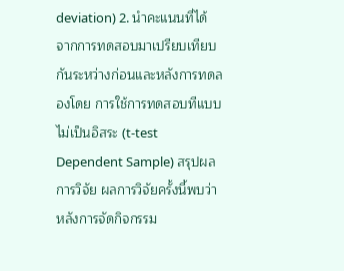deviation) 2. นำคะแนนที่ได้จากการทดสอบมาเปรียบเทียบกันระหว่างก่อนและหลังการทดลองโดย การใช้การทดสอบทีแบบไม่เป็นอิสระ (t-test Dependent Sample) สรุปผลการวิจัย ผลการวิจัยครั้งนี้พบว่า หลังการจัดกิจกรรม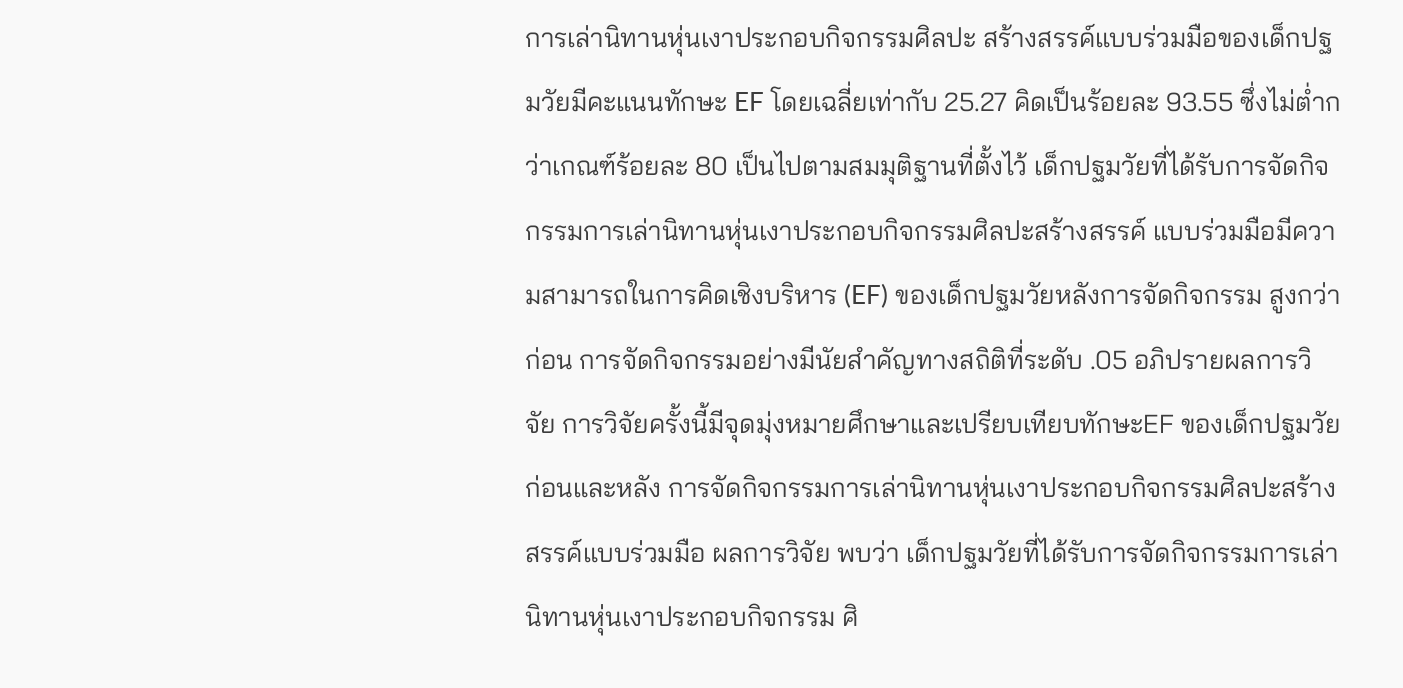การเล่านิทานหุ่นเงาประกอบกิจกรรมศิลปะ สร้างสรรค์แบบร่วมมือของเด็กปฐมวัยมีคะแนนทักษะ EF โดยเฉลี่ยเท่ากับ 25.27 คิดเป็นร้อยละ 93.55 ซึ่งไม่ต่ำกว่าเกณฑ์ร้อยละ 80 เป็นไปตามสมมุติฐานที่ตั้งไว้ เด็กปฐมวัยที่ได้รับการจัดกิจกรรมการเล่านิทานหุ่นเงาประกอบกิจกรรมศิลปะสร้างสรรค์ แบบร่วมมือมีความสามารถในการคิดเชิงบริหาร (EF) ของเด็กปฐมวัยหลังการจัดกิจกรรม สูงกว่าก่อน การจัดกิจกรรมอย่างมีนัยสำคัญทางสถิติที่ระดับ .05 อภิปรายผลการวิจัย การวิจัยครั้งนี้มีจุดมุ่งหมายศึกษาและเปรียบเทียบทักษะEF ของเด็กปฐมวัย ก่อนและหลัง การจัดกิจกรรมการเล่านิทานหุ่นเงาประกอบกิจกรรมศิลปะสร้างสรรค์แบบร่วมมือ ผลการวิจัย พบว่า เด็กปฐมวัยที่ได้รับการจัดกิจกรรมการเล่านิทานหุ่นเงาประกอบกิจกรรม ศิ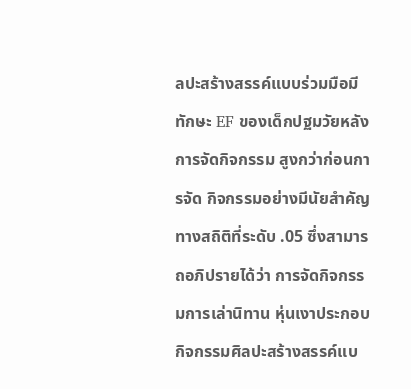ลปะสร้างสรรค์แบบร่วมมือมีทักษะ EF ของเด็กปฐมวัยหลังการจัดกิจกรรม สูงกว่าก่อนการจัด กิจกรรมอย่างมีนัยสำคัญทางสถิติที่ระดับ .05 ซึ่งสามารถอภิปรายได้ว่า การจัดกิจกรรมการเล่านิทาน หุ่นเงาประกอบกิจกรรมศิลปะสร้างสรรค์แบ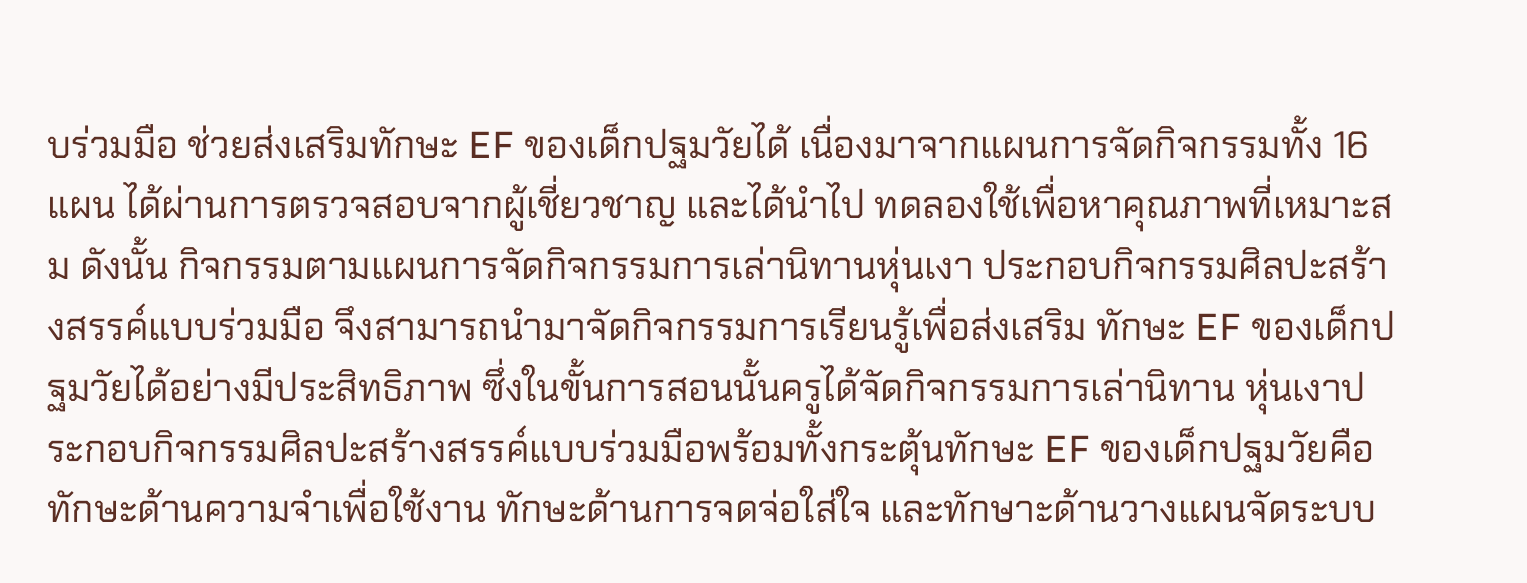บร่วมมือ ช่วยส่งเสริมทักษะ EF ของเด็กปฐมวัยได้ เนื่องมาจากแผนการจัดกิจกรรมทั้ง 16 แผน ได้ผ่านการตรวจสอบจากผู้เชี่ยวชาญ และได้นำไป ทดลองใช้เพื่อหาคุณภาพที่เหมาะสม ดังนั้น กิจกรรมตามแผนการจัดกิจกรรมการเล่านิทานหุ่นเงา ประกอบกิจกรรมศิลปะสร้างสรรค์แบบร่วมมือ จึงสามารถนำมาจัดกิจกรรมการเรียนรู้เพื่อส่งเสริม ทักษะ EF ของเด็กปฐมวัยได้อย่างมีประสิทธิภาพ ซึ่งในขั้นการสอนนั้นครูได้จัดกิจกรรมการเล่านิทาน หุ่นเงาประกอบกิจกรรมศิลปะสร้างสรรค์แบบร่วมมือพร้อมทั้งกระตุ้นทักษะ EF ของเด็กปฐมวัยคือ ทักษะด้านความจำเพื่อใช้งาน ทักษะด้านการจดจ่อใส่ใจ และทักษาะด้านวางแผนจัดระบบ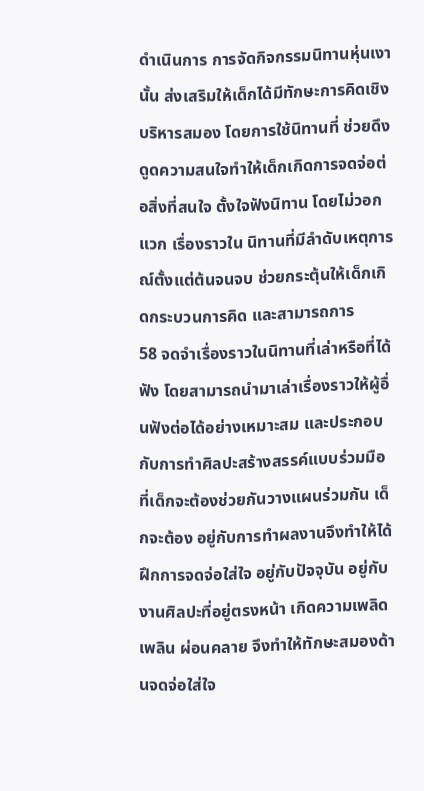ดำเนินการ การจัดกิจกรรมนิทานหุ่นเงานั้น ส่งเสริมให้เด็กได้มีทักษะการคิดเชิงบริหารสมอง โดยการใช้นิทานที่ ช่วยดึงดูดความสนใจทำให้เด็กเกิดการจดจ่อต่อสิ่งที่สนใจ ตั้งใจฟังนิทาน โดยไม่วอกแวก เรื่องราวใน นิทานที่มีลำดับเหตุการณ์ตั้งแต่ต้นจนจบ ช่วยกระตุ้นให้เด็กเกิดกระบวนการคิด และสามารถการ
58 จดจำเรื่องราวในนิทานที่เล่าหรือที่ได้ฟัง โดยสามารถนำมาเล่าเรื่องราวให้ผู้อื่นฟังต่อได้อย่างเหมาะสม และประกอบกับการทำศิลปะสร้างสรรค์แบบร่วมมือที่เด็กจะต้องช่วยกันวางแผนร่วมกัน เด็กจะต้อง อยู่กับการทำผลงานจึงทำให้ได้ฝึกการจดจ่อใส่ใจ อยู่กับปัจจุบัน อยู่กับงานศิลปะที่อยู่ตรงหน้า เกิดความเพลิดเพลิน ผ่อนคลาย จึงทำให้ทักษะสมองด้านจดจ่อใส่ใจ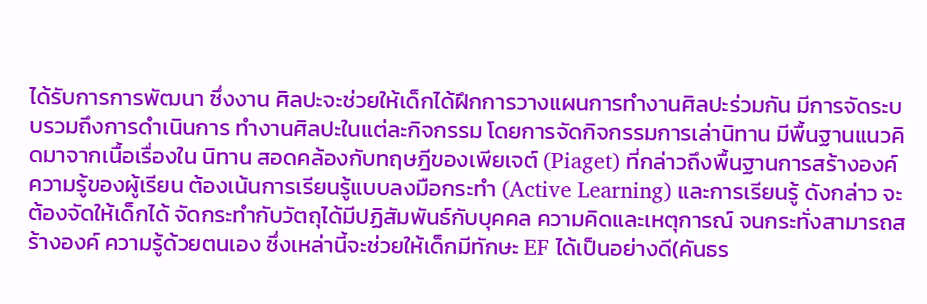ได้รับการการพัฒนา ซึ่งงาน ศิลปะจะช่วยให้เด็กได้ฝึกการวางแผนการทำงานศิลปะร่วมกัน มีการจัดระบบรวมถึงการดำเนินการ ทำงานศิลปะในแต่ละกิจกรรม โดยการจัดกิจกรรมการเล่านิทาน มีพื้นฐานแนวคิดมาจากเนื้อเรื่องใน นิทาน สอดคล้องกับทฤษฎีของเพียเจต์ (Piaget) ที่กล่าวถึงพื้นฐานการสร้างองค์ความรู้ของผู้เรียน ต้องเน้นการเรียนรู้แบบลงมือกระทำ (Active Learning) และการเรียนรู้ ดังกล่าว จะต้องจัดให้เด็กได้ จัดกระทำกับวัตถุได้มีปฏิสัมพันธ์กับบุคคล ความคิดและเหตุการณ์ จนกระทั่งสามารถสร้างองค์ ความรู้ด้วยตนเอง ซึ่งเหล่านี้จะช่วยให้เด็กมีทักษะ EF ได้เป็นอย่างดี(คันธร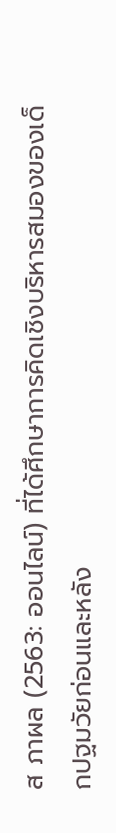ส ภาผล (2563: ออนไลน์) ที่ได้ศึกษาการคิดเชิงบริหารสมองของเด็กปฐมวัยก่อนและหลัง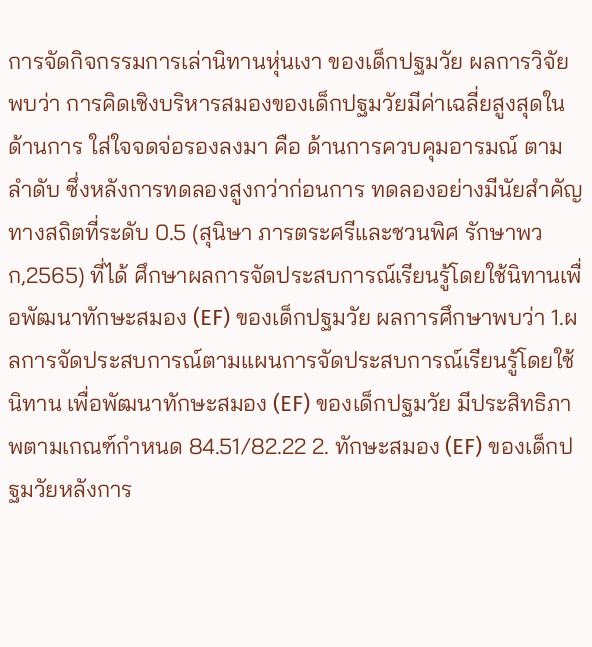การจัดกิจกรรมการเล่านิทานหุ่นเงา ของเด็กปฐมวัย ผลการวิจัย พบว่า การคิดเชิงบริหารสมองของเด็กปฐมวัยมีค่าเฉลี่ยสูงสุดในด้านการ ใส่ใจจดจ่อรองลงมา คือ ด้านการควบคุมอารมณ์ ตามลำดับ ซึ่งหลังการทดลองสูงกว่าก่อนการ ทดลองอย่างมีนัยสำคัญทางสถิตที่ระดับ 0.5 (สุนิษา ภารตระศรีและชวนพิศ รักษาพวก,2565) ที่ได้ ศึกษาผลการจัดประสบการณ์เรียนรู้โดยใช้นิทานเพื่อพัฒนาทักษะสมอง (EF) ของเด็กปฐมวัย ผลการศึกษาพบว่า 1.ผลการจัดประสบการณ์ตามแผนการจัดประสบการณ์เรียนรู้โดยใช้นิทาน เพื่อพัฒนาทักษะสมอง (EF) ของเด็กปฐมวัย มีประสิทธิภาพตามเกณฑ์กําหนด 84.51/82.22 2. ทักษะสมอง (EF) ของเด็กปฐมวัยหลังการ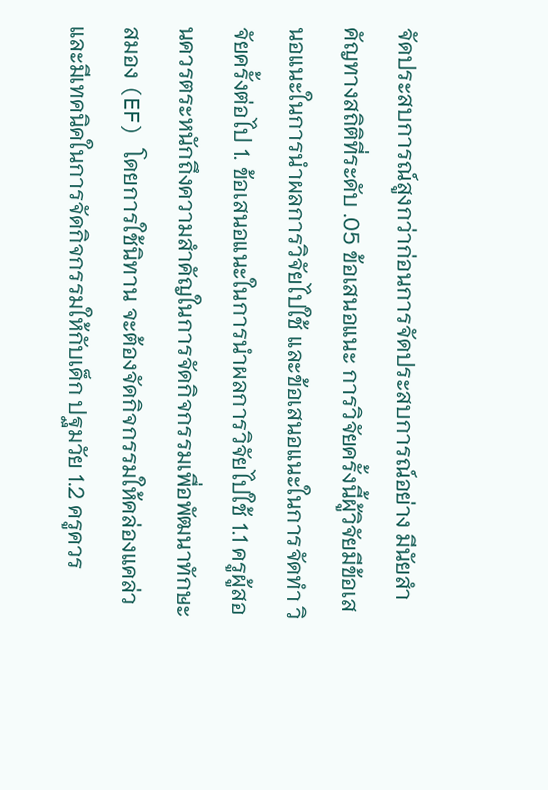จัดประสบการณ์สูงกว่าก่อนการจัดประสบการณ์อย่าง มีนัยสําคัญทางสถิติที่ระดับ .05 ข้อเสนอแนะ การวิจัยครั้งนี้ผู้วิจัยมีข้อเสนอแนะในการนำผลการวิจัยไปใช้ และข้อเสนอแนะในการจัดทำ วิจัยครั้งต่อไป 1. ข้อเสนอแนะในการนำผลการวิจัยไปใช้ 1.1 ครูผู้สอนควรตระหนักถึงความสําคัญในการจัดกิจกรรมเพื่อพัฒนาทักษะสมอง (EF) โดยการใช้นิทาน จะต้องจัดกิจกรรมให้คล่องแคล่ว และมีเทคนิคในการจัดกิจกรรมให้กับเด็ก ปฐมวัย 1.2 ครูควร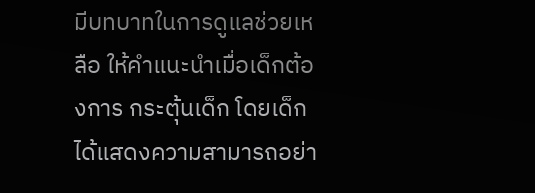มีบทบาทในการดูแลช่วยเหลือ ให้คำแนะนำเมื่อเด็กต้องการ กระตุ้นเด็ก โดยเด็กได้แสดงความสามารถอย่า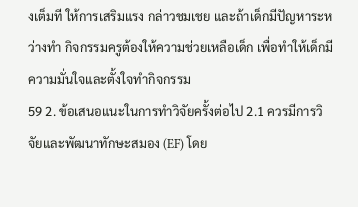งเต็มที ให้การเสริมแรง กล่าวชมเชย และถ้าเด็กมีปัญหาระหว่างทำ กิจกรรมครูต้องให้ความช่วยเหลือเด็ก เพื่อทำให้เด็กมีความมั่นใจและตั้งใจทำกิจกรรม
59 2. ข้อเสนอแนะในการทำวิจัยครั้งต่อไป 2.1 ควรมีการวิจัยและพัฒนาทักษะสมอง (EF) โดย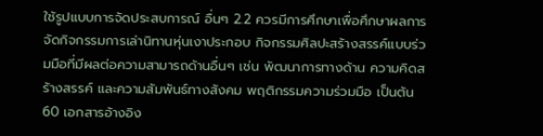ใช้รูปแบบการจัดประสบการณ์ อื่นๆ 2.2 ควรมีการศึกษาเพื่อศึกษาผลการจัดกิจกรรมการเล่านิทานหุ่นเงาประกอบ กิจกรรมศิลปะสร้างสรรค์แบบร่วมมือที่มีผลต่อความสามารถด้านอื่นๆ เช่น พัฒนาการทางด้าน ความคิดสร้างสรรค์ และความสัมพันธ์ทางสังคม พฤติกรรมความร่วมมือ เป็นต้น
60 เอกสารอ้างอิง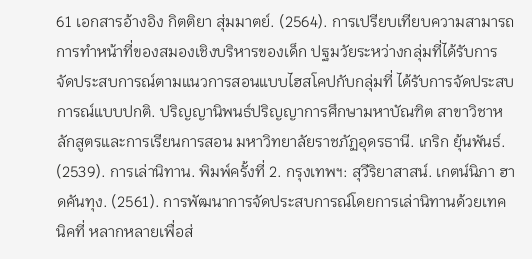61 เอกสารอ้างอิง กิตติยา สุ่มมาตย์. (2564). การเปรียบเทียบความสามารถการทำหน้าที่ของสมองเชิงบริหารของเด็ก ปฐมวัยระหว่างกลุ่มที่ได้รับการจัดประสบการณ์ตามแนวการสอนแบบไฮสโคปกับกลุ่มที่ ได้รับการจัดประสบการณ์แบบปกติ. ปริญญานิพนธ์ปริญญาการศึกษามหาบัณฑิต สาขาวิชาหลักสูตรและการเรียนการสอน มหาวิทยาลัยราชภัฏอุดรธานี. เกริก ยุ้นพันธ์. (2539). การเล่านิทาน. พิมพ์ครั้งที่ 2. กรุงเทพฯ: สุวีริยาสาสน์. เกตน์นิภา ฮาดคันทุง. (2561). การพัฒนาการจัดประสบการณ์โดยการเล่านิทานด้วยเทคนิคที่ หลากหลายเพื่อส่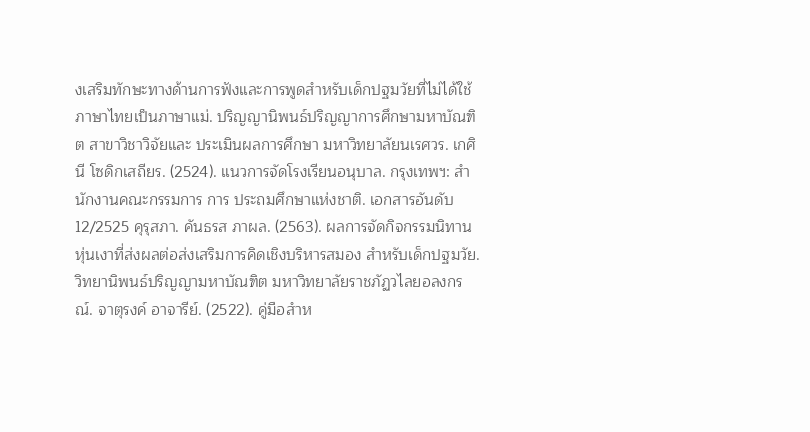งเสริมทักษะทางด้านการฟังและการพูดสำหรับเด็กปฐมวัยที่ไม่ได้ใช้ ภาษาไทยเป็นภาษาแม่. ปริญญานิพนธ์ปริญญาการศึกษามหาบัณฑิต สาขาวิชาวิจัยและ ประเมินผลการศึกษา มหาวิทยาลัยนเรศวร. เกศินี โซดิกเสถียร. (2524). แนวการจัดโรงเรียนอนุบาล. กรุงเทพฯ: สำนักงานคณะกรรมการ การ ประถมศึกษาแห่งชาติ. เอกสารอันดับ 12/2525 คุรุสภา. คันธรส ภาผล. (2563). ผลการจัดกิจกรรมนิทานหุ่นเงาที่ส่งผลต่อส่งเสริมการคิดเชิงบริหารสมอง สำหรับเด็กปฐมวัย. วิทยานิพนธ์ปริญญามหาบัณฑิต มหาวิทยาลัยราชภัฏวไลยอลงกรณ์. จาตุรงค์ อาจารีย์. (2522). คู่มือสำห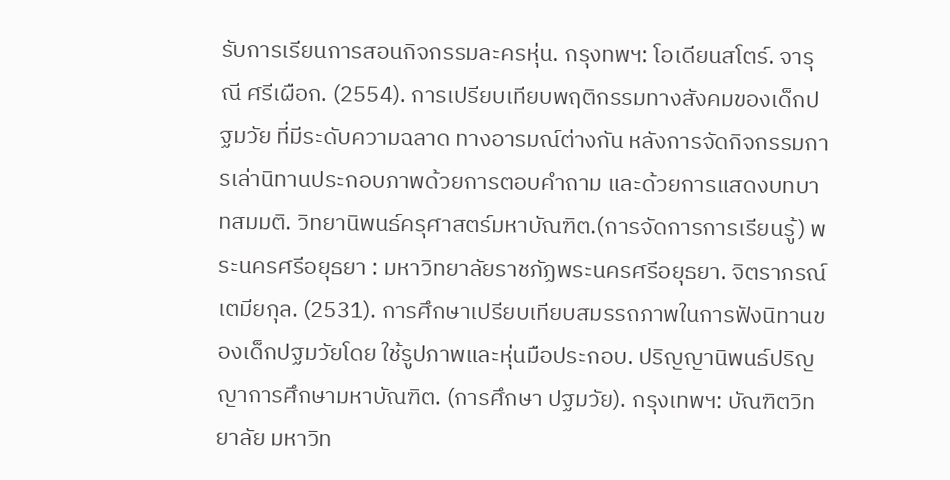รับการเรียนการสอนกิจกรรมละครหุ่น. กรุงทพฯ: โอเดียนสโตร์. จารุณี ศรีเผือก. (2554). การเปรียบเทียบพฤติกรรมทางสังคมของเด็กปฐมวัย ที่มีระดับความฉลาด ทางอารมณ์ต่างกัน หลังการจัดกิจกรรมการเล่านิทานประกอบภาพด้วยการตอบคำถาม และด้วยการแสดงบทบาทสมมติ. วิทยานิพนธ์ครุศาสตร์มหาบัณฑิต.(การจัดการการเรียนรู้) พระนครศรีอยุธยา : มหาวิทยาลัยราชภัฏพระนครศรีอยุธยา. จิตราภรณ์ เตมียกุล. (2531). การศึกษาเปรียบเทียบสมรรถภาพในการฟังนิทานของเด็กปฐมวัยโดย ใช้รูปภาพและหุ่นมือประกอบ. ปริญญานิพนธ์ปริญญาการศึกษามหาบัณฑิต. (การศึกษา ปฐมวัย). กรุงเทพฯ: บัณฑิตวิทยาลัย มหาวิท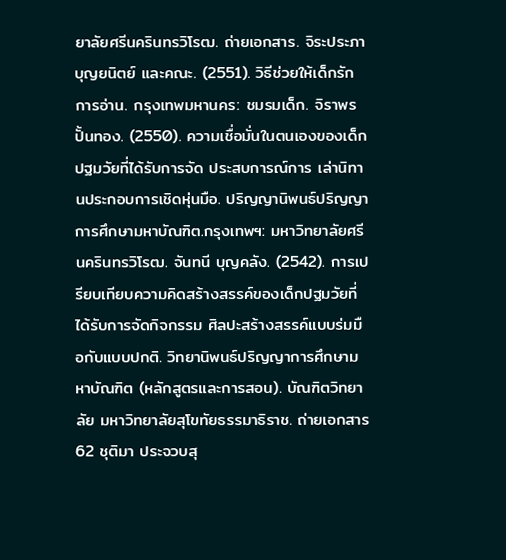ยาลัยศรีนครินทรวิโรฒ. ถ่ายเอกสาร. จิระประภา บุญยนิตย์ และคณะ. (2551). วิธีช่วยให้เด็กรักการอ่าน. กรุงเทพมหานคร: ชมรมเด็ก. จิราพร ปั้นทอง. (2550). ความเชื่อมั่นในตนเองของเด็กปฐมวัยที่ได้รับการจัด ประสบการณ์การ เล่านิทานประกอบการเชิดหุ่นมือ. ปริญญานิพนธ์ปริญญาการศึกษามหาบัณฑิต.กรุงเทพฯ: มหาวิทยาลัยศรีนครินทรวิโรฒ. จันทนี บุญคลัง. (2542). การเปรียบเทียบความคิดสร้างสรรค์ของเด็กปฐมวัยที่ได้รับการจัดกิจกรรม ศิลปะสร้างสรรค์แบบร่มมือกับแบบปกติ. วิทยานิพนธ์ปริญญาการศึกษามหาบัณฑิต (หลักสูตรและการสอน). บัณฑิตวิทยาลัย มหาวิทยาลัยสุโขทัยธรรมาธิราช. ถ่ายเอกสาร
62 ชุติมา ประจวบสุ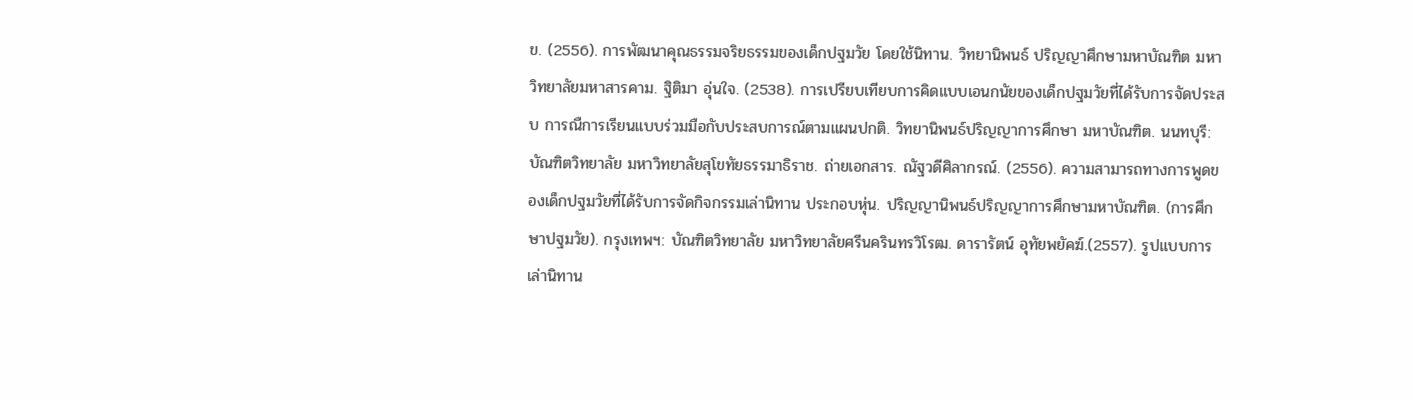ข. (2556). การพัฒนาคุณธรรมจริยธรรมของเด็กปฐมวัย โดยใช้นิทาน. วิทยานิพนธ์ ปริญญาศึกษามหาบัณฑิต มหาวิทยาลัยมหาสารคาม. ฐิติมา อุ่นใจ. (2538). การเปรียบเทียบการคิดแบบเอนกนัยของเด็กปฐมวัยที่ได้รับการจัดประสบ การณืการเรียนแบบร่วมมือกับประสบการณ์ตามแผนปกติ. วิทยานิพนธ์ปริญญาการศึกษา มหาบัณฑิต. นนทบุรี: บัณฑิตวิทยาลัย มหาวิทยาลัยสุโขทัยธรรมาธิราช. ถ่ายเอกสาร. ณัฐวดีศิลากรณ์. (2556). ความสามารถทางการพูดของเด็กปฐมวัยที่ได้รับการจัดกิจกรรมเล่านิทาน ประกอบหุ่น. ปริญญานิพนธ์ปริญญาการศึกษามหาบัณฑิต. (การศึกษาปฐมวัย). กรุงเทพฯ: บัณฑิตวิทยาลัย มหาวิทยาลัยศรีนครินทรวิโรฒ. ดารารัตน์ อุทัยพยัคฆ์.(2557). รูปแบบการเล่านิทาน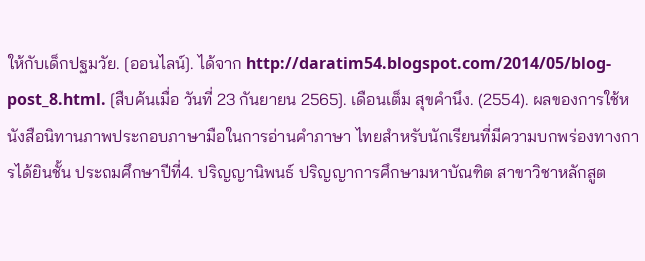ให้กับเด็กปฐมวัย. [ออนไลน์]. ได้จาก http://daratim54.blogspot.com/2014/05/blog-post_8.html. [สืบค้นเมื่อ วันที่ 23 กันยายน 2565]. เดือนเต็ม สุขคำนึง. (2554). ผลของการใช้หนังสือนิทานภาพประกอบภาษามือในการอ่านคำภาษา ไทยสำหรับนักเรียนที่มีความบกพร่องทางการได้ยินชั้น ประถมศึกษาปีที่4. ปริญญานิพนธ์ ปริญญาการศึกษามหาบัณฑิต สาขาวิชาหลักสูต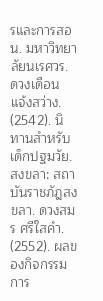รและการสอน. มหาวิทยาลัยนเรศวร. ดวงเดือน แจ้งสว่าง. (2542). นิทานสำหรับเด็กปฐมวัย. สงขลา: สถาบันราชภัฎสงขลา. ดวงสมร ศรีใสคำ. (2552). ผลของกิจกรรมการ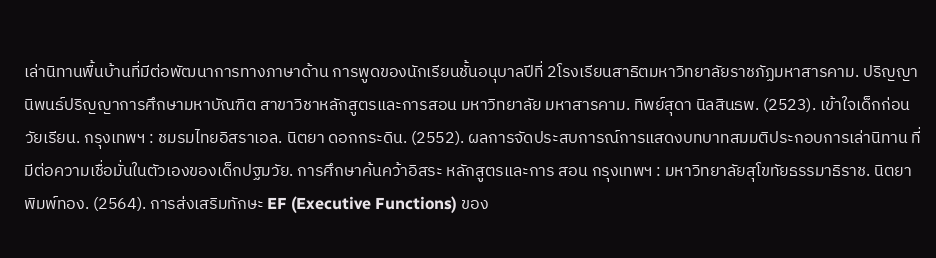เล่านิทานพื้นบ้านที่มีต่อพัฒนาการทางภาษาด้าน การพูดของนักเรียนชั้นอนุบาลปีที่ 2โรงเรียนสาธิตมหาวิทยาลัยราชภัฏมหาสารคาม. ปริญญานิพนธ์ปริญญาการศึกษามหาบัณฑิต สาขาวิชาหลักสูตรและการสอน มหาวิทยาลัย มหาสารคาม. ทิพย์สุดา นิลสินธพ. (2523). เข้าใจเด็กก่อนวัยเรียน. กรุงเทพฯ : ชมรมไทยอิสราเอล. นิตยา ดอกกระดิน. (2552). ผลการจัดประสบการณ์การแสดงบทบาทสมมติประกอบการเล่านิทาน ที่มีต่อความเชื่อมั่นในตัวเองของเด็กปฐมวัย. การศึกษาค้นคว้าอิสระ หลักสูตรและการ สอน กรุงเทพฯ : มหาวิทยาลัยสุโขทัยธรรมาธิราช. นิตยา พิมพ์ทอง. (2564). การส่งเสริมทักษะ EF (Executive Functions) ของ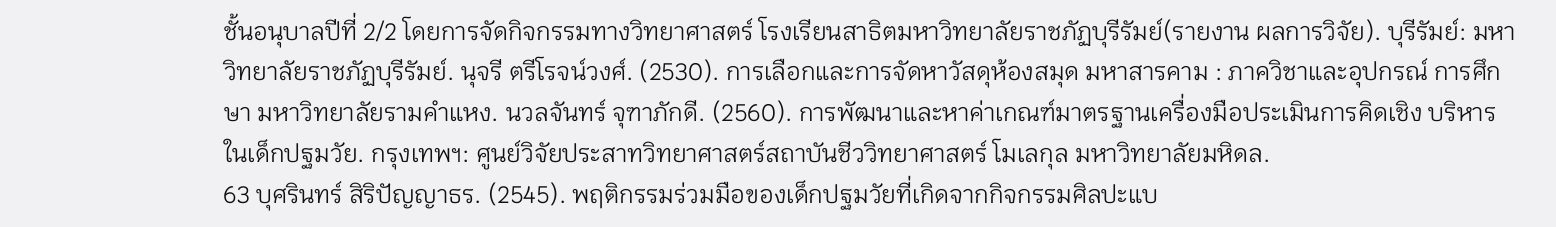ชั้นอนุบาลปีที่ 2/2 โดยการจัดกิจกรรมทางวิทยาศาสตร์ โรงเรียนสาธิตมหาวิทยาลัยราชภัฏบุรีรัมย์(รายงาน ผลการวิจัย). บุรีรัมย์: มหาวิทยาลัยราชภัฏบุรีรัมย์. นุจรี ตรีโรจน์วงศ์. (2530). การเลือกและการจัดหาวัสดุห้องสมุด มหาสารคาม : ภาควิชาและอุปกรณ์ การศึกษา มหาวิทยาลัยรามคำแหง. นวลจันทร์ จุฑาภักดี. (2560). การพัฒนาและหาค่าเกณฑ์มาตรฐานเครื่องมือประเมินการคิดเชิง บริหารในเด็กปฐมวัย. กรุงเทพฯ: ศูนย์วิจัยประสาทวิทยาศาสตร์สถาบันชีววิทยาศาสตร์ โมเลกุล มหาวิทยาลัยมหิดล.
63 บุศรินทร์ สิริปัญญาธร. (2545). พฤติกรรมร่วมมือของเด็กปฐมวัยที่เกิดจากกิจกรรมศิลปะแบ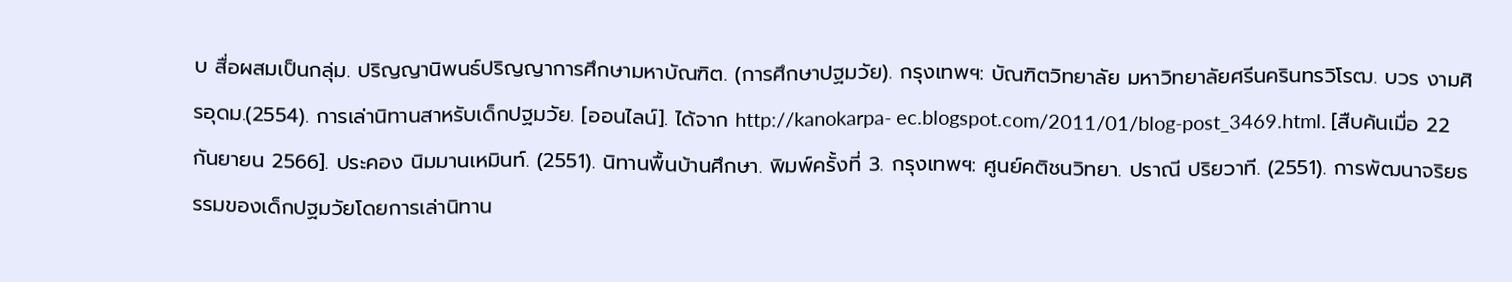บ สื่อผสมเป็นกลุ่ม. ปริญญานิพนธ์ปริญญาการศึกษามหาบัณฑิต. (การศึกษาปฐมวัย). กรุงเทพฯ: บัณฑิตวิทยาลัย มหาวิทยาลัยศรีนครินทรวิโรฒ. บวร งามศิรอุดม.(2554). การเล่านิทานสาหรับเด็กปฐมวัย. [ออนไลน์]. ได้จาก http://kanokarpa- ec.blogspot.com/2011/01/blog-post_3469.html. [สืบค้นเมื่อ 22 กันยายน 2566]. ประคอง นิมมานเหมินท์. (2551). นิทานพื้นบ้านศึกษา. พิมพ์ครั้งที่ 3. กรุงเทพฯ: ศูนย์คติชนวิทยา. ปราณี ปริยวาที. (2551). การพัฒนาจริยธรรมของเด็กปฐมวัยโดยการเล่านิทาน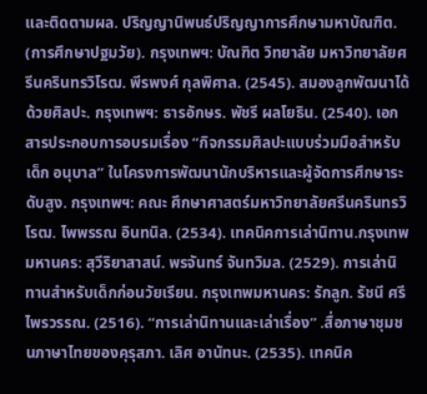และติดตามผล. ปริญญานิพนธ์ปริญญาการศึกษามหาบัณฑิต. (การศึกษาปฐมวัย). กรุงเทพฯ: บัณฑิต วิทยาลัย มหาวิทยาลัยศรีนครินทรวิโรฒ. พีรพงศ์ กุลพิศาล. (2545). สมองลูกพัฒนาได้ด้วยศิลปะ. กรุงเทพฯ: ธารอักษร. พัชรี ผลโยธิน. (2540). เอกสารประกอบการอบรมเรื่อง “กิจกรรมศิลปะแบบร่วมมือสำหรับเด็ก อนุบาล” ในโครงการพัฒนานักบริหารและผู้จัดการศึกษาระดับสูง. กรุงเทพฯ: คณะ ศึกษาศาสตร์มหาวิทยาลัยศรีนครินทรวิโรฒ. ไพพรรณ อินทนิล. (2534). เทคนิคการเล่านิทาน.กรุงเทพมหานคร: สุวีริยาสาสน์. พรจันทร์ จันทวิมล. (2529). การเล่านิทานสำหรับเด็กก่อนวัยเรียน. กรุงเทพมหานคร: รักลูก. รัชนี ศรีไพรวรรณ. (2516). “การเล่านิทานและเล่าเรื่อง” .สื่อภาษาชุมชนภาษาไทยของคุรุสภา. เลิศ อานัทนะ. (2535). เทคนิค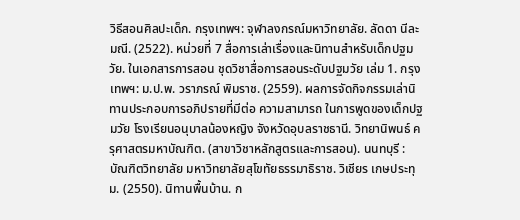วิธีสอนศิลปะเด็ก. กรุงเทพฯ: จุฬาลงกรณ์มหาวิทยาลัย. ลัดดา นีละมณี. (2522). หน่วยที่ 7 สื่อการเล่าเรื่องและนิทานสำหรับเด็กปฐมวัย. ในเอกสารการสอน ชุดวิชาสื่อการสอนระดับปฐมวัย เล่ม 1. กรุงเทพฯ: ม.ป.พ. วราภรณ์ พิมราช. (2559). ผลการจัดกิจกรรมเล่านิทานประกอบการอภิปรายที่มีต่อ ความสามารถ ในการพูดของเด็กปฐมวัย โรงเรียนอนุบาลน้องหญิง จังหวัดอุบลราชธานี. วิทยานิพนธ์ ครุศาสตรมหาบัณฑิต. (สาขาวิชาหลักสูตรและการสอน). นนทบุรี : บัณฑิตวิทยาลัย มหาวิทยาลัยสุโขทัยธรรมาธิราช. วิเชียร เกษประทุม. (2550). นิทานพื้นบ้าน. ก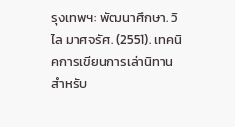รุงเทพฯ: พัฒนาศึกษา. วิไล มาศจรัศ. (2551). เทคนิคการเขียนการเล่านิทานสำหรับ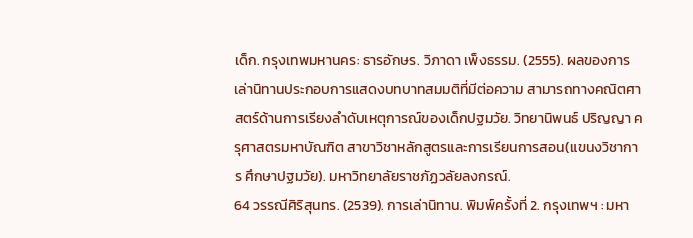เด็ก. กรุงเทพมหานคร: ธารอักษร. วิภาดา เพ็งธรรม. (2555). ผลของการเล่านิทานประกอบการแสดงบทบาทสมมติที่มีต่อความ สามารถทางคณิตศาสตร์ด้านการเรียงลำดับเหตุการณ์ของเด็กปฐมวัย. วิทยานิพนธ์ ปริญญา ครุศาสตรมหาบัณฑิต สาขาวิชาหลักสูตรและการเรียนการสอน(แขนงวิชาการ ศึกษาปฐมวัย). มหาวิทยาลัยราชภัฏวลัยลงกรณ์.
64 วรรณีศิริสุนทร. (2539). การเล่านิทาน. พิมพ์ครั้งที่ 2. กรุงเทพฯ : มหา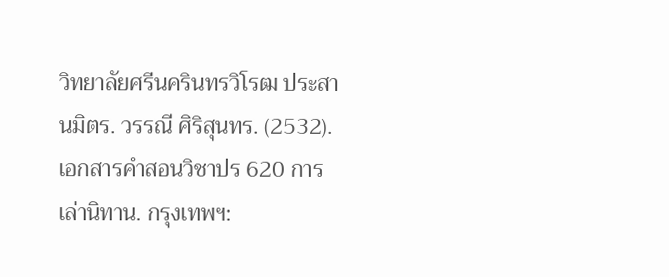วิทยาลัยศรีนครินทรวิโรฒ ประสานมิตร. วรรณี ศิริสุนทร. (2532). เอกสารคำสอนวิชาปร 620 การเล่านิทาน. กรุงเทพฯ: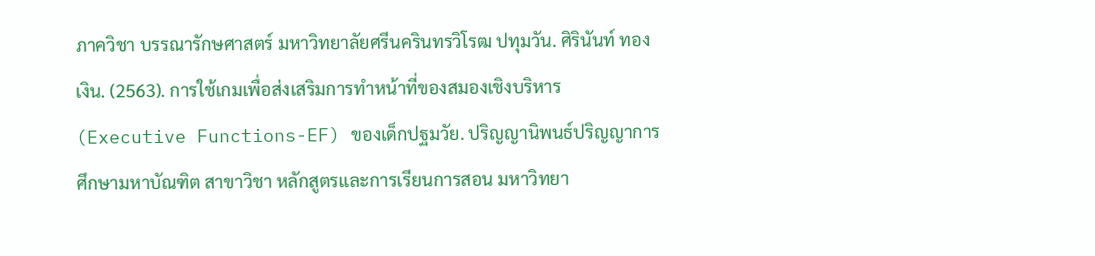ภาควิชา บรรณารักษศาสตร์ มหาวิทยาลัยศรีนครินทรวิโรฒ ปทุมวัน. ศิรินันท์ ทองเงิน. (2563). การใช้เกมเพื่อส่งเสริมการทำหน้าที่ของสมองเชิงบริหาร (Executive Functions-EF) ของเด็กปฐมวัย. ปริญญานิพนธ์ปริญญาการศึกษามหาบัณฑิต สาขาวิชา หลักสูตรและการเรียนการสอน มหาวิทยา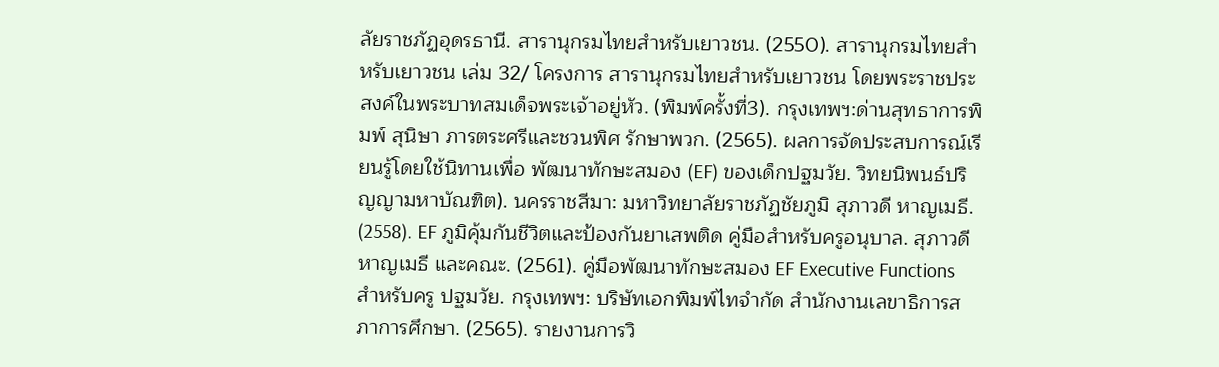ลัยราชภัฏอุดรธานี. สารานุกรมไทยสำหรับเยาวชน. (2550). สารานุกรมไทยสำหรับเยาวชน เล่ม 32/ โครงการ สารานุกรมไทยสำหรับเยาวชน โดยพระราชประสงค์ในพระบาทสมเด็จพระเจ้าอยู่หัว. (พิมพ์ครั้งที่3). กรุงเทพฯ:ด่านสุทธาการพิมพ์ สุนิษา ภารตระศรีและชวนพิศ รักษาพวก. (2565). ผลการจัดประสบการณ์เรียนรู้โดยใช้นิทานเพื่อ พัฒนาทักษะสมอง (EF) ของเด็กปฐมวัย. วิทยนิพนธ์ปริญญามหาบัณฑิต). นครราชสีมา: มหาวิทยาลัยราชภัฏชัยภูมิ สุภาวดี หาญเมธี. (2558). EF ภูมิคุ้มกันชีวิตและป้องกันยาเสพติด คู่มือสำหรับครูอนุบาล. สุภาวดี หาญเมธี และคณะ. (2561). คู่มือพัฒนาทักษะสมอง EF Executive Functions สำหรับครู ปฐมวัย. กรุงเทพฯ: บริษัทเอกพิมพ์ไทจำกัด สำนักงานเลขาธิการสภาการศึกษา. (2565). รายงานการวิ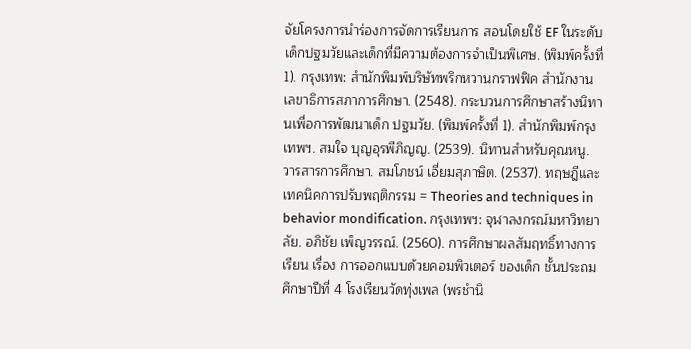จัยโครงการนำร่องการจัดการเรียนการ สอนโดยใช้ EF ในระดับเด็กปฐมวัยและเด็กที่มีความต้องการจำเป็นพิเศษ. (พิมพ์ครั้งที่ 1). กรุงเทพ: สำนักพิมพ์บริษัทพริกหวานกราฟฟิค สำนักงานเลขาธิการสภาการศึกษา. (2548). กระบวนการศึกษาสร้างนิทานเพื่อการพัฒนาเด็ก ปฐมวัย. (พิมพ์ครั้งที่ 1). สำนักพิมพ์กรุงเทพฯ. สมใจ บุญอุรพีภิญญ. (2539). นิทานสำหรับคุณหนู. วารสารการศึกษา. สมโภชน์ เอี่ยมสุภาษิต. (2537). ทฤษฎีและเทคนิคการปรับพฤติกรรม = Theories and techniques in behavior mondification. กรุงเทพฯ: จุฬาลงกรณ์มหาวิทยาลัย. อภิชัย เพ็ญวรรณ์. (2560). การศึกษาผลสัมฤทธิ์ทางการเรียน เรื่อง การออกแบบด้วยคอมพิวเตอร์ ของเด็ก ชั้นประถมศึกษาปีที่ 4 โรงเรียนวัดทุ่งเพล (พรชำนิ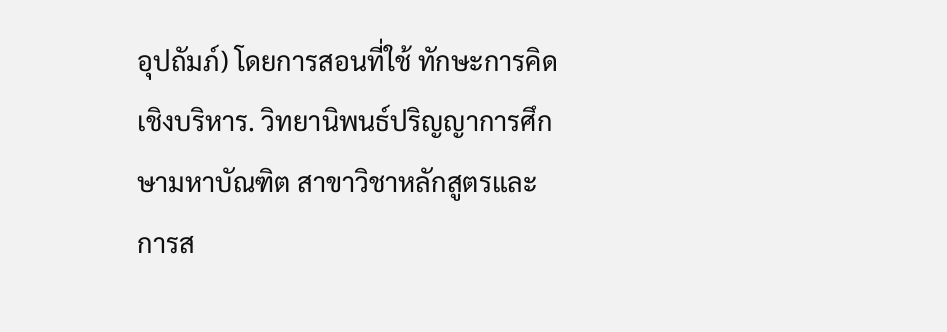อุปถัมภ์) โดยการสอนที่ใช้ ทักษะการคิดเชิงบริหาร. วิทยานิพนธ์ปริญญาการศึกษามหาบัณฑิต สาขาวิชาหลักสูตรและ การส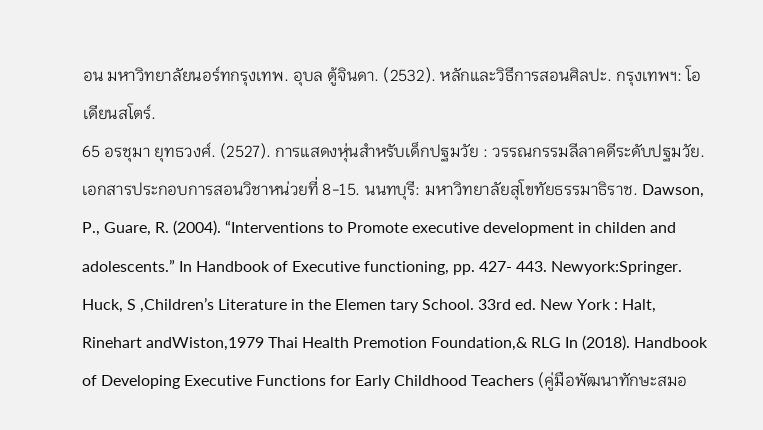อน มหาวิทยาลัยนอร์ทกรุงเทพ. อุบล ตู้จินดา. (2532). หลักและวิธีการสอนศิลปะ. กรุงเทพฯ: โอเดียนสโตร์.
65 อรชุมา ยุทธวงศ์. (2527). การแสดงหุ่นสำหรับเด็กปฐมวัย : วรรณกรรมลีลาคดีระดับปฐมวัย. เอกสารประกอบการสอนวิชาหน่วยที่ 8-15. นนทบุรี: มหาวิทยาลัยสุโขทัยธรรมาธิราช. Dawson, P., Guare, R. (2004). “Interventions to Promote executive development in childen and adolescents.” In Handbook of Executive functioning, pp. 427- 443. Newyork:Springer. Huck, S ,Children’s Literature in the Elemen tary School. 33rd ed. New York : Halt, Rinehart andWiston,1979 Thai Health Premotion Foundation,& RLG In (2018). Handbook of Developing Executive Functions for Early Childhood Teachers (คู่มือพัฒนาทักษะสมอ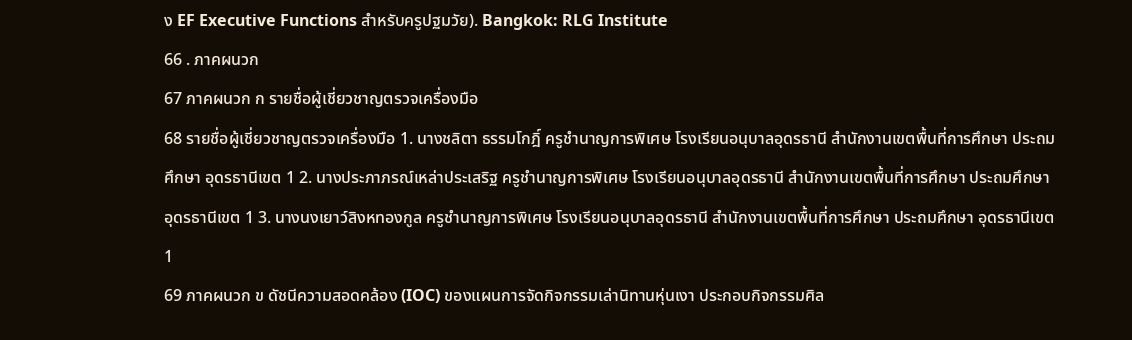ง EF Executive Functions สำหรับครูปฐมวัย). Bangkok: RLG Institute
66 . ภาคผนวก
67 ภาคผนวก ก รายชื่อผู้เชี่ยวชาญตรวจเครื่องมือ
68 รายชื่อผู้เชี่ยวชาญตรวจเครื่องมือ 1. นางชลิตา ธรรมโกฎิ์ ครูชำนาญการพิเศษ โรงเรียนอนุบาลอุดรธานี สำนักงานเขตพื้นที่การศึกษา ประถมศึกษา อุดรธานีเขต 1 2. นางประภาภรณ์เหล่าประเสริฐ ครูชำนาญการพิเศษ โรงเรียนอนุบาลอุดรธานี สำนักงานเขตพื้นที่การศึกษา ประถมศึกษา อุดรธานีเขต 1 3. นางนงเยาว์สิงหทองกูล ครูชำนาญการพิเศษ โรงเรียนอนุบาลอุดรธานี สำนักงานเขตพื้นที่การศึกษา ประถมศึกษา อุดรธานีเขต 1
69 ภาคผนวก ข ดัชนีความสอดคล้อง (IOC) ของแผนการจัดกิจกรรมเล่านิทานหุ่นเงา ประกอบกิจกรรมศิล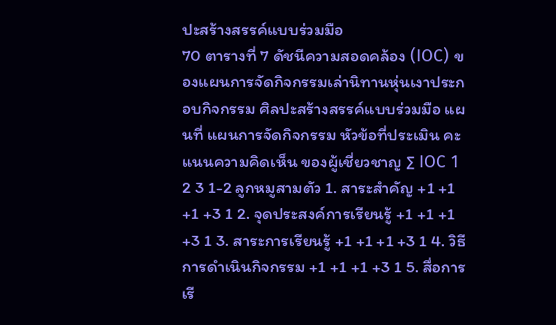ปะสร้างสรรค์แบบร่วมมือ
70 ตารางที่ 7 ดัชนีความสอดคล้อง (IOC) ของแผนการจัดกิจกรรมเล่านิทานหุ่นเงาประกอบกิจกรรม ศิลปะสร้างสรรค์แบบร่วมมือ แผนที่ แผนการจัดกิจกรรม หัวข้อที่ประเมิน คะแนนความคิดเห็น ของผู้เชี่ยวชาญ ∑ IOC 1 2 3 1-2 ลูกหมูสามตัว 1. สาระสำคัญ +1 +1 +1 +3 1 2. จุดประสงค์การเรียนรู้ +1 +1 +1 +3 1 3. สาระการเรียนรู้ +1 +1 +1 +3 1 4. วิธีการดำเนินกิจกรรม +1 +1 +1 +3 1 5. สื่อการเรี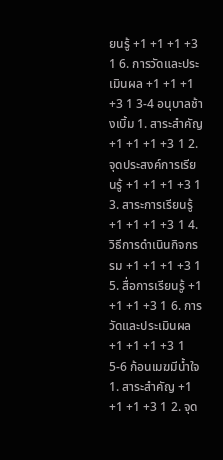ยนรู้ +1 +1 +1 +3 1 6. การวัดและประเมินผล +1 +1 +1 +3 1 3-4 อนุบาลช้างเบิ้ม 1. สาระสำคัญ +1 +1 +1 +3 1 2. จุดประสงค์การเรียนรู้ +1 +1 +1 +3 1 3. สาระการเรียนรู้ +1 +1 +1 +3 1 4. วิธีการดำเนินกิจกรรม +1 +1 +1 +3 1 5. สื่อการเรียนรู้ +1 +1 +1 +3 1 6. การวัดและประเมินผล +1 +1 +1 +3 1 5-6 ก้อนเมฆมีน้ำใจ 1. สาระสำคัญ +1 +1 +1 +3 1 2. จุด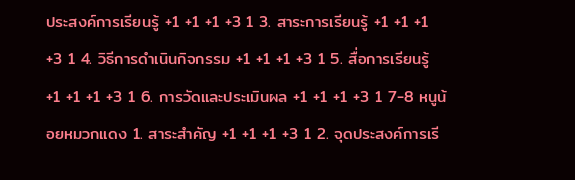ประสงค์การเรียนรู้ +1 +1 +1 +3 1 3. สาระการเรียนรู้ +1 +1 +1 +3 1 4. วิธีการดำเนินกิจกรรม +1 +1 +1 +3 1 5. สื่อการเรียนรู้ +1 +1 +1 +3 1 6. การวัดและประเมินผล +1 +1 +1 +3 1 7-8 หนูน้อยหมวกแดง 1. สาระสำคัญ +1 +1 +1 +3 1 2. จุดประสงค์การเรี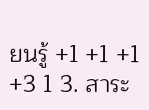ยนรู้ +1 +1 +1 +3 1 3. สาระ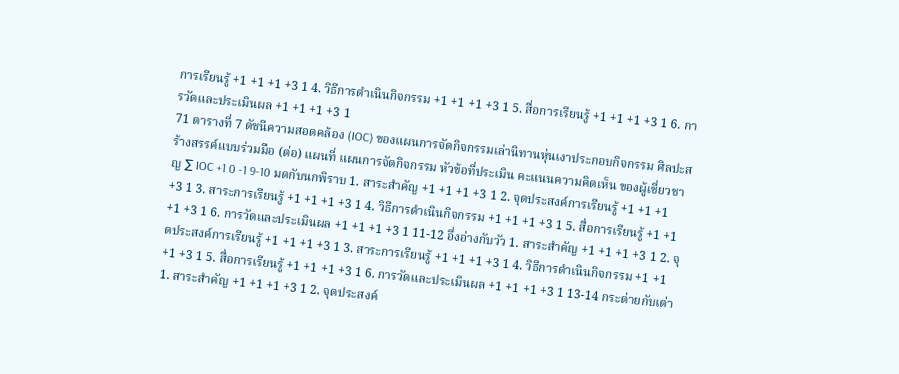การเรียนรู้ +1 +1 +1 +3 1 4. วิธีการดำเนินกิจกรรม +1 +1 +1 +3 1 5. สื่อการเรียนรู้ +1 +1 +1 +3 1 6. การวัดและประเมินผล +1 +1 +1 +3 1
71 ตารางที่ 7 ดัชนีความสอดคล้อง (IOC) ของแผนการจัดกิจกรรมเล่านิทานหุ่นเงาประกอบกิจกรรม ศิลปะสร้างสรรค์แบบร่วมมือ (ต่อ) แผนที่ แผนการจัดกิจกรรม หัวข้อที่ประเมิน คะแนนความคิดเห็น ของผู้เชี่ยวชาญ ∑ IOC +1 0 -1 9-10 มดกับนกพิราบ 1. สาระสำคัญ +1 +1 +1 +3 1 2. จุดประสงค์การเรียนรู้ +1 +1 +1 +3 1 3. สาระการเรียนรู้ +1 +1 +1 +3 1 4. วิธีการดำเนินกิจกรรม +1 +1 +1 +3 1 5. สื่อการเรียนรู้ +1 +1 +1 +3 1 6. การวัดและประเมินผล +1 +1 +1 +3 1 11-12 อึ่งอ่างกับวัว 1. สาระสำคัญ +1 +1 +1 +3 1 2. จุดประสงค์การเรียนรู้ +1 +1 +1 +3 1 3. สาระการเรียนรู้ +1 +1 +1 +3 1 4. วิธีการดำเนินกิจกรรม +1 +1 +1 +3 1 5. สื่อการเรียนรู้ +1 +1 +1 +3 1 6. การวัดและประเมินผล +1 +1 +1 +3 1 13-14 กระต่ายกับเต่า 1. สาระสำคัญ +1 +1 +1 +3 1 2. จุดประสงค์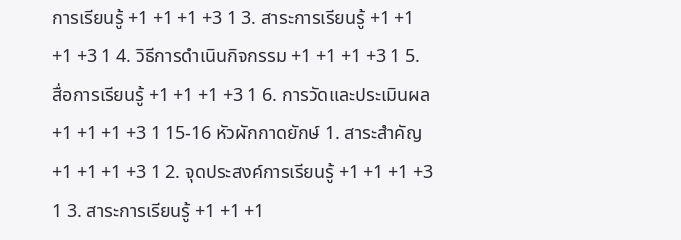การเรียนรู้ +1 +1 +1 +3 1 3. สาระการเรียนรู้ +1 +1 +1 +3 1 4. วิธีการดำเนินกิจกรรม +1 +1 +1 +3 1 5. สื่อการเรียนรู้ +1 +1 +1 +3 1 6. การวัดและประเมินผล +1 +1 +1 +3 1 15-16 หัวผักกาดยักษ์ 1. สาระสำคัญ +1 +1 +1 +3 1 2. จุดประสงค์การเรียนรู้ +1 +1 +1 +3 1 3. สาระการเรียนรู้ +1 +1 +1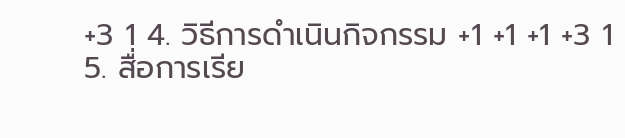+3 1 4. วิธีการดำเนินกิจกรรม +1 +1 +1 +3 1 5. สื่อการเรีย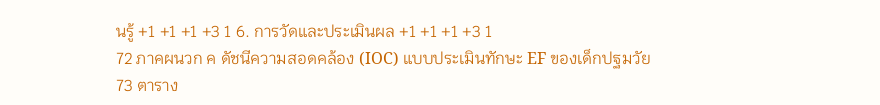นรู้ +1 +1 +1 +3 1 6. การวัดและประเมินผล +1 +1 +1 +3 1
72 ภาคผนวก ค ดัชนีความสอดคล้อง (IOC) แบบประเมินทักษะ EF ของเด็กปฐมวัย
73 ตาราง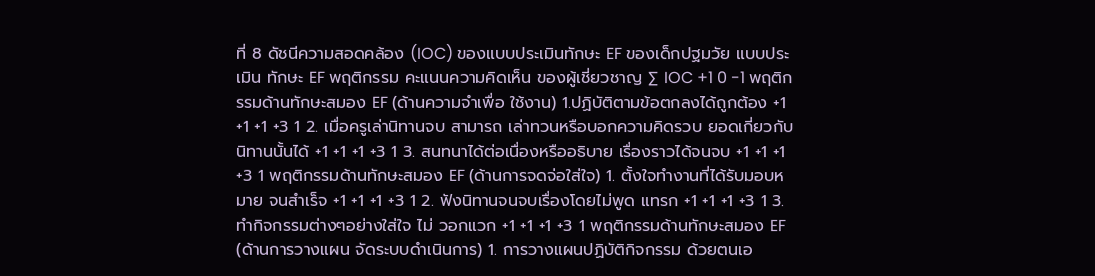ที่ 8 ดัชนีความสอดคล้อง (IOC) ของแบบประเมินทักษะ EF ของเด็กปฐมวัย แบบประเมิน ทักษะ EF พฤติกรรม คะแนนความคิดเห็น ของผู้เชี่ยวชาญ ∑ IOC +1 0 -1 พฤติกรรมด้านทักษะสมอง EF (ด้านความจำเพื่อ ใช้งาน) 1.ปฏิบัติตามข้อตกลงได้ถูกต้อง +1 +1 +1 +3 1 2. เมื่อครูเล่านิทานจบ สามารถ เล่าทวนหรือบอกความคิดรวบ ยอดเกี่ยวกับนิทานนั้นได้ +1 +1 +1 +3 1 3. สนทนาได้ต่อเนื่องหรืออธิบาย เรื่องราวได้จนจบ +1 +1 +1 +3 1 พฤติกรรมด้านทักษะสมอง EF (ด้านการจดจ่อใส่ใจ) 1. ตั้งใจทำงานที่ได้รับมอบหมาย จนสำเร็จ +1 +1 +1 +3 1 2. ฟังนิทานจนจบเรื่องโดยไม่พูด แทรก +1 +1 +1 +3 1 3. ทำกิจกรรมต่างๆอย่างใส่ใจ ไม่ วอกแวก +1 +1 +1 +3 1 พฤติกรรมด้านทักษะสมอง EF (ด้านการวางแผน จัดระบบดำเนินการ) 1. การวางแผนปฏิบัติกิจกรรม ด้วยตนเอ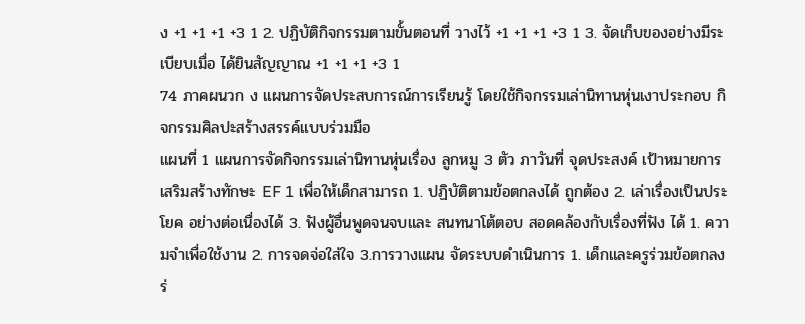ง +1 +1 +1 +3 1 2. ปฏิบัติกิจกรรมตามขั้นตอนที่ วางไว้ +1 +1 +1 +3 1 3. จัดเก็บของอย่างมีระเบียบเมื่อ ได้ยินสัญญาณ +1 +1 +1 +3 1
74 ภาคผนวก ง แผนการจัดประสบการณ์การเรียนรู้ โดยใช้กิจกรรมเล่านิทานหุ่นเงาประกอบ กิจกรรมศิลปะสร้างสรรค์แบบร่วมมือ
แผนที่ 1 แผนการจัดกิจกรรมเล่านิทานหุ่นเรื่อง ลูกหมู 3 ตัว ภาวันที่ จุดประสงค์ เป้าหมายการ เสริมสร้างทักษะ EF 1 เพื่อให้เด็กสามารถ 1. ปฏิบัติตามข้อตกลงได้ ถูกต้อง 2. เล่าเรื่องเป็นประโยค อย่างต่อเนื่องได้ 3. ฟังผู้อื่นพูดจนจบและ สนทนาโต้ตอบ สอดคล้องกับเรื่องที่ฟัง ได้ 1. ความจำเพื่อใช้งาน 2. การจดจ่อใส่ใจ 3.การวางแผน จัดระบบดำเนินการ 1. เด็กและครูร่วมข้อตกลงร่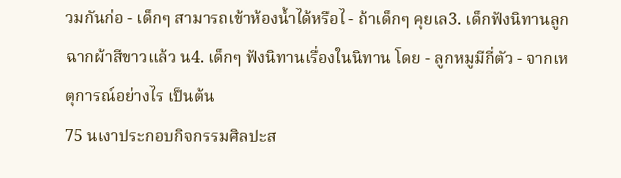วมกันก่อ - เด็กๆ สามารถเข้าห้องน้ำได้หรือไ - ถ้าเด็กๆ คุยเล3. เด็กฟังนิทานลูกฉากผ้าสีขาวแล้ว น4. เด็กๆ ฟังนิทานเรื่องในนิทาน โดย - ลูกหมูมีกี่ตัว - จากเหตุการณ์อย่างไร เป็นต้น
75 นเงาประกอบกิจกรรมศิลปะส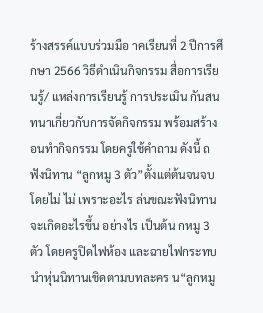ร้างสรรค์แบบร่วมมือ าคเรียนที่ 2 ปีการศึกษา 2566 วิธีดำเนินกิจกรรม สื่อการเรียนรู้/ แหล่งการเรียนรู้ การประเมิน กันสนทนาเกี่ยวกับการจัดกิจกรรม พร้อมสร้าง อนทำกิจกรรม โดยครูใช้คำถาม ดังนี้ ถฟังนิทาน “ลูกหมู 3 ตัว”ตั้งแต่ต้นจนจบโดยไม่ ไม่ เพราะอะไร ล่นขณะฟังนิทานจะเกิดอะไรขึ้น อย่างไร เป็นต้น กหมู 3 ตัว โดยครูปิดไฟห้อง และฉายไฟกระทบ นำหุ่นนิทานเชิดตามบทละคร น“ลูกหมู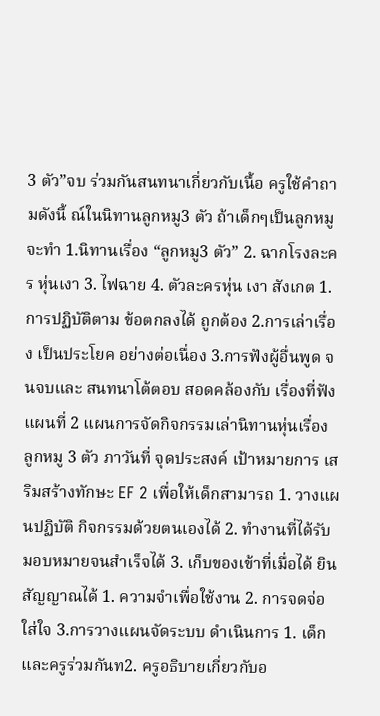3 ตัว”จบ ร่วมกันสนทนาเกี่ยวกับเนื้อ ครูใช้คำถามดังนี้ ณ์ในนิทานลูกหมู3 ตัว ถ้าเด็กๆเป็นลูกหมู จะทำ 1.นิทานเรื่อง “ลูกหมู3 ตัว” 2. ฉากโรงละคร หุ่นเงา 3. ไฟฉาย 4. ตัวละครหุ่น เงา สังเกต 1.การปฏิบัติตาม ข้อตกลงได้ ถูกต้อง 2.การเล่าเรื่อง เป็นประโยค อย่างต่อเนื่อง 3.การฟังผู้อื่นพูด จนจบและ สนทนาโต้ตอบ สอดคล้องกับ เรื่องที่ฟัง
แผนที่ 2 แผนการจัดกิจกรรมเล่านิทานหุ่นเรื่อง ลูกหมู 3 ตัว ภาวันที่ จุดประสงค์ เป้าหมายการ เสริมสร้างทักษะ EF 2 เพื่อให้เด็กสามารถ 1. วางแผนปฏิบัติ กิจกรรมด้วยตนเองได้ 2. ทำงานที่ได้รับ มอบหมายจนสำเร็จได้ 3. เก็บของเข้าที่เมื่อได้ ยินสัญญาณได้ 1. ความจำเพื่อใช้งาน 2. การจดจ่อใส่ใจ 3.การวางแผนจัดระบบ ดำเนินการ 1. เด็กและครูร่วมกันท2. ครูอธิบายเกี่ยวกับอ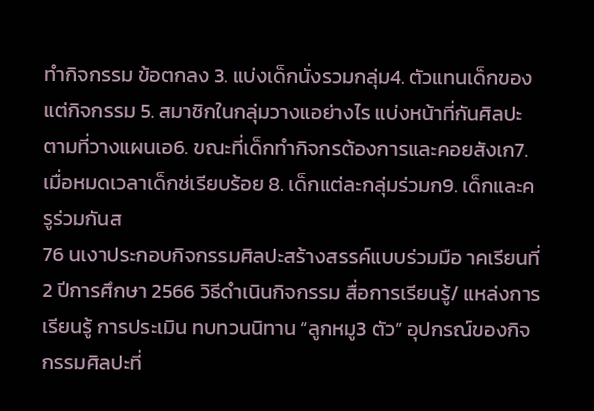ทํากิจกรรม ข้อตกลง 3. แบ่งเด็กนั่งรวมกลุ่ม4. ตัวแทนเด็กของแต่กิจกรรม 5. สมาชิกในกลุ่มวางแอย่างไร แบ่งหน้าที่กันศิลปะตามที่วางแผนเอ6. ขณะที่เด็กทำกิจกรต้องการและคอยสังเก7. เมื่อหมดเวลาเด็กช่เรียบร้อย 8. เด็กแต่ละกลุ่มร่วมก9. เด็กและครูร่วมกันส
76 นเงาประกอบกิจกรรมศิลปะสร้างสรรค์แบบร่วมมือ าคเรียนที่ 2 ปีการศึกษา 2566 วิธีดำเนินกิจกรรม สื่อการเรียนรู้/ แหล่งการเรียนรู้ การประเมิน ทบทวนนิทาน “ลูกหมู3 ตัว” อุปกรณ์ของกิจกรรมศิลปะที่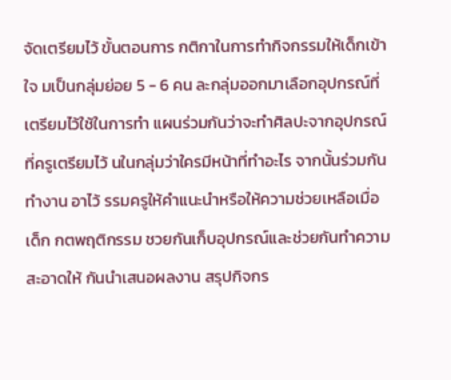จัดเตรียมไว้ ขั้นตอนการ กติกาในการทํากิจกรรมให้เด็กเข้าใจ มเป็นกลุ่มย่อย 5 - 6 คน ละกลุ่มออกมาเลือกอุปกรณ์ที่เตรียมไว้ใช้ในการทํา แผนร่วมกันว่าจะทําศิลปะจากอุปกรณ์ที่ครูเตรียมไว้ นในกลุ่มว่าใครมีหน้าที่ทําอะไร จากนั้นร่วมกันทํางาน อาไว้ รรมครูให้คำแนะนำหรือให้ความช่วยเหลือเมื่อเด็ก กตพฤติกรรม ชวยกันเก็บอุปกรณ์และช่วยกันทำความสะอาดให้ กันนำเสนอผลงาน สรุปกิจกร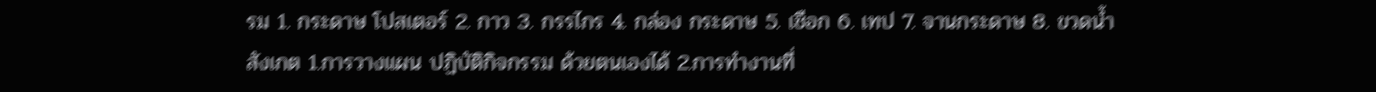รม 1. กระดาษ โปสเตอร์ 2. กาว 3. กรรไกร 4. กล่อง กระดาษ 5. เชือก 6. เทป 7. จานกระดาษ 8. ขวดน้ำ สังเกต 1.การวางแผน ปฏิบัติกิจกรรม ด้วยตนเองได้ 2.การทำงานที่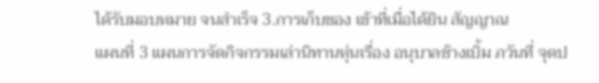ได้รับมอบหมาย จนสำเร็จ 3.การเก็บของ เข้าที่เมื่อได้ยิน สัญญาณ
แผนที่ 3 แผนการจัดกิจกรรมเล่านิทานหุ่นเรื่อง อนุบาลช้างเบิ้ม ภวันที่ จุดป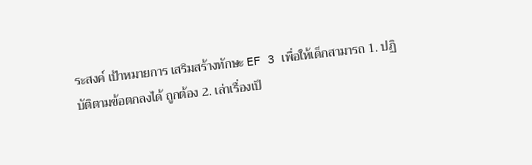ระสงค์ เป้าหมายการ เสริมสร้างทักษะ EF 3 เพื่อให้เด็กสามารถ 1. ปฏิบัติตามข้อตกลงได้ ถูกต้อง 2. เล่าเรื่องเป็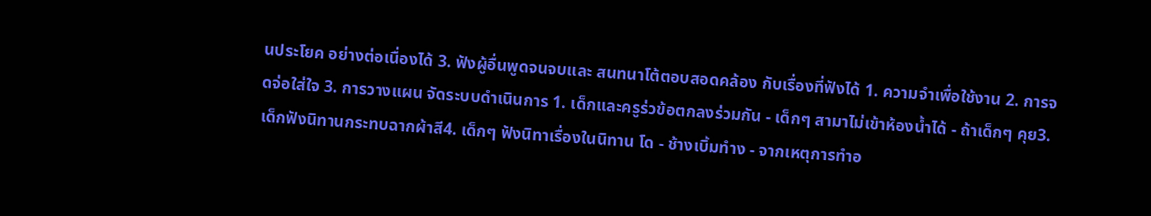นประโยค อย่างต่อเนื่องได้ 3. ฟังผู้อื่นพูดจนจบและ สนทนาโต้ตอบสอดคล้อง กับเรื่องที่ฟังได้ 1. ความจำเพื่อใช้งาน 2. การจดจ่อใส่ใจ 3. การวางแผน จัดระบบดำเนินการ 1. เด็กและครูร่วข้อตกลงร่วมกัน - เด็กๆ สามาไม่เข้าห้องน้ำได้ - ถ้าเด็กๆ คุย3. เด็กฟังนิทานกระทบฉากผ้าสี4. เด็กๆ ฟังนิทาเรื่องในนิทาน โด - ช้างเบิ้มทำง - จากเหตุการทำอ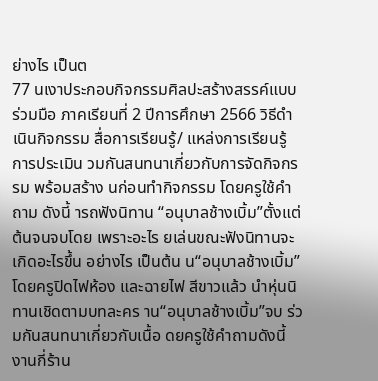ย่างไร เป็นต
77 นเงาประกอบกิจกรรมศิลปะสร้างสรรค์แบบร่วมมือ ภาคเรียนที่ 2 ปีการศึกษา 2566 วิธีดำเนินกิจกรรม สื่อการเรียนรู้/ แหล่งการเรียนรู้ การประเมิน วมกันสนทนาเกี่ยวกับการจัดกิจกรรม พร้อมสร้าง นก่อนทำกิจกรรม โดยครูใช้คำถาม ดังนี้ ารถฟังนิทาน “อนุบาลช้างเบิ้ม”ตั้งแต่ต้นจนจบโดย เพราะอะไร ยเล่นขณะฟังนิทานจะเกิดอะไรขึ้น อย่างไร เป็นต้น น“อนุบาลช้างเบิ้ม”โดยครูปิดไฟห้อง และฉายไฟ สีขาวแล้ว นำหุ่นนิทานเชิดตามบทละคร าน“อนุบาลช้างเบิ้ม”จบ ร่วมกันสนทนาเกี่ยวกับเนื้อ ดยครูใช้คำถามดังนี้ งานกี่ร้าน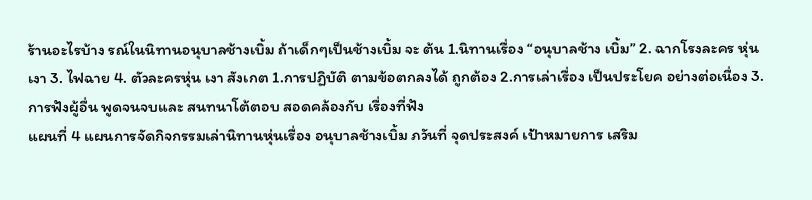ร้านอะไรบ้าง รณ์ในนิทานอนุบาลช้างเบิ้ม ถ้าเด็กๆเป็นช้างเบิ้ม จะ ต้น 1.นิทานเรื่อง “อนุบาลช้าง เบิ้ม” 2. ฉากโรงละคร หุ่นเงา 3. ไฟฉาย 4. ตัวละครหุ่น เงา สังเกต 1.การปฏิบัติ ตามข้อตกลงได้ ถูกต้อง 2.การเล่าเรื่อง เป็นประโยค อย่างต่อเนื่อง 3.การฟังผู้อื่น พูดจนจบและ สนทนาโต้ตอบ สอดคล้องกับ เรื่องที่ฟัง
แผนที่ 4 แผนการจัดกิจกรรมเล่านิทานหุ่นเรื่อง อนุบาลช้างเบิ้ม ภวันที่ จุดประสงค์ เป้าหมายการ เสริม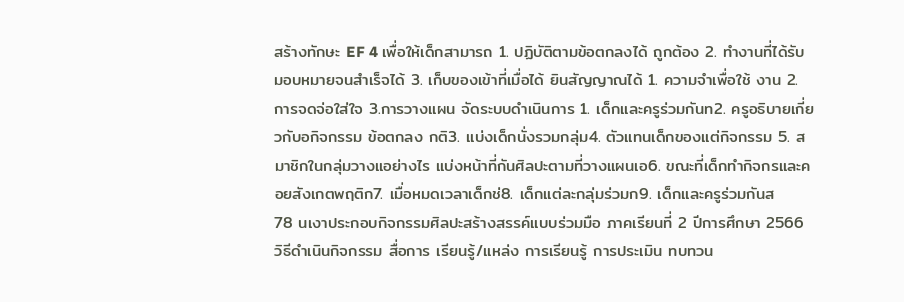สร้างทักษะ EF 4 เพื่อให้เด็กสามารถ 1. ปฏิบัติตามข้อตกลงได้ ถูกต้อง 2. ทำงานที่ได้รับ มอบหมายจนสำเร็จได้ 3. เก็บของเข้าที่เมื่อได้ ยินสัญญาณได้ 1. ความจำเพื่อใช้ งาน 2. การจดจ่อใส่ใจ 3.การวางแผน จัดระบบดำเนินการ 1. เด็กและครูร่วมกันท2. ครูอธิบายเกี่ยวกับอกิจกรรม ข้อตกลง กติ3. แบ่งเด็กนั่งรวมกลุ่ม4. ตัวแทนเด็กของแต่กิจกรรม 5. สมาชิกในกลุ่มวางแอย่างไร แบ่งหน้าที่กันศิลปะตามที่วางแผนเอ6. ขณะที่เด็กทำกิจกรและคอยสังเกตพฤติก7. เมื่อหมดเวลาเด็กช่8. เด็กแต่ละกลุ่มร่วมก9. เด็กและครูร่วมกันส
78 นเงาประกอบกิจกรรมศิลปะสร้างสรรค์แบบร่วมมือ ภาคเรียนที่ 2 ปีการศึกษา 2566 วิธีดำเนินกิจกรรม สื่อการ เรียนรู้/แหล่ง การเรียนรู้ การประเมิน ทบทวน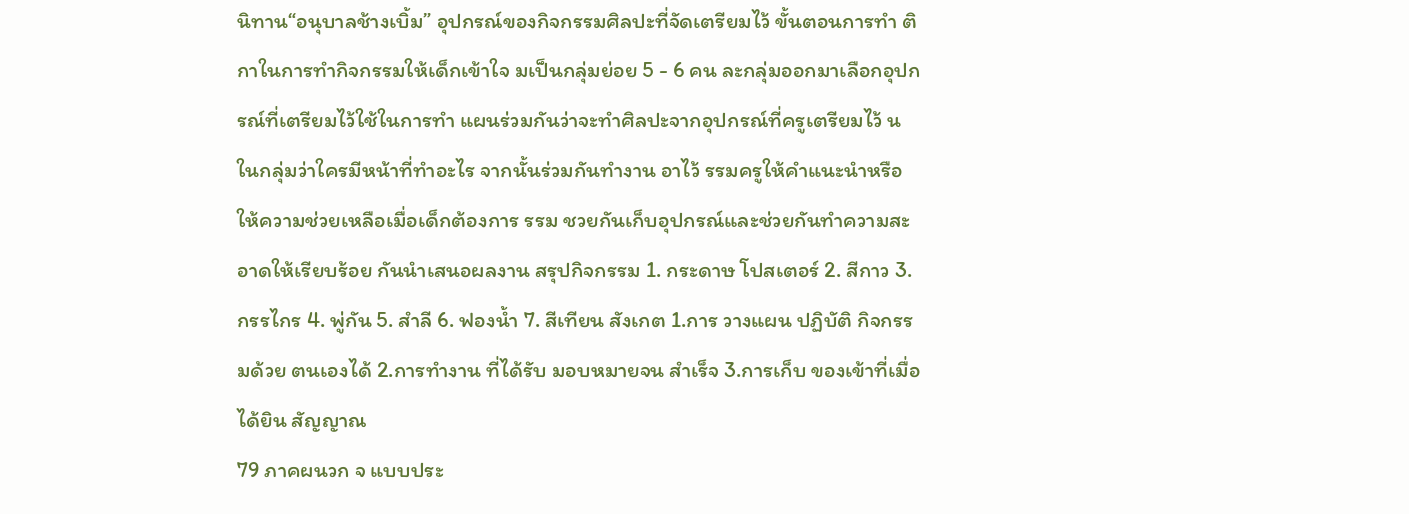นิทาน“อนุบาลช้างเบิ้ม” อุปกรณ์ของกิจกรรมศิลปะที่จัดเตรียมไว้ ขั้นตอนการทํา ติกาในการทํากิจกรรมให้เด็กเข้าใจ มเป็นกลุ่มย่อย 5 - 6 คน ละกลุ่มออกมาเลือกอุปกรณ์ที่เตรียมไว้ใช้ในการทํา แผนร่วมกันว่าจะทําศิลปะจากอุปกรณ์ที่ครูเตรียมไว้ นในกลุ่มว่าใครมีหน้าที่ทําอะไร จากนั้นร่วมกันทํางาน อาไว้ รรมครูให้คำแนะนำหรือให้ความช่วยเหลือเมื่อเด็กต้องการ รรม ชวยกันเก็บอุปกรณ์และช่วยกันทำความสะอาดให้เรียบร้อย กันนำเสนอผลงาน สรุปกิจกรรม 1. กระดาษ โปสเตอร์ 2. สีกาว 3. กรรไกร 4. พู่กัน 5. สําลี 6. ฟองน้ำ 7. สีเทียน สังเกต 1.การ วางแผน ปฏิบัติ กิจกรรมด้วย ตนเองได้ 2.การทำงาน ที่ได้รับ มอบหมายจน สำเร็จ 3.การเก็บ ของเข้าที่เมื่อ ได้ยิน สัญญาณ
79 ภาคผนวก จ แบบประ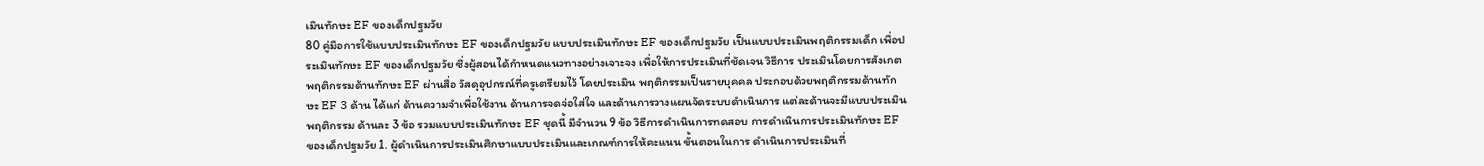เมินทักษะ EF ของเด็กปฐมวัย
80 คู่มือการใช้แบบประเมินทักษะ EF ของเด็กปฐมวัย แบบประเมินทักษะ EF ของเด็กปฐมวัย เป็นแบบประเมินพฤติกรรมเด็ก เพื่อประเมินทักษะ EF ของเด็กปฐมวัย ซึ่งผู้สอนได้กำหนดแนวทางอย่างเจาะจง เพื่อให้การประเมินที่ชัดเจน วิธีการ ประเมินโดยการสังเกตพฤติกรรมด้านทักษะ EF ผ่านสื่อ วัสดุอุปกรณ์ที่ครูเตรียมไว้ โดยประเมิน พฤติกรรมเป็นรายบุคคล ประกอบด้วยพฤติกรรมด้านทักษะ EF 3 ด้าน ได้แก่ ด้านความจำเพื่อใช้งาน ด้านการจดจ่อใส่ใจ และด้านการวางแผนจัดระบบดำเนินการ แต่ละด้านจะมีแบบประเมินพฤติกรรม ด้านละ 3 ข้อ รวมแบบประเมินทักษะ EF ชุดนี้ มีจำนวน 9 ข้อ วิธีการดำเนินการทดสอบ การดำเนินการประเมินทักษะ EF ของเด็กปฐมวัย 1. ผู้ดำเนินการประเมินศึกษาแบบประเมินและเกณฑ์การให้คะแนน ขั้นตอนในการ ดำเนินการประเมินที่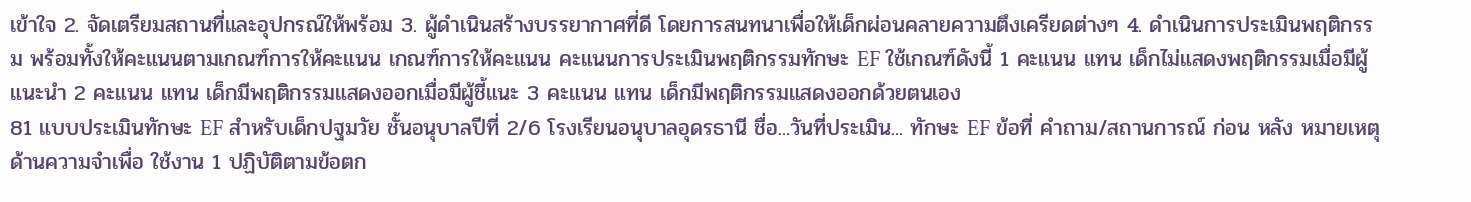เข้าใจ 2. จัดเตรียมสถานที่และอุปกรณ์ให้พร้อม 3. ผู้ดำเนินสร้างบรรยากาศที่ดี โดยการสนทนาเพื่อให้เด็กผ่อนคลายความตึงเครียดต่างๆ 4. ดำเนินการประเมินพฤติกรรม พร้อมทั้งให้คะแนนตามเกณฑ์การให้คะแนน เกณฑ์การให้คะแนน คะแนนการประเมินพฤติกรรมทักษะ EF ใช้เกณฑ์ดังนี้ 1 คะแนน แทน เด็กไม่แสดงพฤติกรรมเมื่อมีผู้แนะนำ 2 คะแนน แทน เด็กมีพฤติกรรมแสดงออกเมื่อมีผู้ชี้แนะ 3 คะแนน แทน เด็กมีพฤติกรรมแสดงออกด้วยตนเอง
81 แบบประเมินทักษะ EF สำหรับเด็กปฐมวัย ชั้นอนุบาลปีที่ 2/6 โรงเรียนอนุบาลอุดรธานี ชื่อ...วันที่ประเมิน... ทักษะ EF ข้อที่ คำถาม/สถานการณ์ ก่อน หลัง หมายเหตุ ด้านความจำเพื่อ ใช้งาน 1 ปฏิบัติตามข้อตก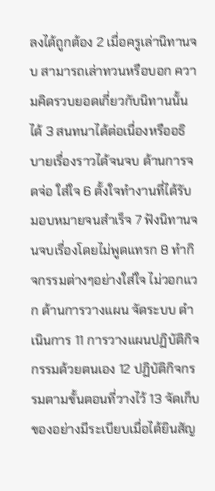ลงได้ถูกต้อง 2 เมื่อครูเล่านิทานจบ สามารถเล่าทวนหรือบอก ความคิดรวบยอดเกี่ยวกับนิทานนั้นได้ 3 สนทนาได้ต่อเนื่องหรืออธิบายเรื่องราวได้จนจบ ด้านการจดจ่อ ใส่ใจ 6 ตั้งใจทำงานที่ได้รับมอบหมายจนสำเร็จ 7 ฟังนิทานจนจบเรื่องโดยไม่พูดแทรก 8 ทำกิจกรรมต่างๆอย่างใส่ใจ ไม่วอกแวก ด้านการวางแผน จัดระบบ ดำเนินการ 11 การวางแผนปฏิบัติกิจกรรมด้วยตนเอง 12 ปฏิบัติกิจกรรมตามขั้นตอนที่วางไว้ 13 จัดเก็บของอย่างมีระเบียบเมื่อได้ยินสัญ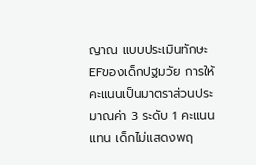ญาณ แบบประเมินทักษะEFของเด็กปฐมวัย การให้คะแนนเป็นมาตราส่วนประมาณค่า 3 ระดับ 1 คะแนน แทน เด็กไม่แสดงพฤ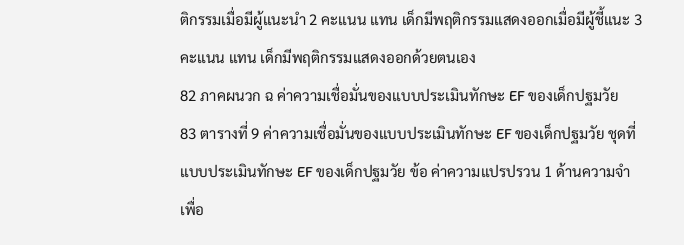ติกรรมเมื่อมีผู้แนะนำ 2 คะแนน แทน เด็กมีพฤติกรรมแสดงออกเมื่อมีผู้ชี้แนะ 3 คะแนน แทน เด็กมีพฤติกรรมแสดงออกด้วยตนเอง
82 ภาคผนวก ฉ ค่าความเชื่อมั่นของแบบประเมินทักษะ EF ของเด็กปฐมวัย
83 ตารางที่ 9 ค่าความเชื่อมั่นของแบบประเมินทักษะ EF ของเด็กปฐมวัย ชุดที่ แบบประเมินทักษะ EF ของเด็กปฐมวัย ข้อ ค่าความแปรปรวน 1 ด้านความจำเพื่อ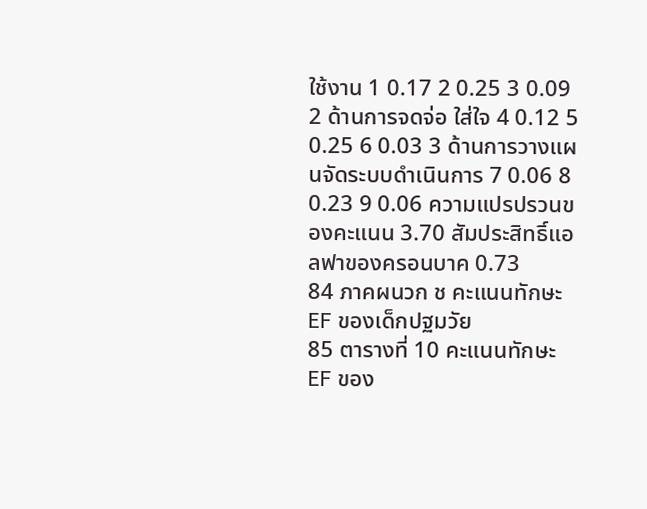ใช้งาน 1 0.17 2 0.25 3 0.09 2 ด้านการจดจ่อ ใส่ใจ 4 0.12 5 0.25 6 0.03 3 ด้านการวางแผนจัดระบบดำเนินการ 7 0.06 8 0.23 9 0.06 ความแปรปรวนของคะแนน 3.70 สัมประสิทธิ์แอลฟาของครอนบาค 0.73
84 ภาคผนวก ช คะแนนทักษะ EF ของเด็กปฐมวัย
85 ตารางที่ 10 คะแนนทักษะ EF ของ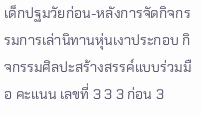เด็กปฐมวัยก่อน-หลังการจัดกิจกรรมการเล่านิทานหุ่นเงาประกอบ กิจกรรมศิลปะสร้างสรรค์แบบร่วมมือ คะแนน เลขที่ 3 3 3 ก่อน 3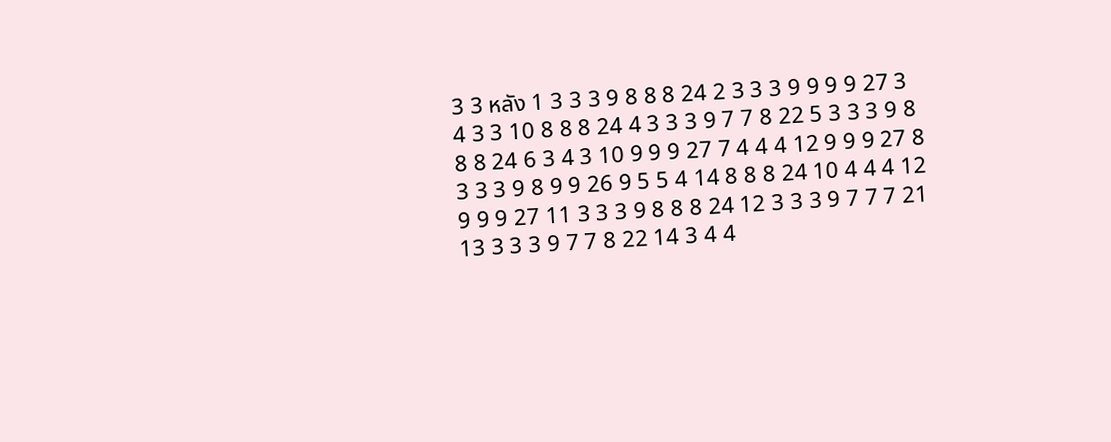3 3 หลัง 1 3 3 3 9 8 8 8 24 2 3 3 3 9 9 9 9 27 3 4 3 3 10 8 8 8 24 4 3 3 3 9 7 7 8 22 5 3 3 3 9 8 8 8 24 6 3 4 3 10 9 9 9 27 7 4 4 4 12 9 9 9 27 8 3 3 3 9 8 9 9 26 9 5 5 4 14 8 8 8 24 10 4 4 4 12 9 9 9 27 11 3 3 3 9 8 8 8 24 12 3 3 3 9 7 7 7 21 13 3 3 3 9 7 7 8 22 14 3 4 4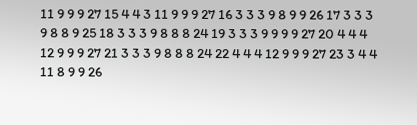11 9 9 9 27 15 4 4 3 11 9 9 9 27 16 3 3 3 9 8 9 9 26 17 3 3 3 9 8 8 9 25 18 3 3 3 9 8 8 8 24 19 3 3 3 9 9 9 9 27 20 4 4 4 12 9 9 9 27 21 3 3 3 9 8 8 8 24 22 4 4 4 12 9 9 9 27 23 3 4 4 11 8 9 9 26